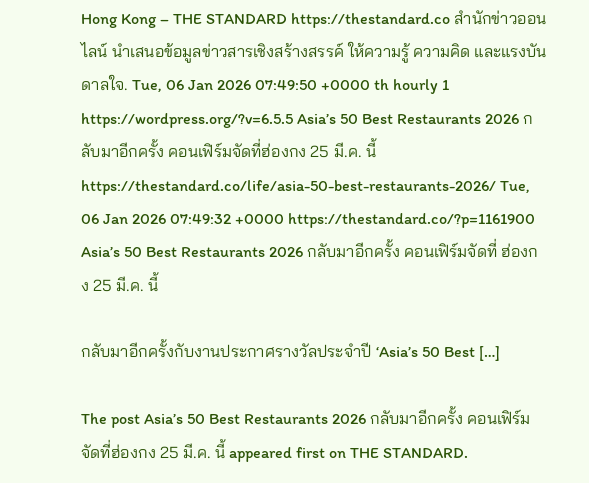Hong Kong – THE STANDARD https://thestandard.co สำนักข่าวออนไลน์ นำเสนอข้อมูลข่าวสารเชิงสร้างสรรค์ ให้ความรู้ ความคิด และแรงบันดาลใจ. Tue, 06 Jan 2026 07:49:50 +0000 th hourly 1 https://wordpress.org/?v=6.5.5 Asia’s 50 Best Restaurants 2026 กลับมาอีกครั้ง คอนเฟิร์มจัดที่ฮ่องกง 25 มี.ค. นี้ https://thestandard.co/life/asia-50-best-restaurants-2026/ Tue, 06 Jan 2026 07:49:32 +0000 https://thestandard.co/?p=1161900 Asia’s 50 Best Restaurants 2026 กลับมาอีกครั้ง คอนเฟิร์มจัดที่ ฮ่องกง 25 มี.ค. นี้

กลับมาอีกครั้งกับงานประกาศรางวัลประจำปี ‘Asia’s 50 Best […]

The post Asia’s 50 Best Restaurants 2026 กลับมาอีกครั้ง คอนเฟิร์มจัดที่ฮ่องกง 25 มี.ค. นี้ appeared first on THE STANDARD.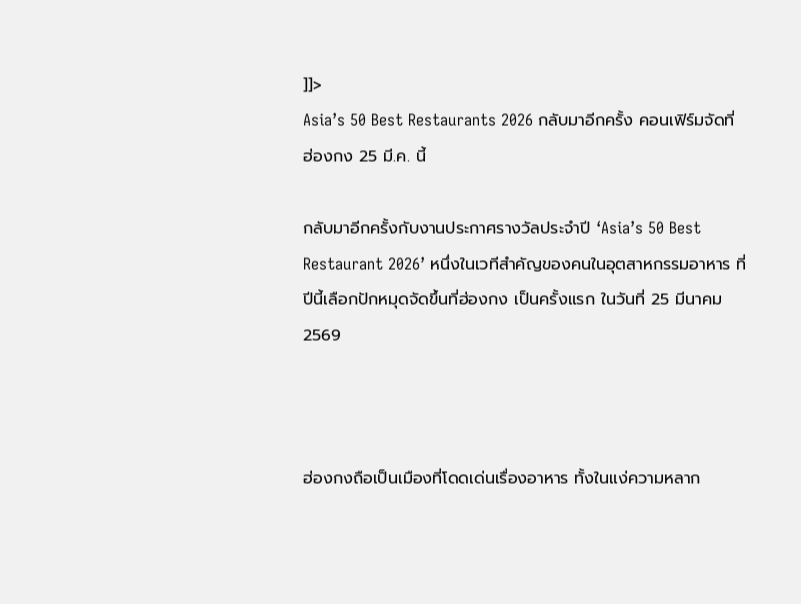]]>
Asia’s 50 Best Restaurants 2026 กลับมาอีกครั้ง คอนเฟิร์มจัดที่ ฮ่องกง 25 มี.ค. นี้

กลับมาอีกครั้งกับงานประกาศรางวัลประจำปี ‘Asia’s 50 Best Restaurant 2026’ หนึ่งในเวทีสำคัญของคนในอุตสาหกรรมอาหาร ที่ปีนี้เลือกปักหมุดจัดขึ้นที่ฮ่องกง เป็นครั้งแรก ในวันที่ 25 มีนาคม 2569



ฮ่องกงถือเป็นเมืองที่โดดเด่นเรื่องอาหาร ทั้งในแง่ความหลาก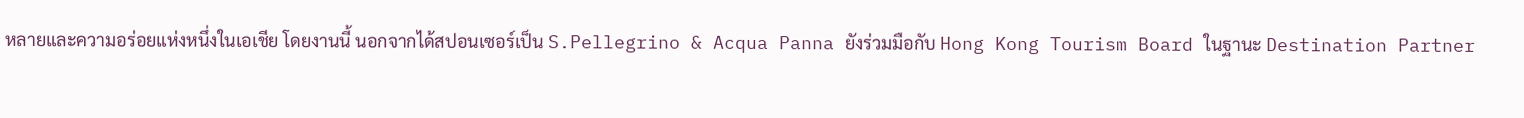หลายและความอร่อยแห่งหนึ่งในเอเชีย โดยงานนี้ นอกจากได้สปอนเซอร์เป็น S.Pellegrino & Acqua Panna ยังร่วมมือกับ Hong Kong Tourism Board ในฐานะ Destination Partner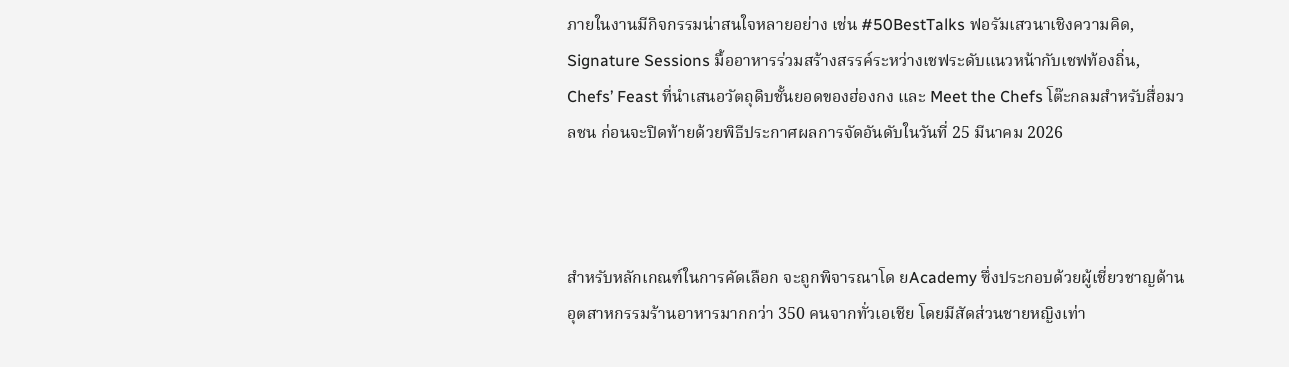ภายในงานมีกิจกรรมน่าสนใจหลายอย่าง เช่น #50BestTalks ฟอรัมเสวนาเชิงความคิด, Signature Sessions มื้ออาหารร่วมสร้างสรรค์ระหว่างเชฟระดับแนวหน้ากับเชฟท้องถิ่น, Chefs’ Feast ที่นำเสนอวัตถุดิบชั้นยอดของฮ่องกง และ Meet the Chefs โต๊ะกลมสำหรับสื่อมวลชน ก่อนจะปิดท้ายด้วยพิธีประกาศผลการจัดอันดับในวันที่ 25 มีนาคม 2026



สำหรับหลักเกณฑ์ในการคัดเลือก จะถูกพิจารณาโด ยAcademy ซึ่งประกอบด้วยผู้เชี่ยวชาญด้านอุตสาหกรรมร้านอาหารมากกว่า 350 คนจากทั่วเอเชีย โดยมีสัดส่วนชายหญิงเท่า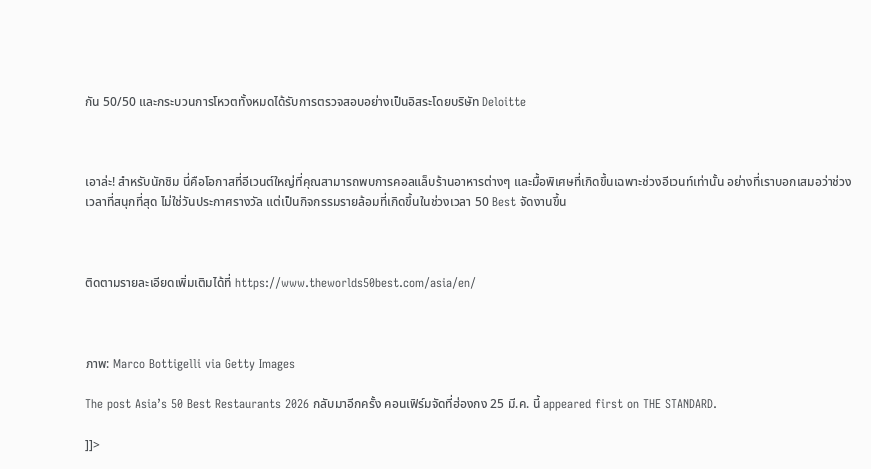กัน 50/50 และกระบวนการโหวตทั้งหมดได้รับการตรวจสอบอย่างเป็นอิสระโดยบริษัท Deloitte



เอาล่ะ! สำหรับนักชิม นี่คือโอกาสที่อีเวนต์ใหญ่ที่คุณสามารถพบการคอลแล็บร้านอาหารต่างๆ และมื้อพิเศษที่เกิดขึ้นเฉพาะช่วงอีเวนท์เท่านั้น อย่างที่เราบอกเสมอว่าช่วงเวลาที่สนุกที่สุด ไม่ใช่วันประกาศรางวัล แต่เป็นกิจกรรมรายล้อมที่เกิดขึ้นในช่วงเวลา 50 Best จัดงานขึ้น



ติดตามรายละเอียดเพิ่มเติมได้ที่ https://www.theworlds50best.com/asia/en/



ภาพ: Marco Bottigelli via Getty Images

The post Asia’s 50 Best Restaurants 2026 กลับมาอีกครั้ง คอนเฟิร์มจัดที่ฮ่องกง 25 มี.ค. นี้ appeared first on THE STANDARD.

]]>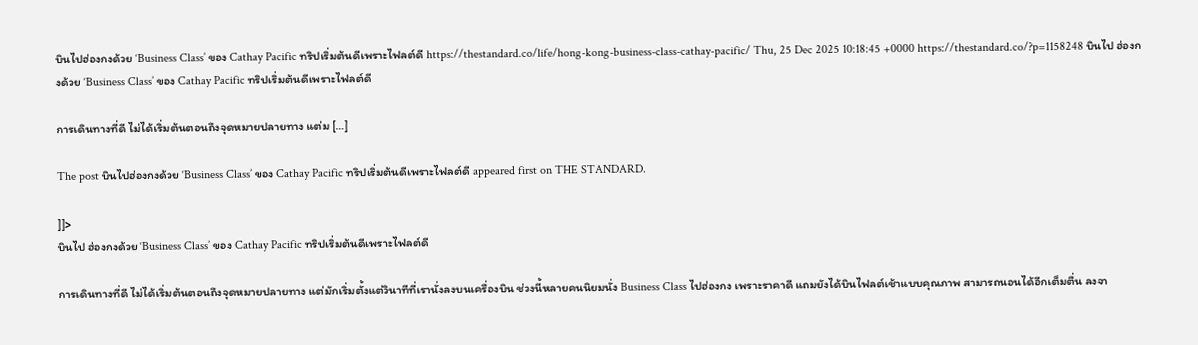บินไปฮ่องกงด้วย ‘Business Class’ ของ Cathay Pacific ทริปเริ่มต้นดีเพราะไฟลต์ดี https://thestandard.co/life/hong-kong-business-class-cathay-pacific/ Thu, 25 Dec 2025 10:18:45 +0000 https://thestandard.co/?p=1158248 บินไป ฮ่องกงด้วย ‘Business Class’ ของ Cathay Pacific ทริปเริ่มต้นดีเพราะไฟลต์ดี

การเดินทางที่ดี ไม่ได้เริ่มต้นตอนถึงจุดหมายปลายทาง แต่ม […]

The post บินไปฮ่องกงด้วย ‘Business Class’ ของ Cathay Pacific ทริปเริ่มต้นดีเพราะไฟลต์ดี appeared first on THE STANDARD.

]]>
บินไป ฮ่องกงด้วย ‘Business Class’ ของ Cathay Pacific ทริปเริ่มต้นดีเพราะไฟลต์ดี

การเดินทางที่ดี ไม่ได้เริ่มต้นตอนถึงจุดหมายปลายทาง แต่มักเริ่มตั้งแต่วินาทีที่เรานั่งลงบนเครื่องบิน ช่วงนี้หลายคนนิยมนั่ง Business Class ไปฮ่องกง เพราะราคาดี แถมยังได้บินไฟลต์เช้าแบบคุณภาพ สามารถนอนได้อีกเต็มตื่น ลงจา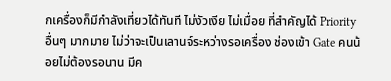กเครื่องก็มีกำลังเที่ยวได้ทันที ไม่งัวเงีย ไม่เมื่อย ที่สำคัญได้ Priority อื่นๆ มากมาย ไม่ว่าจะเป็นเลานจ์ระหว่างรอเครื่อง ช่องเข้า Gate คนน้อยไม่ต้องรอนาน มีค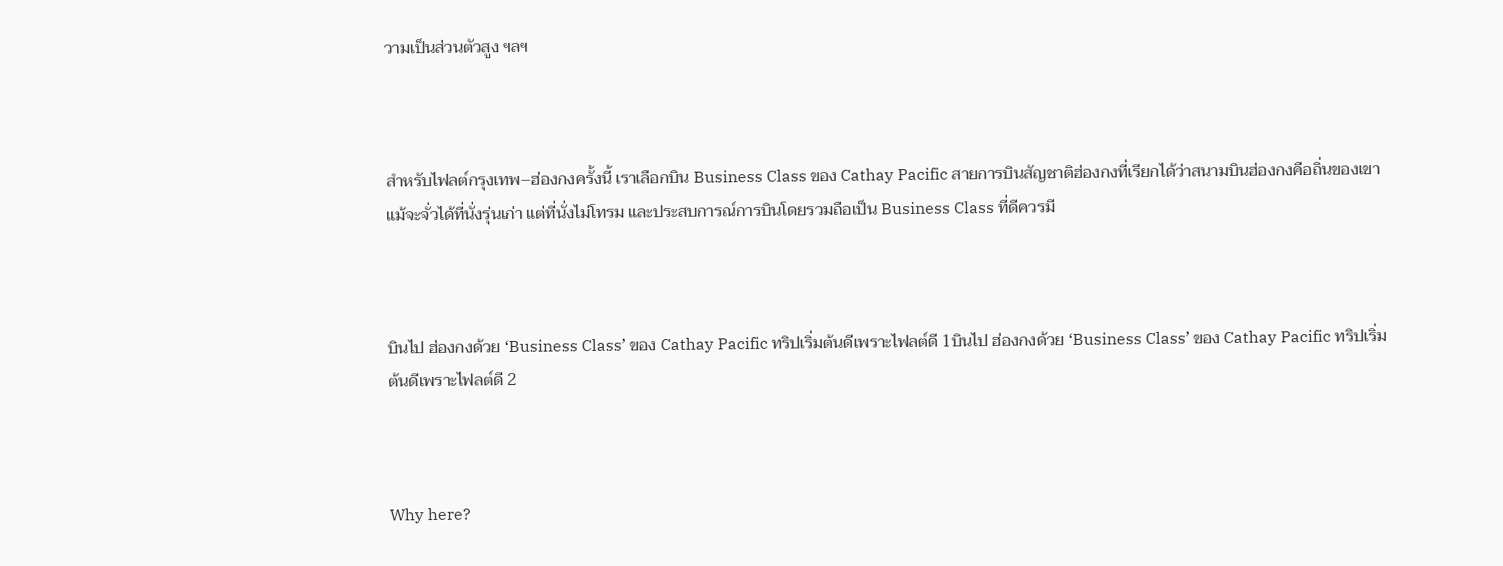วามเป็นส่วนตัวสูง ฯลฯ



สำหรับไฟลต์กรุงเทพ–ฮ่องกงครั้งนี้ เราเลือกบิน Business Class ของ Cathay Pacific สายการบินสัญชาติฮ่องกงที่เรียกได้ว่าสนามบินฮ่องกงคือถิ่นของเขา แม้จะจั่วได้ที่นั่งรุ่นเก่า แต่ที่นั่งไม่โทรม และประสบการณ์การบินโดยรวมถือเป็น Business Class ที่ดีควรมี



บินไป ฮ่องกงด้วย ‘Business Class’ ของ Cathay Pacific ทริปเริ่มต้นดีเพราะไฟลต์ดี 1บินไป ฮ่องกงด้วย ‘Business Class’ ของ Cathay Pacific ทริปเริ่มต้นดีเพราะไฟลต์ดี 2



Why here?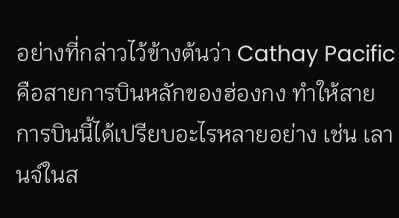อย่างที่กล่าวไว้ข้างต้นว่า Cathay Pacific คือสายการบินหลักของฮ่องกง ทำให้สายการบินนี้ได้เปรียบอะไรหลายอย่าง เช่น เลานจ์ในส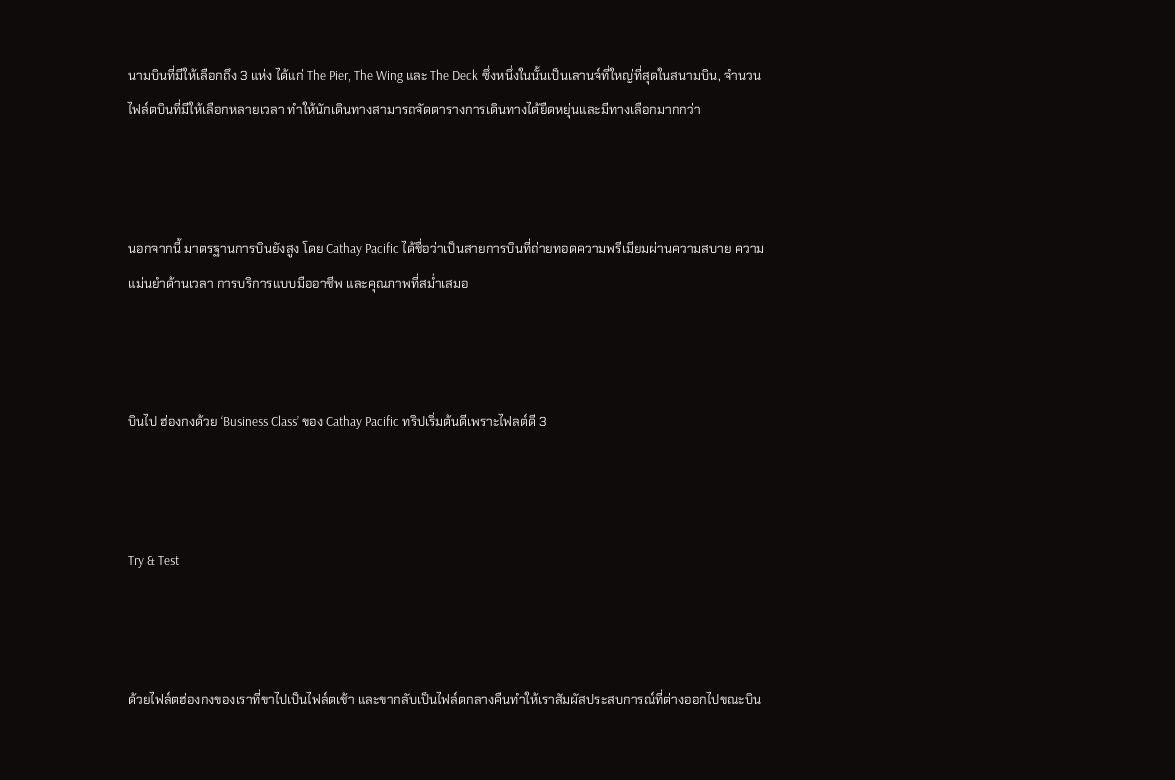นามบินที่มีให้เลือกถึง 3 แห่ง ได้แก่ The Pier, The Wing และ The Deck ซึ่งหนึ่งในนั้นเป็นเลานจ์ที่ใหญ่ที่สุดในสนามบิน, จำนวนไฟล์ตบินที่มีให้เลือกหลายเวลา ทำให้นักเดินทางสามารถจัดตารางการเดินทางได้ยืดหยุ่นและมีทางเลือกมากกว่า



นอกจากนี้ มาตรฐานการบินยังสูง โดย Cathay Pacific ได้ชื่อว่าเป็นสายการบินที่ถ่ายทอดความพรีเมียมผ่านความสบาย ความแม่นยำด้านเวลา การบริการแบบมืออาชีพ และคุณภาพที่สม่ำเสมอ



บินไป ฮ่องกงด้วย ‘Business Class’ ของ Cathay Pacific ทริปเริ่มต้นดีเพราะไฟลต์ดี 3



Try & Test



ด้วยไฟล์ตฮ่องกงของเราที่ขาไปเป็นไฟล์ตเช้า และขากลับเป็นไฟล์ตกลางคืนทำให้เราสัมผัสประสบการณ์ที่ต่างออกไปขณะบิน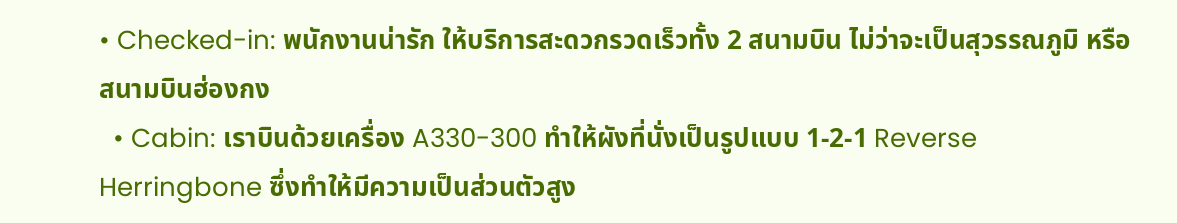• Checked-in: พนักงานน่ารัก ให้บริการสะดวกรวดเร็วทั้ง 2 สนามบิน ไม่ว่าจะเป็นสุวรรณภูมิ หรือสนามบินฮ่องกง
  • Cabin: เราบินด้วยเครื่อง A330-300 ทำให้ผังที่นั่งเป็นรูปแบบ 1-2-1 Reverse Herringbone ซึ่งทำให้มีความเป็นส่วนตัวสูง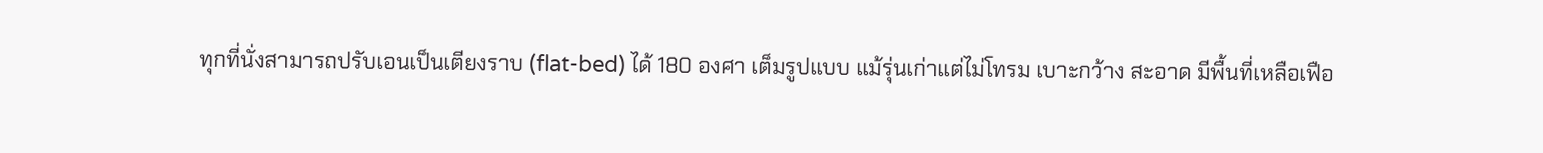ทุกที่นั่งสามารถปรับเอนเป็นเตียงราบ (flat-bed) ได้ 180 องศา เต็มรูปแบบ แม้รุ่นเก่าแต่ไม่โทรม เบาะกว้าง สะอาด มีพื้นที่เหลือเฟือ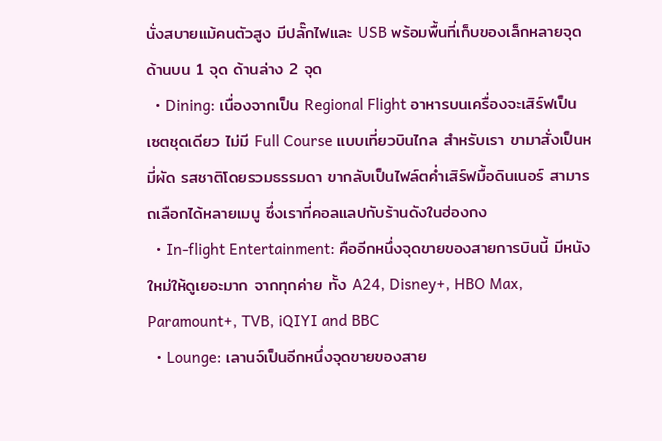นั่งสบายแม้คนตัวสูง มีปลั๊กไฟและ USB พร้อมพื้นที่เก็บของเล็กหลายจุด ด้านบน 1 จุด ด้านล่าง 2 จุด
  • Dining: เนื่องจากเป็น Regional Flight อาหารบนเครื่องจะเสิร์ฟเป็นเซตชุดเดียว ไม่มี Full Course แบบเที่ยวบินไกล สำหรับเรา ขามาสั่งเป็นหมี่ผัด รสชาติโดยรวมธรรมดา ขากลับเป็นไฟล์ตค่ำเสิร์ฟมื้อดินเนอร์ สามารถเลือกได้หลายเมนู ซึ่งเราที่คอลแลปกับร้านดังในฮ่องกง
  • In-flight Entertainment: คืออีกหนึ่งจุดขายของสายการบินนี้ มีหนังใหม่ให้ดูเยอะมาก จากทุกค่าย ทั้ง A24, Disney+, HBO Max, Paramount+, TVB, iQIYI and BBC
  • Lounge: เลานจ์เป็นอีกหนึ่งจุดขายของสาย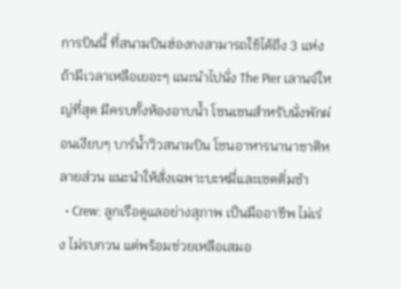การบินนี้ ที่สนามบินฮ่องกงสามารถใช้ได้ถึง 3 แห่ง ถ้ามีเวลาเหลือเยอะๆ แนะนำไปนั่ง The Pier เลานจ์ใหญ่ที่สุด มีครบทั้งห้องอาบน้ำ โซนเซนสำหรับนั่งพักผ่อนเงียบๆ บาร์น้ำวิวสนามบิน โซนอาหารนานาชาติหลายส่วน แนะนำให้สั่งเฉพาะบะหมี่และเซตติ่มซำ
  • Crew: ลูกเรือดูแลอย่างสุภาพ เป็นมืออาชีพ ไม่เร่ง ไม่รบกวน แต่พร้อมช่วยเหลือเสมอ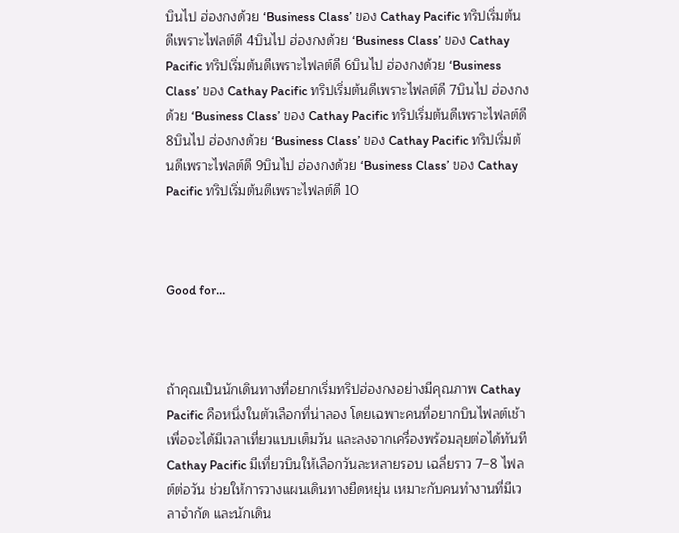บินไป ฮ่องกงด้วย ‘Business Class’ ของ Cathay Pacific ทริปเริ่มต้นดีเพราะไฟลต์ดี 4บินไป ฮ่องกงด้วย ‘Business Class’ ของ Cathay Pacific ทริปเริ่มต้นดีเพราะไฟลต์ดี 6บินไป ฮ่องกงด้วย ‘Business Class’ ของ Cathay Pacific ทริปเริ่มต้นดีเพราะไฟลต์ดี 7บินไป ฮ่องกงด้วย ‘Business Class’ ของ Cathay Pacific ทริปเริ่มต้นดีเพราะไฟลต์ดี 8บินไป ฮ่องกงด้วย ‘Business Class’ ของ Cathay Pacific ทริปเริ่มต้นดีเพราะไฟลต์ดี 9บินไป ฮ่องกงด้วย ‘Business Class’ ของ Cathay Pacific ทริปเริ่มต้นดีเพราะไฟลต์ดี 10



Good for…



ถ้าคุณเป็นนักเดินทางที่อยากเริ่มทริปฮ่องกงอย่างมีคุณภาพ Cathay Pacific คือหนึ่งในตัวเลือกที่น่าลอง โดยเฉพาะคนที่อยากบินไฟลต์เช้าเพื่อจะได้มีเวลาเที่ยวแบบเต็มวัน และลงจากเครื่องพร้อมลุยต่อได้ทันที Cathay Pacific มีเที่ยวบินให้เลือกวันละหลายรอบ เฉลี่ยราว 7–8 ไฟลต์ต่อวัน ช่วยให้การวางแผนเดินทางยืดหยุ่น เหมาะกับคนทำงานที่มีเวลาจำกัด และนักเดิน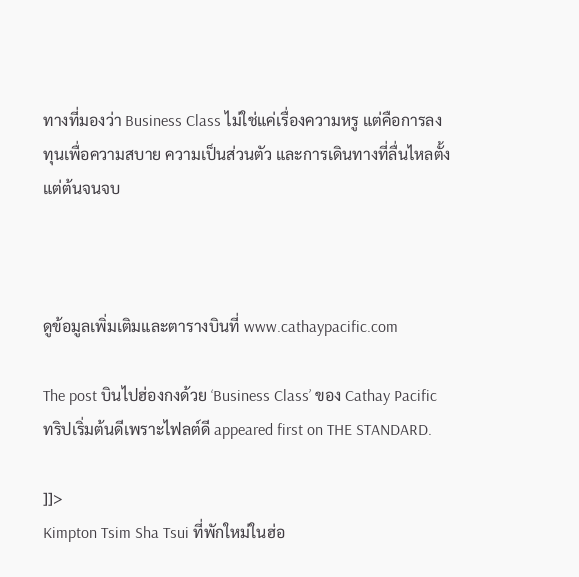ทางที่มองว่า Business Class ไม่ใช่แค่เรื่องความหรู แต่คือการลงทุนเพื่อความสบาย ความเป็นส่วนตัว และการเดินทางที่ลื่นไหลตั้งแต่ต้นจนจบ



ดูข้อมูลเพิ่มเติมและตารางบินที่ www.cathaypacific.com

The post บินไปฮ่องกงด้วย ‘Business Class’ ของ Cathay Pacific ทริปเริ่มต้นดีเพราะไฟลต์ดี appeared first on THE STANDARD.

]]>
Kimpton Tsim Sha Tsui ที่พักใหม่ในฮ่อ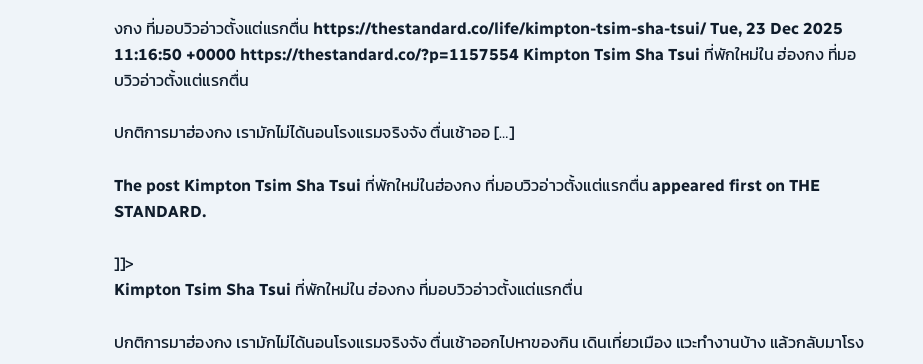งกง ที่มอบวิวอ่าวตั้งแต่แรกตื่น https://thestandard.co/life/kimpton-tsim-sha-tsui/ Tue, 23 Dec 2025 11:16:50 +0000 https://thestandard.co/?p=1157554 Kimpton Tsim Sha Tsui ที่พักใหม่ใน ฮ่องกง ที่มอบวิวอ่าวตั้งแต่แรกตื่น

ปกติการมาฮ่องกง เรามักไม่ได้นอนโรงแรมจริงจัง ตื่นเช้าออ […]

The post Kimpton Tsim Sha Tsui ที่พักใหม่ในฮ่องกง ที่มอบวิวอ่าวตั้งแต่แรกตื่น appeared first on THE STANDARD.

]]>
Kimpton Tsim Sha Tsui ที่พักใหม่ใน ฮ่องกง ที่มอบวิวอ่าวตั้งแต่แรกตื่น

ปกติการมาฮ่องกง เรามักไม่ได้นอนโรงแรมจริงจัง ตื่นเช้าออกไปหาของกิน เดินเที่ยวเมือง แวะทำงานบ้าง แล้วกลับมาโรง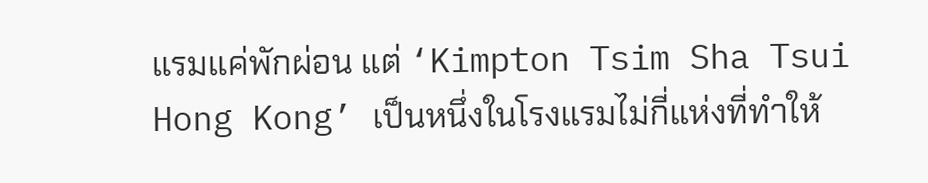แรมแค่พักผ่อน แต่ ‘Kimpton Tsim Sha Tsui Hong Kong’ เป็นหนึ่งในโรงแรมไม่กี่แห่งที่ทำให้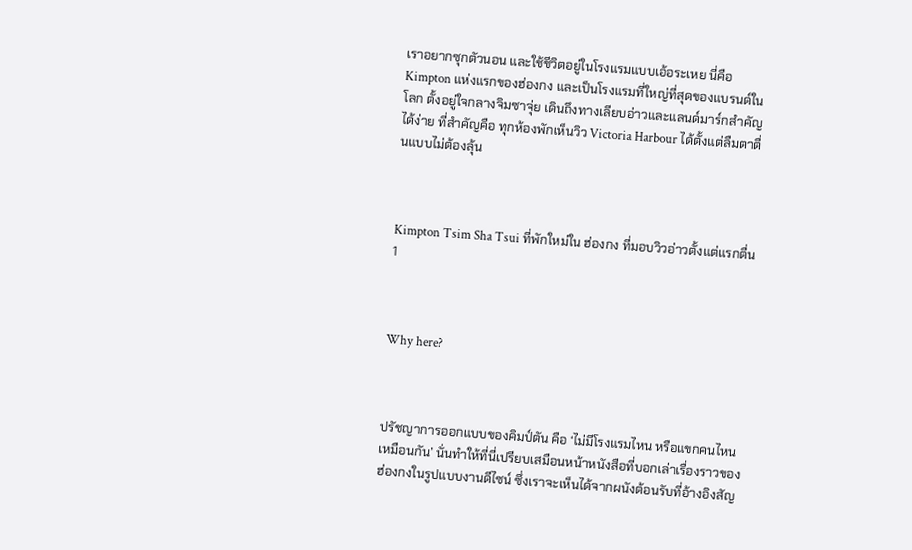เราอยากซุกตัวนอน และใช้ชีวิตอยู่ในโรงแรมแบบเอ้อระเหย นี่คือ Kimpton แห่งแรกของฮ่องกง และเป็นโรงแรมที่ใหญ่ที่สุดของแบรนด์ในโลก ตั้งอยู่ใจกลางจิมซาจุ่ย เดินถึงทางเลียบอ่าวและแลนด์มาร์กสำคัญได้ง่าย ที่สำคัญคือ ทุกห้องพักเห็นวิว Victoria Harbour ได้ตั้งแต่ลืมตาตื่นแบบไม่ต้องลุ้น



Kimpton Tsim Sha Tsui ที่พักใหม่ใน ฮ่องกง ที่มอบวิวอ่าวตั้งแต่แรกตื่น 1



Why here?



ปรัชญาการออกแบบของคิมป์ตัน คือ ‘ไม่มีโรงแรมไหน หรือแขกคนไหนเหมือนกัน’ นั่นทำให้ที่นี่เปรียบเสมือนหน้าหนังสือที่บอกเล่าเรื่องราวของฮ่องกงในรูปแบบงานดีไซน์ ซึ่งเราจะเห็นได้จากผนังต้อนรับที่อ้างอิงสัญ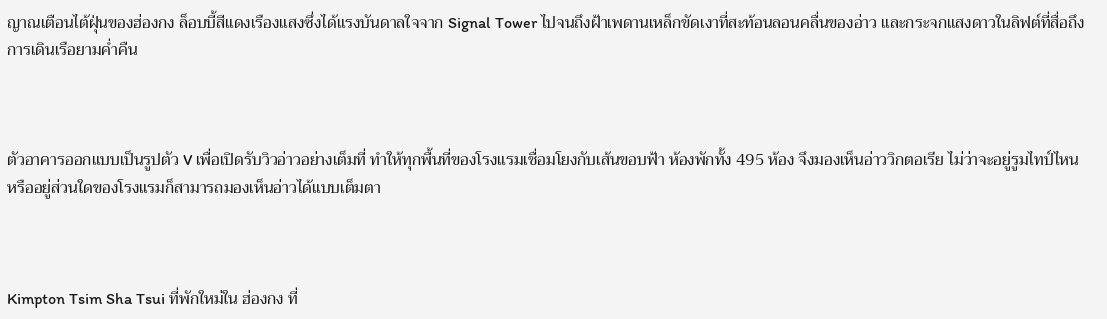ญาณเตือนไต้ฝุ่นของฮ่องกง ล็อบบี้สีแดงเรืองแสงซึ่งได้แรงบันดาลใจจาก Signal Tower ไปจนถึงฝ้าเพดานเหล็กขัดเงาที่สะท้อนลอนคลื่นของอ่าว และกระจกแสงดาวในลิฟต์ที่สื่อถึงการเดินเรือยามค่ำคืน



ตัวอาคารออกแบบเป็นรูปตัว V เพื่อเปิดรับวิวอ่าวอย่างเต็มที่ ทำให้ทุกพื้นที่ของโรงแรมเชื่อมโยงกับเส้นขอบฟ้า ห้องพักทั้ง 495 ห้อง จึงมองเห็นอ่าววิกตอเรีย ไม่ว่าจะอยู่รูมไทป์ไหน หรืออยู่ส่วนใดของโรงแรมก็สามารถมองเห็นอ่าวได้แบบเต็มตา



Kimpton Tsim Sha Tsui ที่พักใหม่ใน ฮ่องกง ที่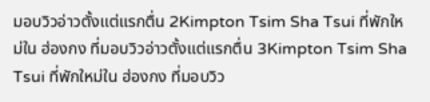มอบวิวอ่าวตั้งแต่แรกตื่น 2Kimpton Tsim Sha Tsui ที่พักใหม่ใน ฮ่องกง ที่มอบวิวอ่าวตั้งแต่แรกตื่น 3Kimpton Tsim Sha Tsui ที่พักใหม่ใน ฮ่องกง ที่มอบวิว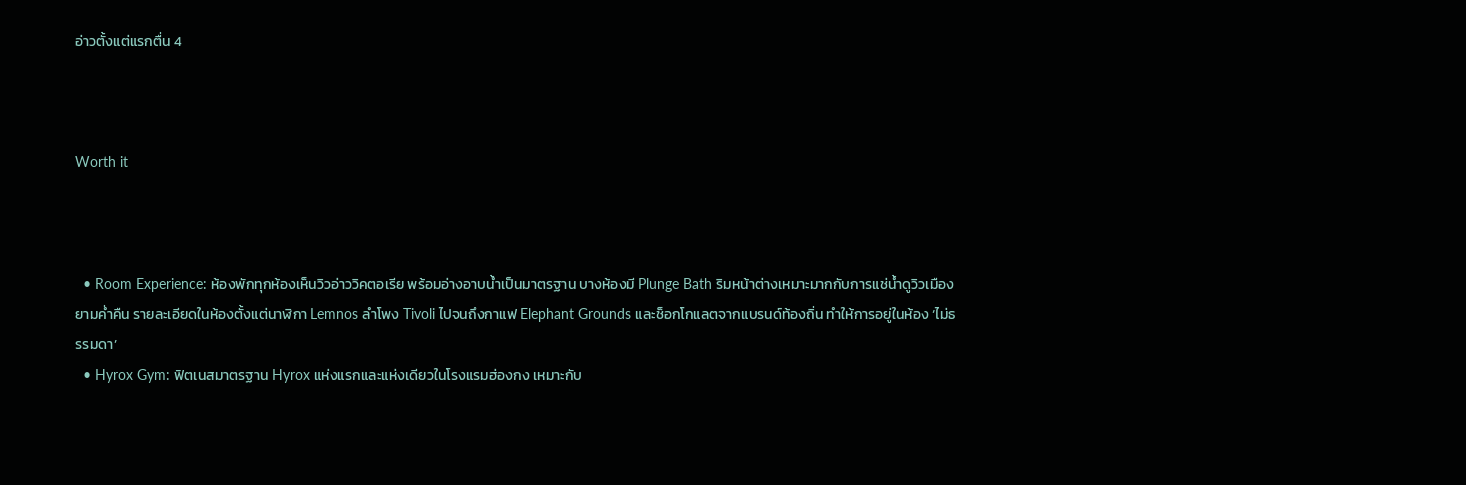อ่าวตั้งแต่แรกตื่น 4



Worth it



  • Room Experience: ห้องพักทุกห้องเห็นวิวอ่าววิคตอเรีย พร้อมอ่างอาบน้ำเป็นมาตรฐาน บางห้องมี Plunge Bath ริมหน้าต่างเหมาะมากกับการแช่น้ำดูวิวเมืองยามค่ำคืน รายละเอียดในห้องตั้งแต่นาฬิกา Lemnos ลำโพง Tivoli ไปจนถึงกาแฟ Elephant Grounds และช็อกโกแลตจากแบรนด์ท้องถิ่น ทำให้การอยู่ในห้อง ‘ไม่ธรรมดา’
  • Hyrox Gym: ฟิตเนสมาตรฐาน Hyrox แห่งแรกและแห่งเดียวในโรงแรมฮ่องกง เหมาะกับ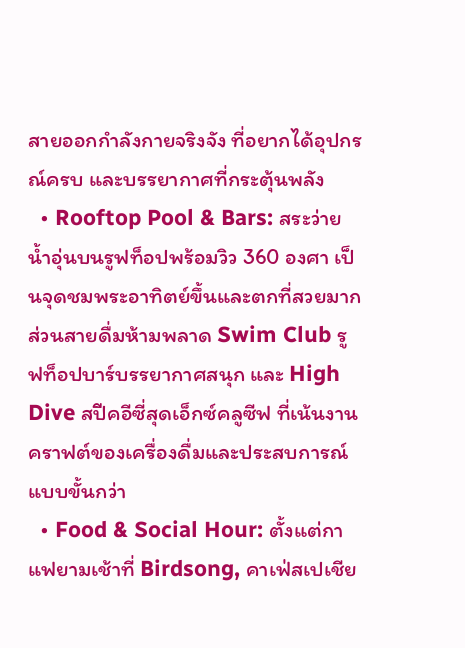สายออกกำลังกายจริงจัง ที่อยากได้อุปกรณ์ครบ และบรรยากาศที่กระตุ้นพลัง
  • Rooftop Pool & Bars: สระว่ายน้ำอุ่นบนรูฟท็อปพร้อมวิว 360 องศา เป็นจุดชมพระอาทิตย์ขึ้นและตกที่สวยมาก ส่วนสายดื่มห้ามพลาด Swim Club รูฟท็อปบาร์บรรยากาศสนุก และ High Dive สปีคอีซี่สุดเอ็กซ์คลูซีฟ ที่เน้นงานคราฟต์ของเครื่องดื่มและประสบการณ์แบบขั้นกว่า
  • Food & Social Hour: ตั้งแต่กาแฟยามเช้าที่ Birdsong, คาเฟ่สเปเชีย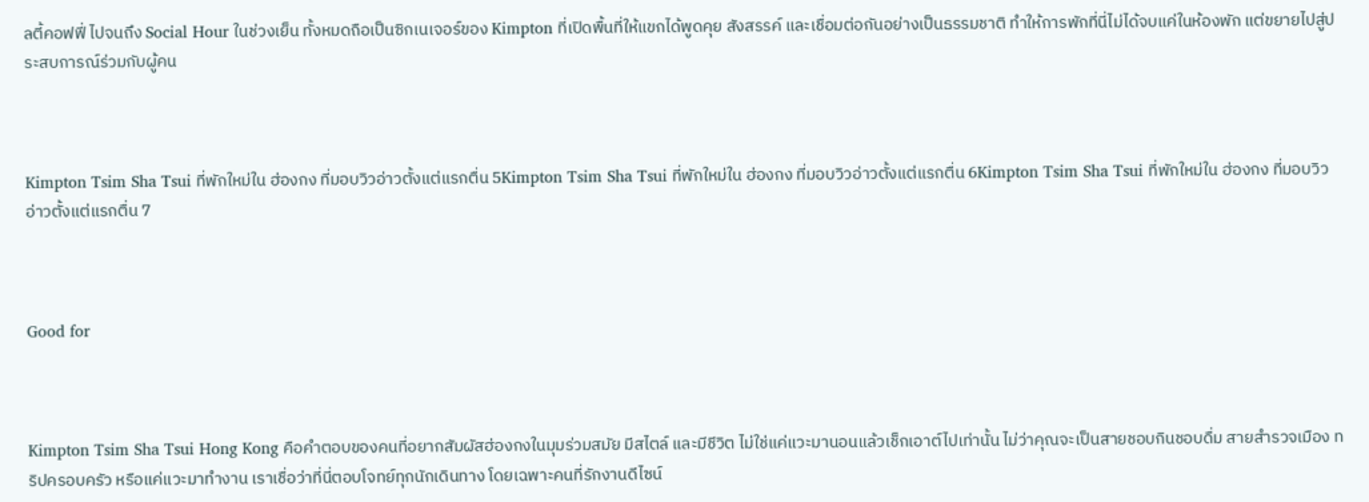ลตี้คอฟฟี่ ไปจนถึง Social Hour ในช่วงเย็น ทั้งหมดถือเป็นซิกเนเจอร์ของ Kimpton ที่เปิดพื้นที่ให้แขกได้พูดคุย สังสรรค์ และเชื่อมต่อกันอย่างเป็นธรรมชาติ ทำให้การพักที่นี่ไม่ได้จบแค่ในห้องพัก แต่ขยายไปสู่ประสบการณ์ร่วมกับผู้คน



Kimpton Tsim Sha Tsui ที่พักใหม่ใน ฮ่องกง ที่มอบวิวอ่าวตั้งแต่แรกตื่น 5Kimpton Tsim Sha Tsui ที่พักใหม่ใน ฮ่องกง ที่มอบวิวอ่าวตั้งแต่แรกตื่น 6Kimpton Tsim Sha Tsui ที่พักใหม่ใน ฮ่องกง ที่มอบวิวอ่าวตั้งแต่แรกตื่น 7



Good for



Kimpton Tsim Sha Tsui Hong Kong คือคำตอบของคนที่อยากสัมผัสฮ่องกงในมุมร่วมสมัย มีสไตล์ และมีชีวิต ไม่ใช่แค่แวะมานอนแล้วเช็กเอาต์ไปเท่านั้น ไม่ว่าคุณจะเป็นสายชอบกินชอบดื่ม สายสำรวจเมือง ทริปครอบครัว หรือแค่แวะมาทำงาน เราเชื่อว่าที่นี่ตอบโจทย์ทุกนักเดินทาง โดยเฉพาะคนที่รักงานดีไซน์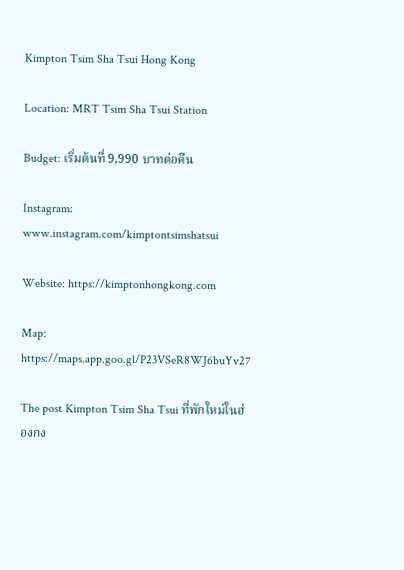Kimpton Tsim Sha Tsui Hong Kong

Location: MRT Tsim Sha Tsui Station

Budget: เริ่มต้นที่ 9,990 บาทต่อคืน

Instagram: www.instagram.com/kimptontsimshatsui

Website: https://kimptonhongkong.com

Map: https://maps.app.goo.gl/P23VSeR8WJ6buYv27

The post Kimpton Tsim Sha Tsui ที่พักใหม่ในฮ่องกง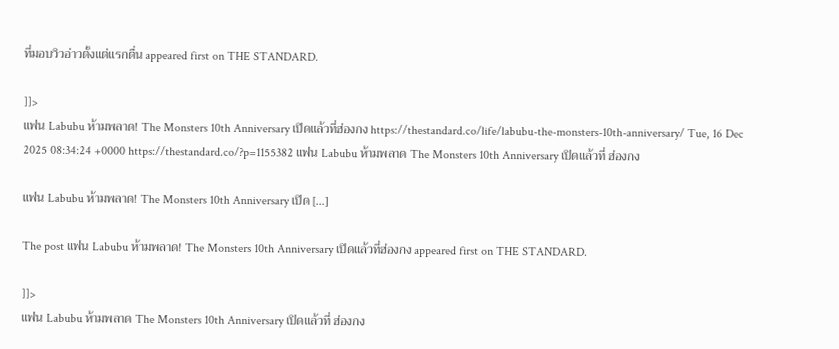ที่มอบวิวอ่าวตั้งแต่แรกตื่น appeared first on THE STANDARD.

]]>
แฟน Labubu ห้ามพลาด! The Monsters 10th Anniversary เปิดแล้วที่ฮ่องกง https://thestandard.co/life/labubu-the-monsters-10th-anniversary/ Tue, 16 Dec 2025 08:34:24 +0000 https://thestandard.co/?p=1155382 แฟน Labubu ห้ามพลาด The Monsters 10th Anniversary เปิดแล้วที่ ฮ่องกง

แฟน Labubu ห้ามพลาด! The Monsters 10th Anniversary เปิด […]

The post แฟน Labubu ห้ามพลาด! The Monsters 10th Anniversary เปิดแล้วที่ฮ่องกง appeared first on THE STANDARD.

]]>
แฟน Labubu ห้ามพลาด The Monsters 10th Anniversary เปิดแล้วที่ ฮ่องกง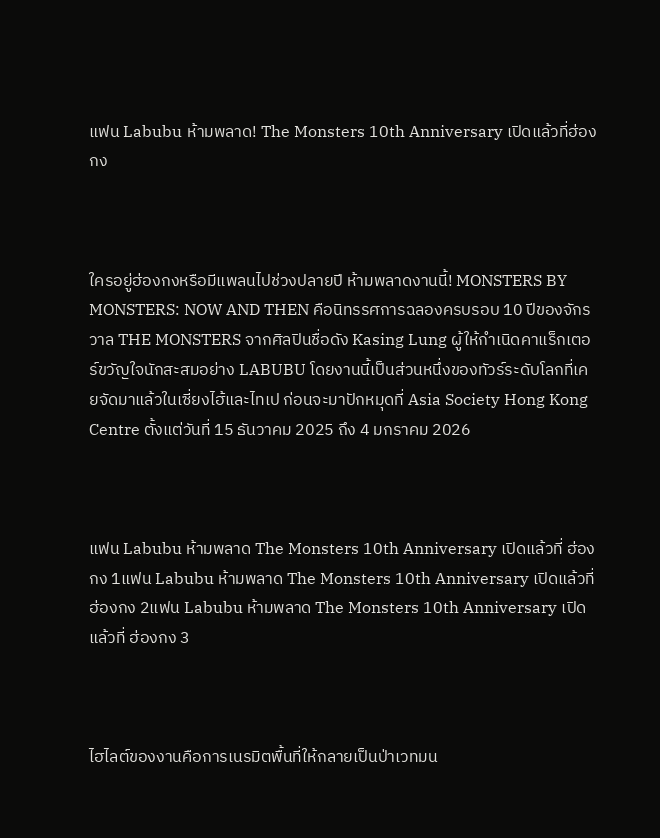แฟน Labubu ห้ามพลาด! The Monsters 10th Anniversary เปิดแล้วที่ฮ่องกง



ใครอยู่ฮ่องกงหรือมีแพลนไปช่วงปลายปี ห้ามพลาดงานนี้! MONSTERS BY MONSTERS: NOW AND THEN คือนิทรรศการฉลองครบรอบ 10 ปีของจักรวาล THE MONSTERS จากศิลปินชื่อดัง Kasing Lung ผู้ให้กำเนิดคาแร็กเตอร์ขวัญใจนักสะสมอย่าง LABUBU โดยงานนี้เป็นส่วนหนึ่งของทัวร์ระดับโลกที่เคยจัดมาแล้วในเซี่ยงไฮ้และไทเป ก่อนจะมาปักหมุดที่ Asia Society Hong Kong Centre ตั้งแต่วันที่ 15 ธันวาคม 2025 ถึง 4 มกราคม 2026



แฟน Labubu ห้ามพลาด The Monsters 10th Anniversary เปิดแล้วที่ ฮ่องกง 1แฟน Labubu ห้ามพลาด The Monsters 10th Anniversary เปิดแล้วที่ ฮ่องกง 2แฟน Labubu ห้ามพลาด The Monsters 10th Anniversary เปิดแล้วที่ ฮ่องกง 3



ไฮไลต์ของงานคือการเนรมิตพื้นที่ให้กลายเป็นป่าเวทมน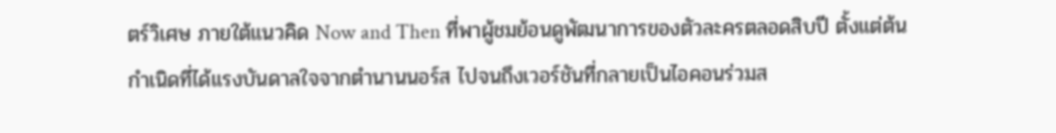ตร์วิเศษ ภายใต้แนวคิด Now and Then ที่พาผู้ชมย้อนดูพัฒนาการของตัวละครตลอดสิบปี ตั้งแต่ต้นกำเนิดที่ได้แรงบันดาลใจจากตำนานนอร์ส ไปจนถึงเวอร์ชันที่กลายเป็นไอคอนร่วมส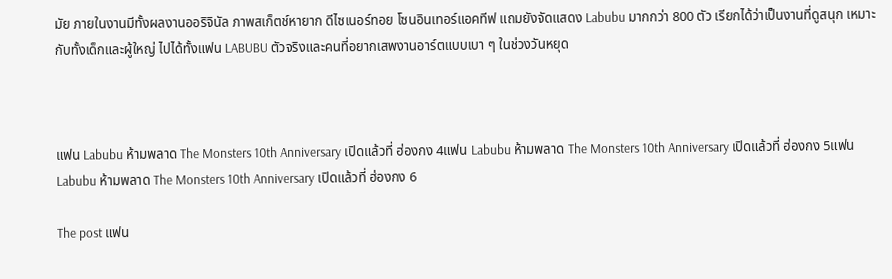มัย ภายในงานมีทั้งผลงานออริจินัล ภาพสเก็ตช์หายาก ดีไซเนอร์ทอย โซนอินเทอร์แอคทีฟ แถมยังจัดแสดง Labubu มากกว่า 800 ตัว เรียกได้ว่าเป็นงานที่ดูสนุก เหมาะกับทั้งเด็กและผู้ใหญ่ ไปได้ทั้งแฟน LABUBU ตัวจริงและคนที่อยากเสพงานอาร์ตแบบเบา ๆ ในช่วงวันหยุด



แฟน Labubu ห้ามพลาด The Monsters 10th Anniversary เปิดแล้วที่ ฮ่องกง 4แฟน Labubu ห้ามพลาด The Monsters 10th Anniversary เปิดแล้วที่ ฮ่องกง 5แฟน Labubu ห้ามพลาด The Monsters 10th Anniversary เปิดแล้วที่ ฮ่องกง 6

The post แฟน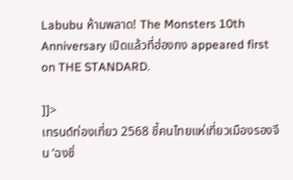Labubu ห้ามพลาด! The Monsters 10th Anniversary เปิดแล้วที่ฮ่องกง appeared first on THE STANDARD.

]]>
เทรนด์ท่องเที่ยว 2568 ชี้คนไทยแห่เที่ยวเมืองรองจีน ‘ฉงชิ่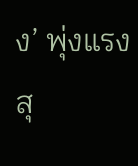ง’ พุ่งแรงสุ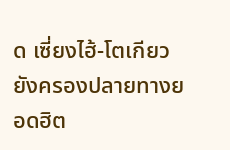ด เซี่ยงไฮ้-โตเกียว ยังครองปลายทางยอดฮิต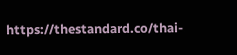https://thestandard.co/thai-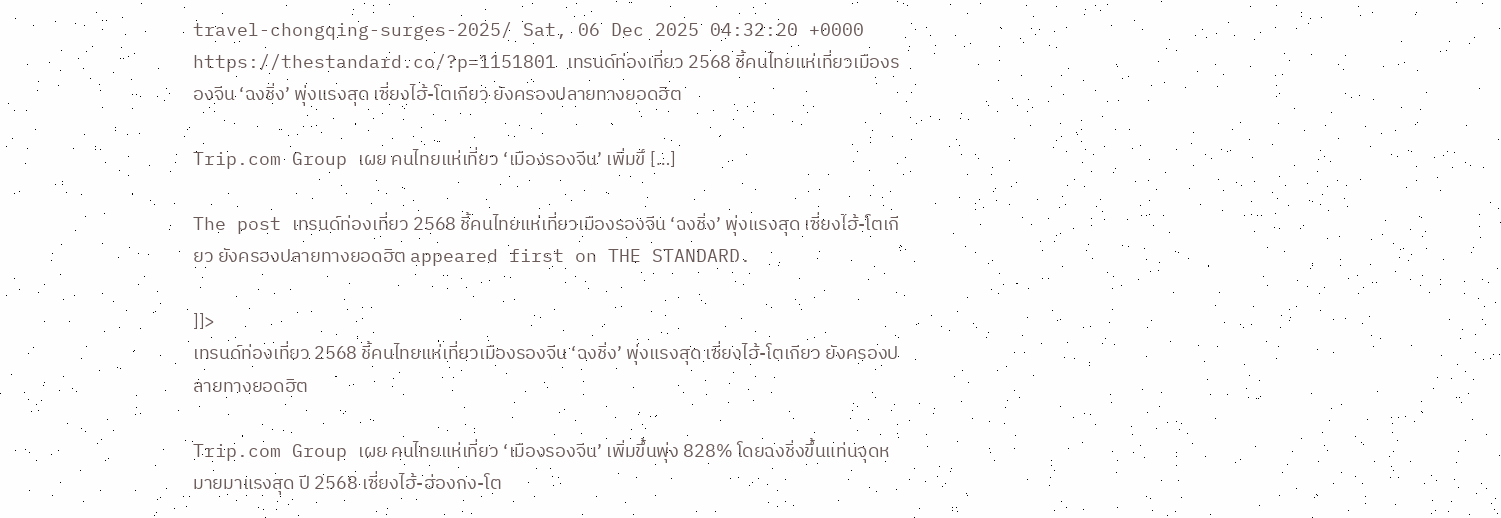travel-chongqing-surges-2025/ Sat, 06 Dec 2025 04:32:20 +0000 https://thestandard.co/?p=1151801 เทรนด์ท่องเที่ยว 2568 ชี้คนไทยแห่เที่ยวเมืองรองจีน ‘ฉงชิ่ง’ พุ่งแรงสุด เซี่ยงไฮ้-โตเกียว ยังครองปลายทางยอดฮิต

Trip.com Group เผย คนไทยแห่เที่ยว ‘เมืองรองจีน’ เพิ่มขึ […]

The post เทรนด์ท่องเที่ยว 2568 ชี้คนไทยแห่เที่ยวเมืองรองจีน ‘ฉงชิ่ง’ พุ่งแรงสุด เซี่ยงไฮ้-โตเกียว ยังครองปลายทางยอดฮิต appeared first on THE STANDARD.

]]>
เทรนด์ท่องเที่ยว 2568 ชี้คนไทยแห่เที่ยวเมืองรองจีน ‘ฉงชิ่ง’ พุ่งแรงสุด เซี่ยงไฮ้-โตเกียว ยังครองปลายทางยอดฮิต

Trip.com Group เผย คนไทยแห่เที่ยว ‘เมืองรองจีน’ เพิ่มขึ้นพุ่ง 828% โดยฉงชิ่งขึ้นแท่นจุดหมายมาแรงสุด ปี 2568 เซี่ยงไฮ้-ฮ่องกง-โต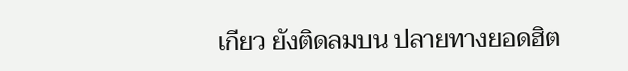เกียว ยังติดลมบน ปลายทางยอดฮิต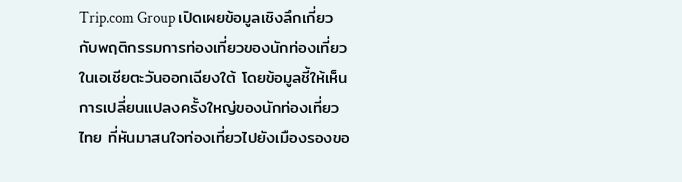Trip.com Group เปิดเผยข้อมูลเชิงลึกเกี่ยวกับพฤติกรรมการท่องเที่ยวของนักท่องเที่ยวในเอเชียตะวันออกเฉียงใต้ โดยข้อมูลชี้ให้เห็นการเปลี่ยนแปลงครั้งใหญ่ของนักท่องเที่ยวไทย ที่หันมาสนใจท่องเที่ยวไปยังเมืองรองขอ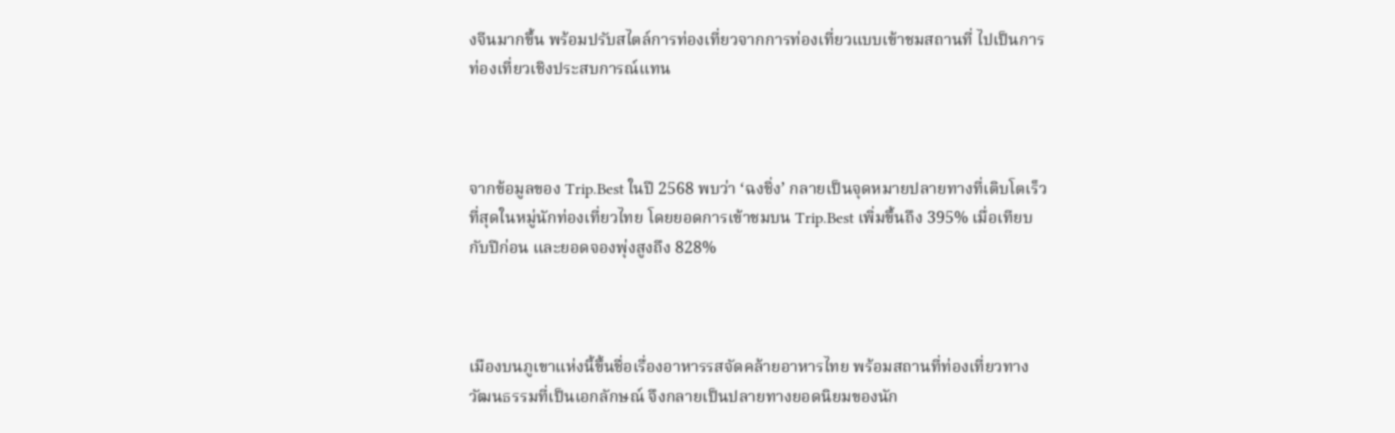งจีนมากขึ้น พร้อมปรับสไตล์การท่องเที่ยวจากการท่องเที่ยวแบบเข้าชมสถานที่ ไปเป็นการท่องเที่ยวเชิงประสบการณ์แทน



จากข้อมูลของ Trip.Best ในปี 2568 พบว่า ‘ฉงชิ่ง’ กลายเป็นจุดหมายปลายทางที่เติบโตเร็วที่สุดในหมู่นักท่องเที่ยวไทย โดยยอดการเข้าชมบน Trip.Best เพิ่มขึ้นถึง 395% เมื่อเทียบกับปีก่อน และยอดจองพุ่งสูงถึง 828%



เมืองบนภูเขาแห่งนี้ขึ้นชื่อเรื่องอาหารรสจัดคล้ายอาหารไทย พร้อมสถานที่ท่องเที่ยวทางวัฒนธรรมที่เป็นเอกลักษณ์ จึงกลายเป็นปลายทางยอดนิยมของนัก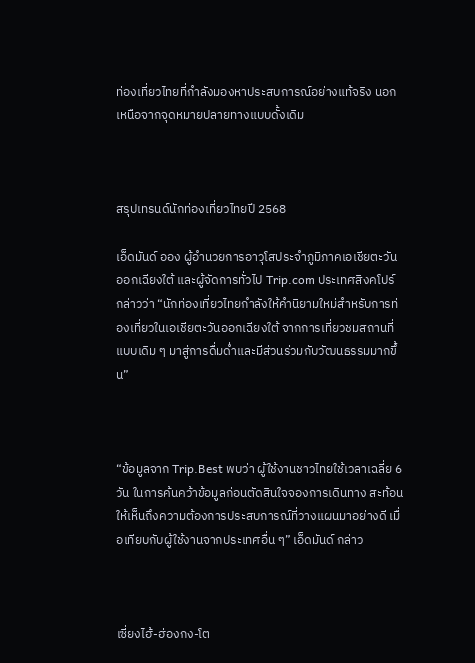ท่องเที่ยวไทยที่กำลังมองหาประสบการณ์อย่างแท้จริง นอกเหนือจากจุดหมายปลายทางแบบดั้งเดิม



สรุปเทรนด์นักท่องเที่ยวไทยปี 2568

เอ็ดมันด์ ออง ผู้อำนวยการอาวุโสประจำภูมิภาคเอเชียตะวันออกเฉียงใต้ และผู้จัดการทั่วไป Trip.com ประเทศสิงคโปร์ กล่าวว่า “นักท่องเที่ยวไทยกำลังให้คำนิยามใหม่สำหรับการท่องเที่ยวในเอเชียตะวันออกเฉียงใต้ จากการเที่ยวชมสถานที่แบบเดิม ๆ มาสู่การดื่มด่ำและมีส่วนร่วมกับวัฒนธรรมมากขึ้น”



“ข้อมูลจาก Trip.Best พบว่า ผู้ใช้งานชาวไทยใช้เวลาเฉลี่ย 6 วัน ในการค้นคว้าข้อมูลก่อนตัดสินใจจองการเดินทาง สะท้อนให้เห็นถึงความต้องการประสบการณ์ที่วางแผนมาอย่างดี เมื่อเทียบกับผู้ใช้งานจากประเทศอื่น ๆ” เอ็ดมันด์ กล่าว



เซี่ยงไฮ้-ฮ่องกง-โต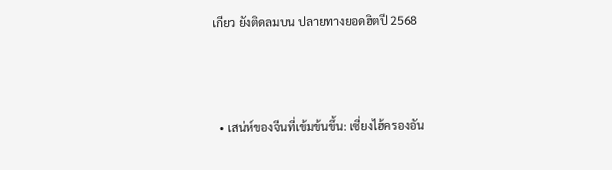เกียว ยังติดลมบน ปลายทางยอดฮิตปี 2568



  • เสน่ห์ของจีนที่เข้มข้นขึ้น: เซี่ยงไฮ้ครองอัน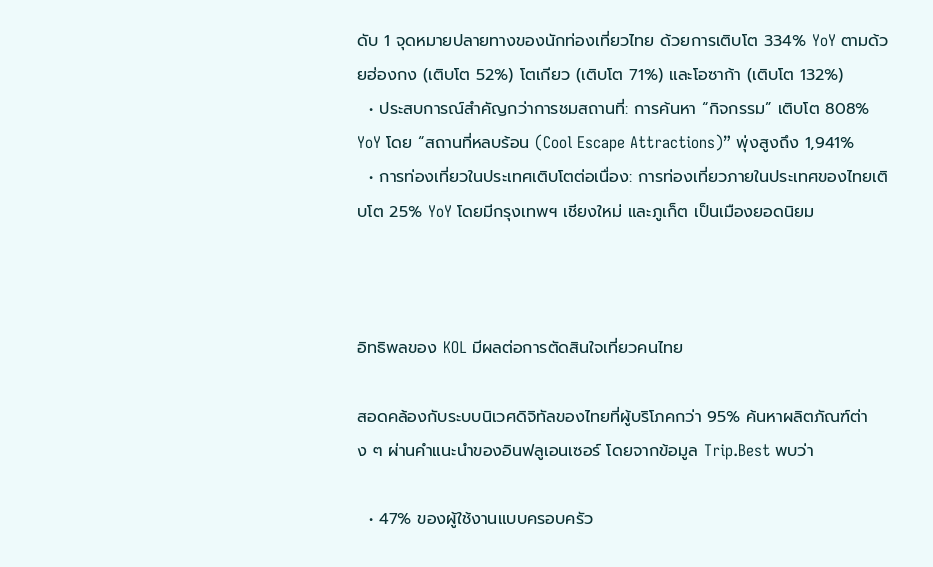ดับ 1 จุดหมายปลายทางของนักท่องเที่ยวไทย ด้วยการเติบโต 334% YoY ตามด้วยฮ่องกง (เติบโต 52%) โตเกียว (เติบโต 71%) และโอซาก้า (เติบโต 132%)
  • ประสบการณ์สำคัญกว่าการชมสถานที่: การค้นหา “กิจกรรม” เติบโต 808% YoY โดย “สถานที่หลบร้อน (Cool Escape Attractions)” พุ่งสูงถึง 1,941%
  • การท่องเที่ยวในประเทศเติบโตต่อเนื่อง: การท่องเที่ยวภายในประเทศของไทยเติบโต 25% YoY โดยมีกรุงเทพฯ เชียงใหม่ และภูเก็ต เป็นเมืองยอดนิยม



อิทธิพลของ KOL มีผลต่อการตัดสินใจเที่ยวคนไทย

สอดคล้องกับระบบนิเวศดิจิทัลของไทยที่ผู้บริโภคกว่า 95% ค้นหาผลิตภัณฑ์ต่าง ๆ ผ่านคำแนะนำของอินฟลูเอนเซอร์ โดยจากข้อมูล Trip.Best พบว่า

  • 47% ของผู้ใช้งานแบบครอบครัว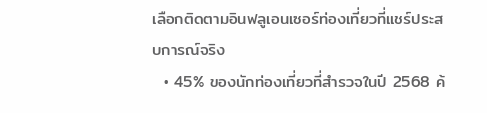เลือกติดตามอินฟลูเอนเซอร์ท่องเที่ยวที่แชร์ประสบการณ์จริง
  • 45% ของนักท่องเที่ยวที่สำรวจในปี 2568 ค้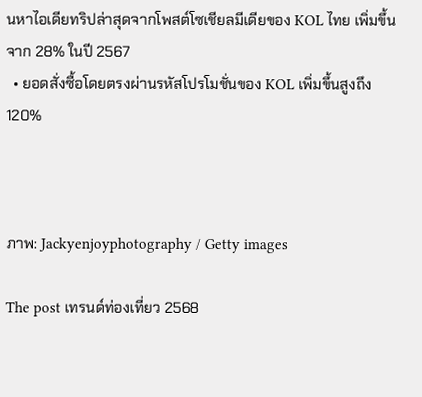นหาไอเดียทริปล่าสุดจากโพสต์โซเชียลมีเดียของ KOL ไทย เพิ่มขึ้นจาก 28% ในปี 2567
  • ยอดสั่งซื้อโดยตรงผ่านรหัสโปรโมชั่นของ KOL เพิ่มขึ้นสูงถึง 120%



ภาพ: Jackyenjoyphotography / Getty images

The post เทรนด์ท่องเที่ยว 2568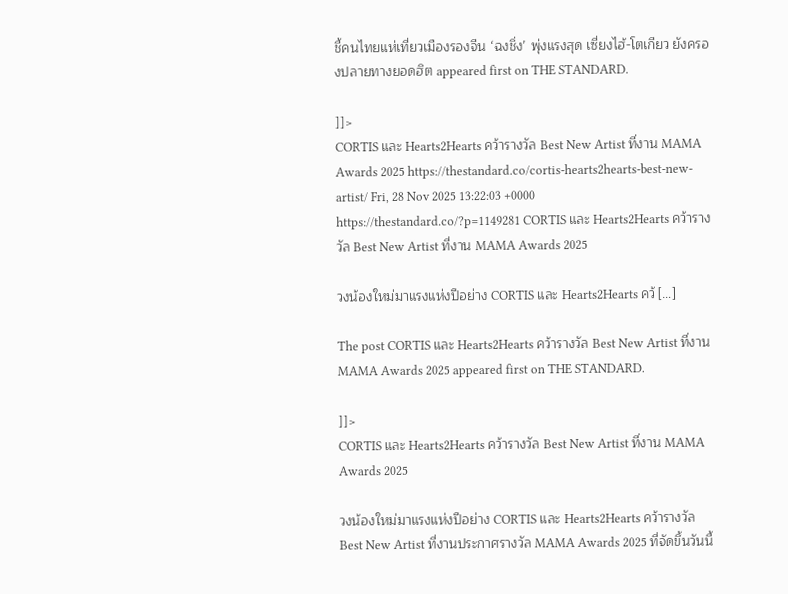ชี้คนไทยแห่เที่ยวเมืองรองจีน ‘ฉงชิ่ง’ พุ่งแรงสุด เซี่ยงไฮ้-โตเกียว ยังครองปลายทางยอดฮิต appeared first on THE STANDARD.

]]>
CORTIS และ Hearts2Hearts คว้ารางวัล Best New Artist ที่งาน MAMA Awards 2025 https://thestandard.co/cortis-hearts2hearts-best-new-artist/ Fri, 28 Nov 2025 13:22:03 +0000 https://thestandard.co/?p=1149281 CORTIS และ Hearts2Hearts คว้ารางวัล Best New Artist ที่งาน MAMA Awards 2025

วงน้องใหม่มาแรงแห่งปีอย่าง CORTIS และ Hearts2Hearts คว้ […]

The post CORTIS และ Hearts2Hearts คว้ารางวัล Best New Artist ที่งาน MAMA Awards 2025 appeared first on THE STANDARD.

]]>
CORTIS และ Hearts2Hearts คว้ารางวัล Best New Artist ที่งาน MAMA Awards 2025

วงน้องใหม่มาแรงแห่งปีอย่าง CORTIS และ Hearts2Hearts คว้ารางวัล Best New Artist ที่งานประกาศรางวัล MAMA Awards 2025 ที่จัดขึ้นวันนี้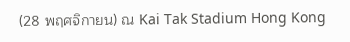(28 พฤศจิกายน) ณ Kai Tak Stadium Hong Kong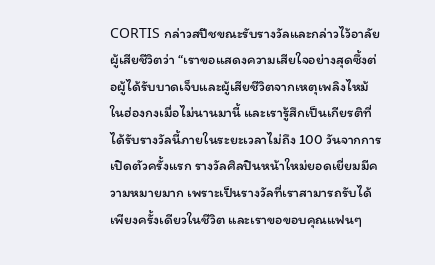CORTIS กล่าวสปีชขณะรับรางวัลและกล่าวไว้อาลัยผู้เสียชีวิตว่า “เราขอแสดงความเสียใจอย่างสุดซึ้งต่อผู้ได้รับบาดเจ็บและผู้เสียชีวิตจากเหตุเพลิงไหม้ในฮ่องกงเมื่อไม่นานมานี้ และเรารู้สึกเป็นเกียรติที่ได้รับรางวัลนี้ภายในระยะเวลาไม่ถึง 100 วันจากการเปิดตัวครั้งแรก รางวัลศิลปินหน้าใหม่ยอดเยี่ยมมีความหมายมาก เพราะเป็นรางวัลที่เราสามารถรับได้เพียงครั้งเดียวในชีวิต และเราขอขอบคุณแฟนๆ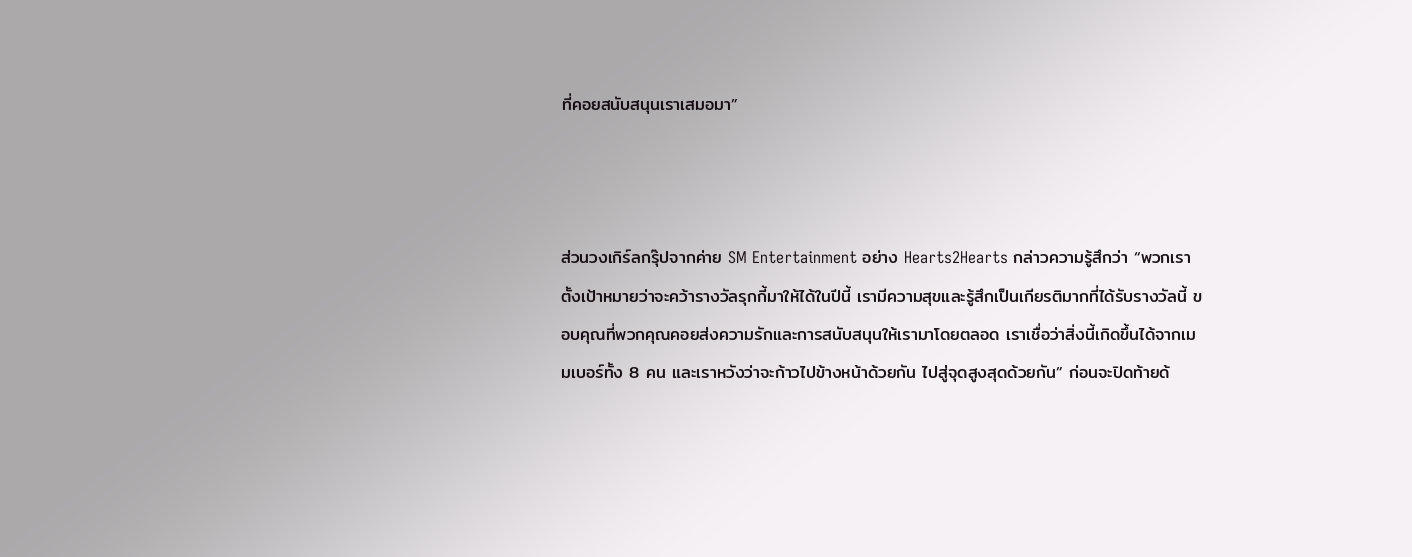ที่คอยสนับสนุนเราเสมอมา”



ส่วนวงเกิร์ลกรุ๊ปจากค่าย SM Entertainment อย่าง Hearts2Hearts กล่าวความรู้สึกว่า “พวกเราตั้งเป้าหมายว่าจะคว้ารางวัลรุกกี้มาให้ได้ในปีนี้ เรามีความสุขและรู้สึกเป็นเกียรติมากที่ได้รับรางวัลนี้ ขอบคุณที่พวกคุณคอยส่งความรักและการสนับสนุนให้เรามาโดยตลอด เราเชื่อว่าสิ่งนี้เกิดขึ้นได้จากเมมเบอร์ทั้ง 8 คน และเราหวังว่าจะก้าวไปข้างหน้าด้วยกัน ไปสู่จุดสูงสุดด้วยกัน” ก่อนจะปิดท้ายด้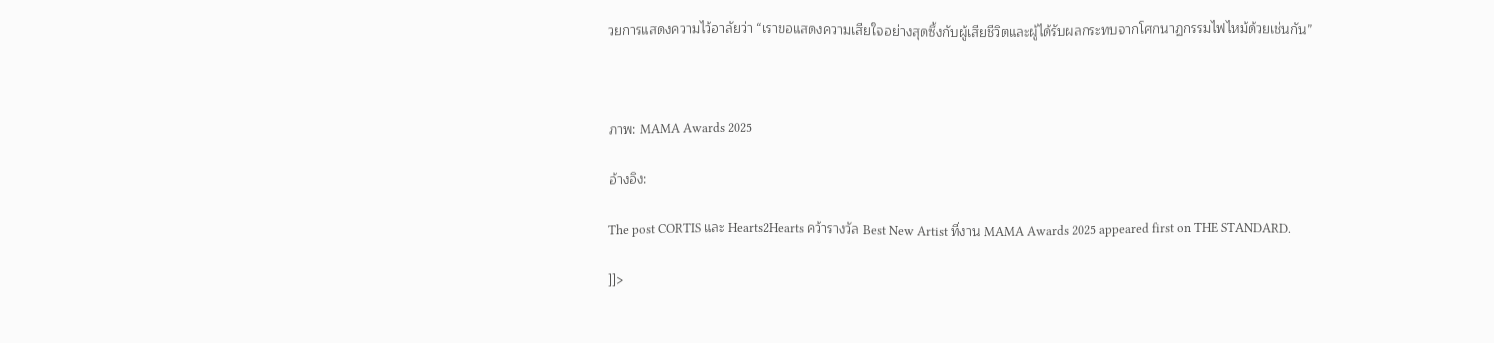วยการแสดงความไว้อาลัยว่า “เราขอแสดงความเสียใจอย่างสุดซึ้งกับผู้เสียชีวิตและผู้ได้รับผลกระทบจากโศกนาฏกรรมไฟไหม้ด้วยเช่นกัน”



ภาพ: MAMA Awards 2025

อ้างอิง:

The post CORTIS และ Hearts2Hearts คว้ารางวัล Best New Artist ที่งาน MAMA Awards 2025 appeared first on THE STANDARD.

]]>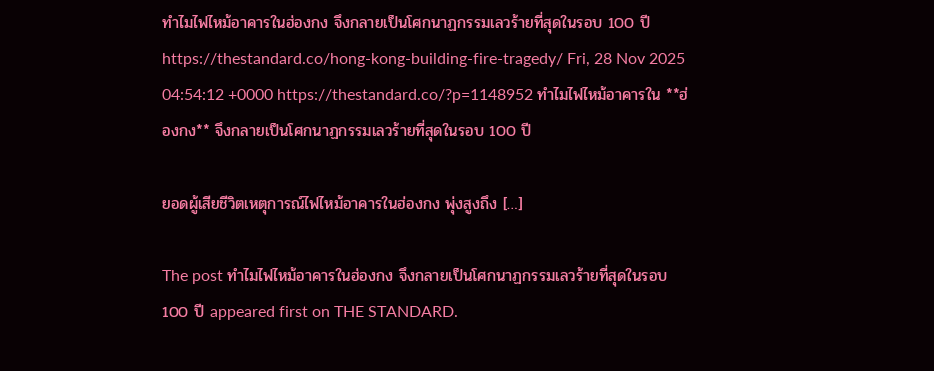ทำไมไฟไหม้อาคารในฮ่องกง จึงกลายเป็นโศกนาฏกรรมเลวร้ายที่สุดในรอบ 100 ปี https://thestandard.co/hong-kong-building-fire-tragedy/ Fri, 28 Nov 2025 04:54:12 +0000 https://thestandard.co/?p=1148952 ทำไมไฟไหม้อาคารใน **ฮ่องกง** จึงกลายเป็นโศกนาฏกรรมเลวร้ายที่สุดในรอบ 100 ปี

ยอดผู้เสียชีวิตเหตุการณ์ไฟไหม้อาคารในฮ่องกง พุ่งสูงถึง […]

The post ทำไมไฟไหม้อาคารในฮ่องกง จึงกลายเป็นโศกนาฏกรรมเลวร้ายที่สุดในรอบ 100 ปี appeared first on THE STANDARD.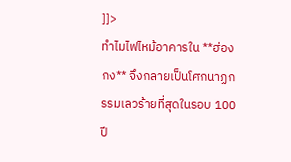]]>
ทำไมไฟไหม้อาคารใน **ฮ่องกง** จึงกลายเป็นโศกนาฏกรรมเลวร้ายที่สุดในรอบ 100 ปี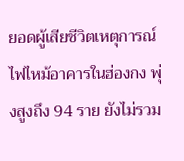ยอดผู้เสียชีวิตเหตุการณ์ไฟไหม้อาคารในฮ่องกง พุ่งสูงถึง 94 ราย ยังไม่รวม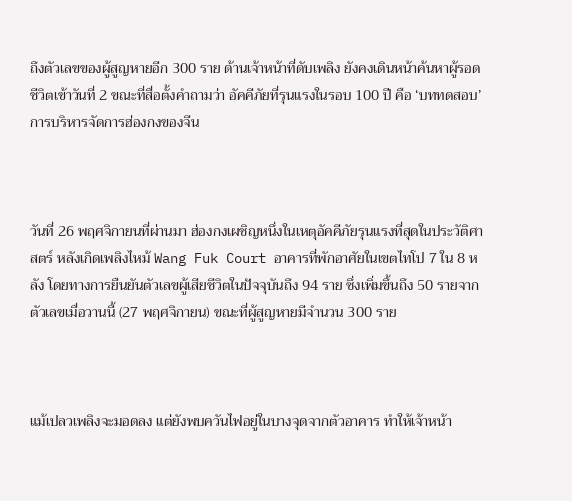ถึงตัวเลขของผู้สูญหายอีก 300 ราย ด้านเจ้าหน้าที่ดับเพลิง ยังคงเดินหน้าค้นหาผู้รอดชีวิตเข้าวันที่ 2 ขณะที่สื่อตั้งคำถามว่า อัคคีภัยที่รุนแรงในรอบ 100 ปี คือ ‘บททดสอบ’ การบริหารจัดการฮ่องกงของจีน



วันที่ 26 พฤศจิกายนที่ผ่านมา ฮ่องกงเผชิญหนึ่งในเหตุอัคคีภัยรุนแรงที่สุดในประวัติศาสตร์ หลังเกิดเพลิงไหม้ Wang Fuk Court อาคารที่พักอาศัยในเขตไทโป 7 ใน 8 หลัง โดยทางการยืนยันตัวเลขผู้เสียชีวิตในปัจจุบันถึง 94 ราย ซึ่งเพิ่มขึ้นถึง 50 รายจากตัวเลขเมื่อวานนี้ (27 พฤศจิกายน) ขณะที่ผู้สูญหายมีจำนวน 300 ราย



แม้เปลวเพลิงจะมอดลง แต่ยังพบควันไฟอยู่ในบางจุดจากตัวอาคาร ทำให้เจ้าหน้า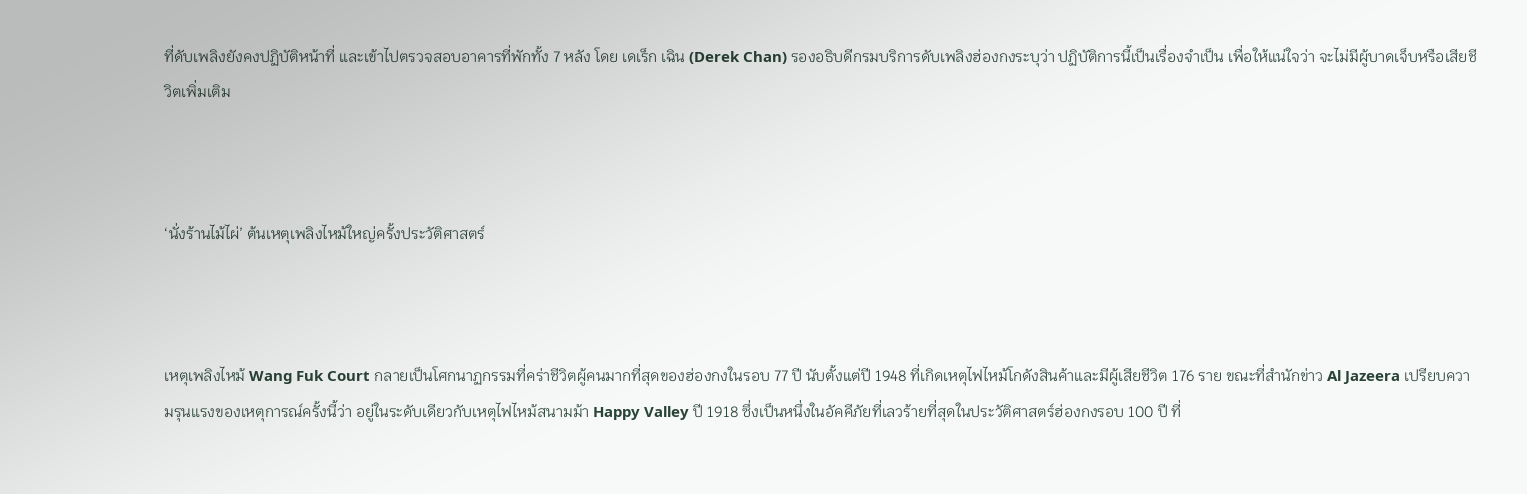ที่ดับเพลิงยังคงปฏิบัติหน้าที่ และเข้าไปตรวจสอบอาคารที่พักทั้ง 7 หลัง โดย เดเร็ก เฉิน (Derek Chan) รองอธิบดีกรมบริการดับเพลิงฮ่องกงระบุว่า ปฏิบัติการนี้เป็นเรื่องจำเป็น เพื่อให้แน่ใจว่า จะไม่มีผู้บาดเจ็บหรือเสียชีวิตเพิ่มเติม



‘นั่งร้านไม้ไผ่’ ต้นเหตุเพลิงไหม้ใหญ่ครั้งประวัติศาสตร์



เหตุเพลิงไหม้ Wang Fuk Court กลายเป็นโศกนาฏกรรมที่คร่าชีวิตผู้คนมากที่สุดของฮ่องกงในรอบ 77 ปี นับตั้งแต่ปี 1948 ที่เกิดเหตุไฟไหม้โกดังสินค้าและมีผู้เสียชีวิต 176 ราย ขณะที่สำนักข่าว Al Jazeera เปรียบความรุนแรงของเหตุการณ์ครั้งนี้ว่า อยู่ในระดับเดียวกับเหตุไฟไหม้สนามม้า Happy Valley ปี 1918 ซึ่งเป็นหนึ่งในอัคคีภัยที่เลวร้ายที่สุดในประวัติศาสตร์ฮ่องกงรอบ 100 ปี ที่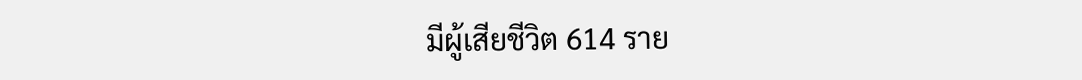มีผู้เสียชีวิต 614 ราย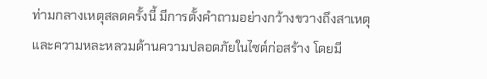ท่ามกลางเหตุสลดครั้งนี้ มีการตั้งคำถามอย่างกว้างขวางถึงสาเหตุและความหละหลวมด้านความปลอดภัยในไซต์ก่อสร้าง โดยมี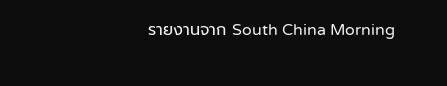รายงานจาก South China Morning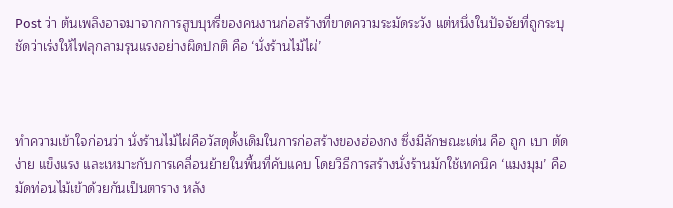Post ว่า ต้นเพลิงอาจมาจากการสูบบุหรี่ของคนงานก่อสร้างที่ขาดความระมัดระวัง แต่หนึ่งในปัจจัยที่ถูกระบุชัดว่าเร่งให้ไฟลุกลามรุนแรงอย่างผิดปกติ คือ ‘นั่งร้านไม้ไผ่’



ทำความเข้าใจก่อนว่า นั่งร้านไม้ไผ่คือวัสดุดั้งเดิมในการก่อสร้างของฮ่องกง ซึ่งมีลักษณะเด่น คือ ถูก เบา ตัดง่าย แข็งแรง และเหมาะกับการเคลื่อนย้ายในพื้นที่คับแคบ โดยวิธีการสร้างนั่งร้านมักใช้เทคนิค ‘แมงมุม’ คือมัดท่อนไม้เข้าด้วยกันเป็นตาราง หลัง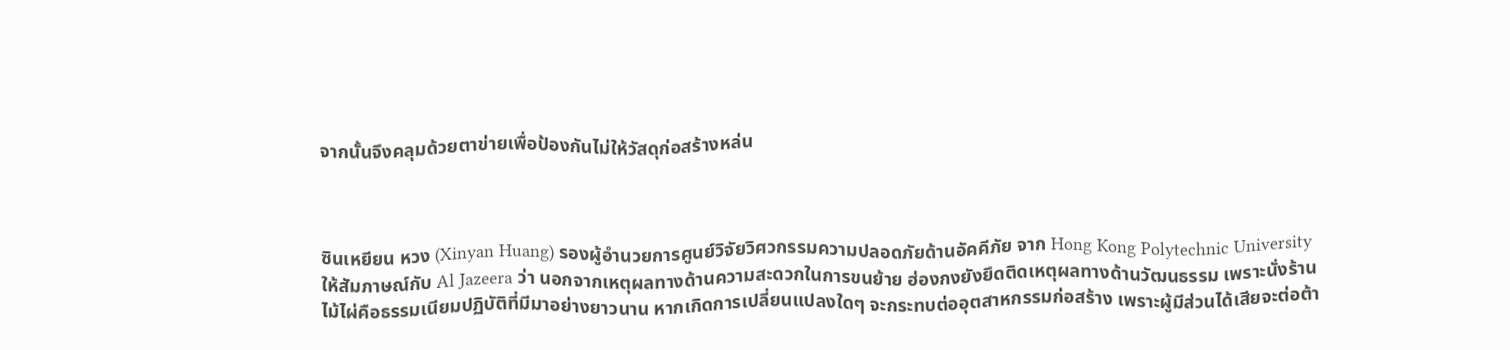จากนั้นจึงคลุมด้วยตาข่ายเพื่อป้องกันไม่ให้วัสดุก่อสร้างหล่น



ซินเหยียน หวง (Xinyan Huang) รองผู้อำนวยการศูนย์วิจัยวิศวกรรมความปลอดภัยด้านอัคคีภัย จาก Hong Kong Polytechnic University ให้สัมภาษณ์กับ Al Jazeera ว่า นอกจากเหตุผลทางด้านความสะดวกในการขนย้าย ฮ่องกงยังยึดติดเหตุผลทางด้านวัฒนธรรม เพราะนั่งร้านไม้ไผ่คือธรรมเนียมปฏิบัติที่มีมาอย่างยาวนาน หากเกิดการเปลี่ยนแปลงใดๆ จะกระทบต่ออุตสาหกรรมก่อสร้าง เพราะผู้มีส่วนได้เสียจะต่อต้า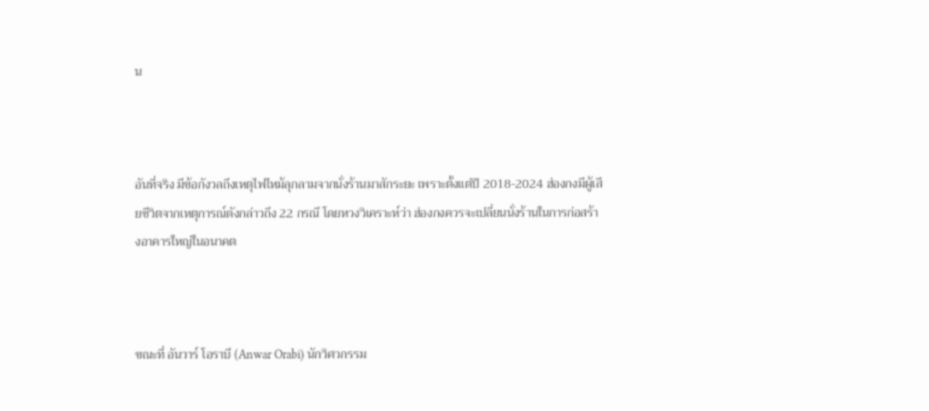น



อันที่จริง มีข้อกังวลถึงเหตุไฟไหม้ลุกลามจากนั่งร้านมาสักระยะ เพราะตั้งแต่ปี 2018-2024 ฮ่องกงมีผู้เสียชีวิตจากเหตุการณ์ดังกล่าวถึง 22 กรณี โดยหวงวิเคราะห์ว่า ฮ่องกงควรจะเปลี่ยนนั่งร้านในการก่อสร้างอาคารใหญ่ในอนาคต



ขณะที่ อันวาร์ โอราบี (Anwar Orabi) นักวิศวกรรม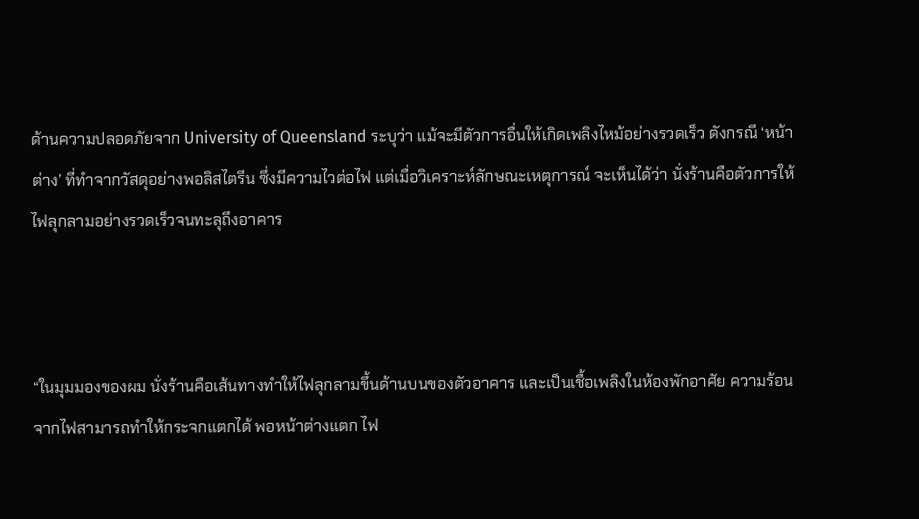ด้านความปลอดภัยจาก University of Queensland ระบุว่า แม้จะมีตัวการอื่นให้เกิดเพลิงไหม้อย่างรวดเร็ว ดังกรณี ‘หน้าต่าง’ ที่ทำจากวัสดุอย่างพอลิสไตรีน ซึ่งมีความไวต่อไฟ แต่เมื่อวิเคราะห์ลักษณะเหตุการณ์ จะเห็นได้ว่า นั่งร้านคือตัวการให้ไฟลุกลามอย่างรวดเร็วจนทะลุถึงอาคาร



“ในมุมมองของผม นั่งร้านคือเส้นทางทำให้ไฟลุกลามขึ้นด้านบนของตัวอาคาร และเป็นเชื้อเพลิงในห้องพักอาศัย ความร้อนจากไฟสามารถทำให้กระจกแตกได้ พอหน้าต่างแตก ไฟ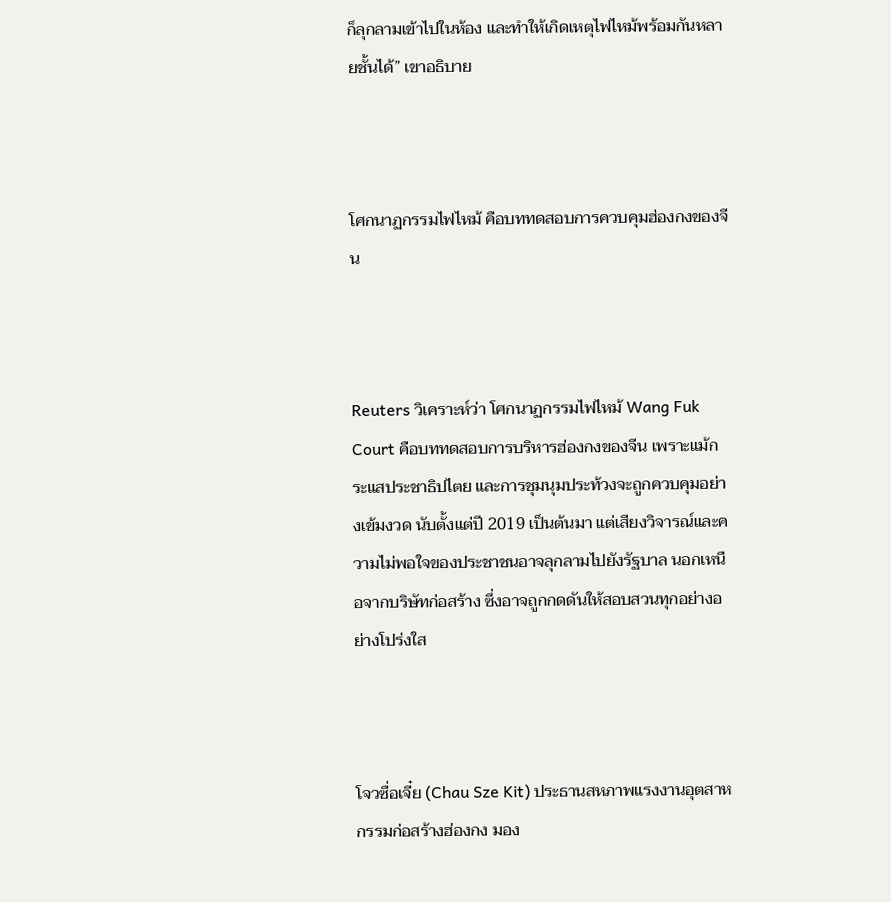ก็ลุกลามเข้าไปในห้อง และทำให้เกิดเหตุไฟไหม้พร้อมกันหลายชั้นได้” เขาอธิบาย



โศกนาฏกรรมไฟไหม้ คือบททดสอบการควบคุมฮ่องกงของจีน



Reuters วิเคราะห์ว่า โศกนาฏกรรมไฟไหม้ Wang Fuk Court คือบททดสอบการบริหารฮ่องกงของจีน เพราะแม้กระแสประชาธิปไตย และการชุมนุมประท้วงจะถูกควบคุมอย่างเข้มงวด นับตั้งแต่ปี 2019 เป็นต้นมา แต่เสียงวิจารณ์และความไม่พอใจของประชาชนอาจลุกลามไปยังรัฐบาล นอกเหนือจากบริษัทก่อสร้าง ซึ่งอาจถูกกดดันให้สอบสวนทุกอย่างอย่างโปร่งใส



โจวซื่อเจี๋ย (Chau Sze Kit) ประธานสหภาพแรงงานอุตสาหกรรมก่อสร้างฮ่องกง มอง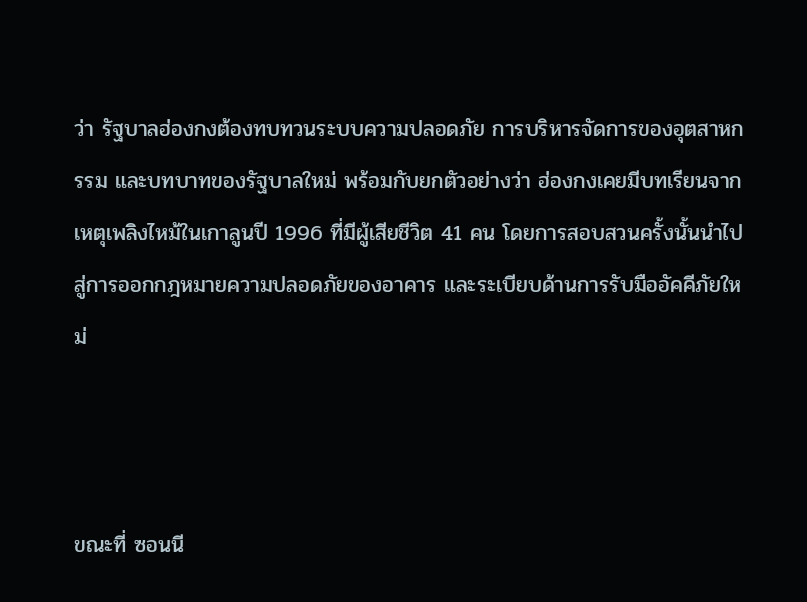ว่า รัฐบาลฮ่องกงต้องทบทวนระบบความปลอดภัย การบริหารจัดการของอุตสาหกรรม และบทบาทของรัฐบาลใหม่ พร้อมกับยกตัวอย่างว่า ฮ่องกงเคยมีบทเรียนจากเหตุเพลิงไหม้ในเกาลูนปี 1996 ที่มีผู้เสียชีวิต 41 คน โดยการสอบสวนครั้งนั้นนำไปสู่การออกกฎหมายความปลอดภัยของอาคาร และระเบียบด้านการรับมืออัคคีภัยใหม่



ขณะที่ ซอนนี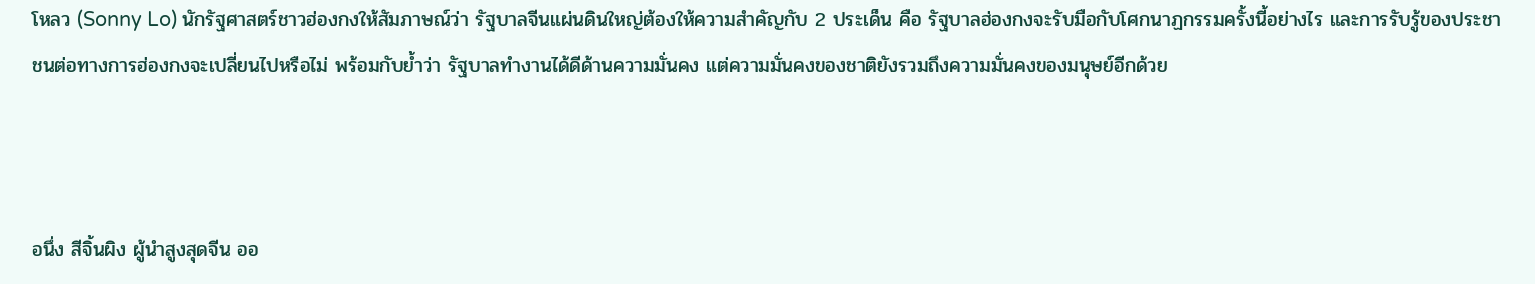โหลว (Sonny Lo) นักรัฐศาสตร์ชาวฮ่องกงให้สัมภาษณ์ว่า รัฐบาลจีนแผ่นดินใหญ่ต้องให้ความสำคัญกับ 2 ประเด็น คือ รัฐบาลฮ่องกงจะรับมือกับโศกนาฏกรรมครั้งนี้อย่างไร และการรับรู้ของประชาชนต่อทางการฮ่องกงจะเปลี่ยนไปหรือไม่ พร้อมกับย้ำว่า รัฐบาลทำงานได้ดีด้านความมั่นคง แต่ความมั่นคงของชาติยังรวมถึงความมั่นคงของมนุษย์อีกด้วย



อนึ่ง สีจิ้นผิง ผู้นำสูงสุดจีน ออ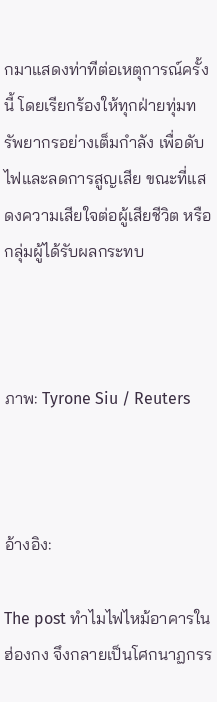กมาแสดงท่าทีต่อเหตุการณ์ครั้งนี้ โดยเรียกร้องให้ทุกฝ่ายทุ่มทรัพยากรอย่างเต็มกำลัง เพื่อดับไฟและลดการสูญเสีย ขณะที่แสดงความเสียใจต่อผู้เสียชีวิต หรือกลุ่มผู้ได้รับผลกระทบ



ภาพ: Tyrone Siu / Reuters



อ้างอิง:

The post ทำไมไฟไหม้อาคารในฮ่องกง จึงกลายเป็นโศกนาฏกรร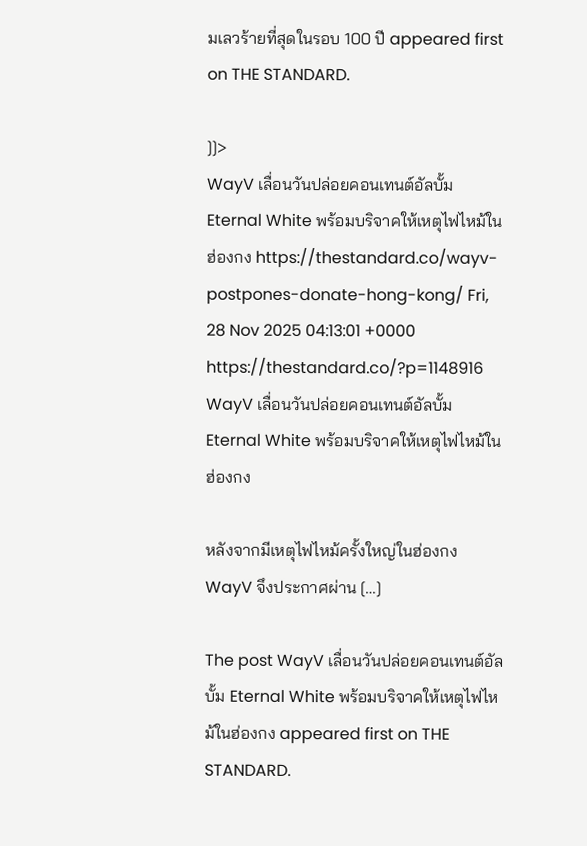มเลวร้ายที่สุดในรอบ 100 ปี appeared first on THE STANDARD.

]]>
WayV เลื่อนวันปล่อยคอนเทนต์อัลบั้ม Eternal White พร้อมบริจาคให้เหตุไฟไหม้ในฮ่องกง https://thestandard.co/wayv-postpones-donate-hong-kong/ Fri, 28 Nov 2025 04:13:01 +0000 https://thestandard.co/?p=1148916 WayV เลื่อนวันปล่อยคอนเทนต์อัลบั้ม Eternal White พร้อมบริจาคให้เหตุไฟไหม้ใน ฮ่องกง

หลังจากมีเหตุไฟไหม้ครั้งใหญ่ในฮ่องกง WayV จึงประกาศผ่าน […]

The post WayV เลื่อนวันปล่อยคอนเทนต์อัลบั้ม Eternal White พร้อมบริจาคให้เหตุไฟไหม้ในฮ่องกง appeared first on THE STANDARD.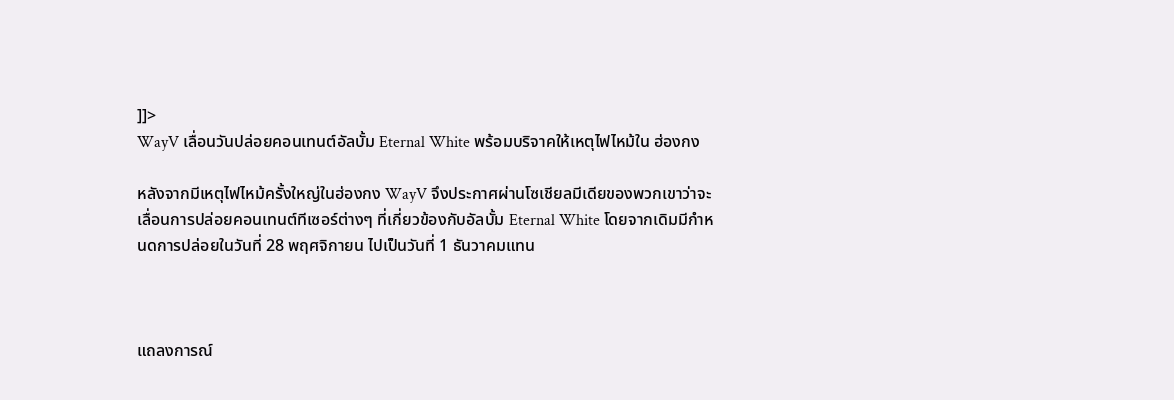]]>
WayV เลื่อนวันปล่อยคอนเทนต์อัลบั้ม Eternal White พร้อมบริจาคให้เหตุไฟไหม้ใน ฮ่องกง

หลังจากมีเหตุไฟไหม้ครั้งใหญ่ในฮ่องกง WayV จึงประกาศผ่านโซเชียลมีเดียของพวกเขาว่าจะเลื่อนการปล่อยคอนเทนต์ทีเซอร์ต่างๆ ที่เกี่ยวข้องกับอัลบั้ม Eternal White โดยจากเดิมมีกำหนดการปล่อยในวันที่ 28 พฤศจิกายน ไปเป็นวันที่ 1 ธันวาคมแทน



แถลงการณ์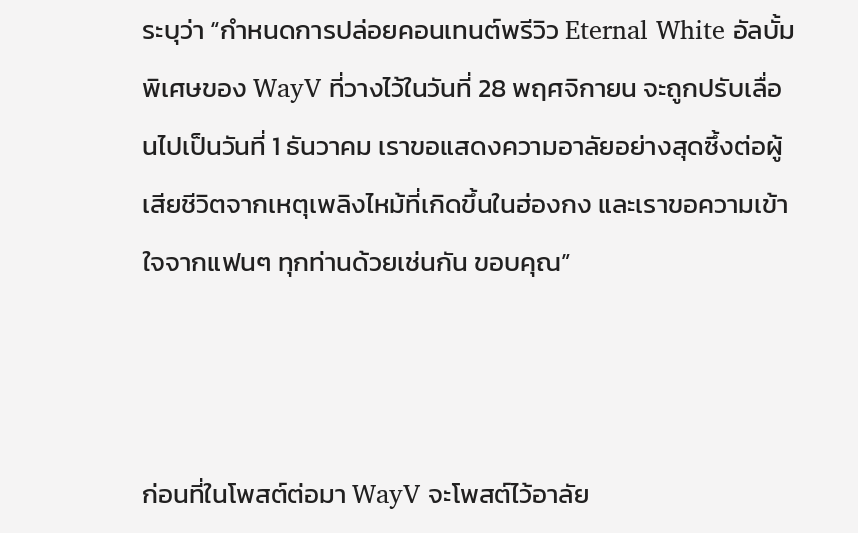ระบุว่า “กำหนดการปล่อยคอนเทนต์พรีวิว Eternal White อัลบั้มพิเศษของ WayV ที่วางไว้ในวันที่ 28 พฤศจิกายน จะถูกปรับเลื่อนไปเป็นวันที่ 1 ธันวาคม เราขอแสดงความอาลัยอย่างสุดซึ้งต่อผู้เสียชีวิตจากเหตุเพลิงไหม้ที่เกิดขึ้นในฮ่องกง และเราขอความเข้าใจจากแฟนๆ ทุกท่านด้วยเช่นกัน ขอบคุณ”



ก่อนที่ในโพสต์ต่อมา WayV จะโพสต์ไว้อาลัย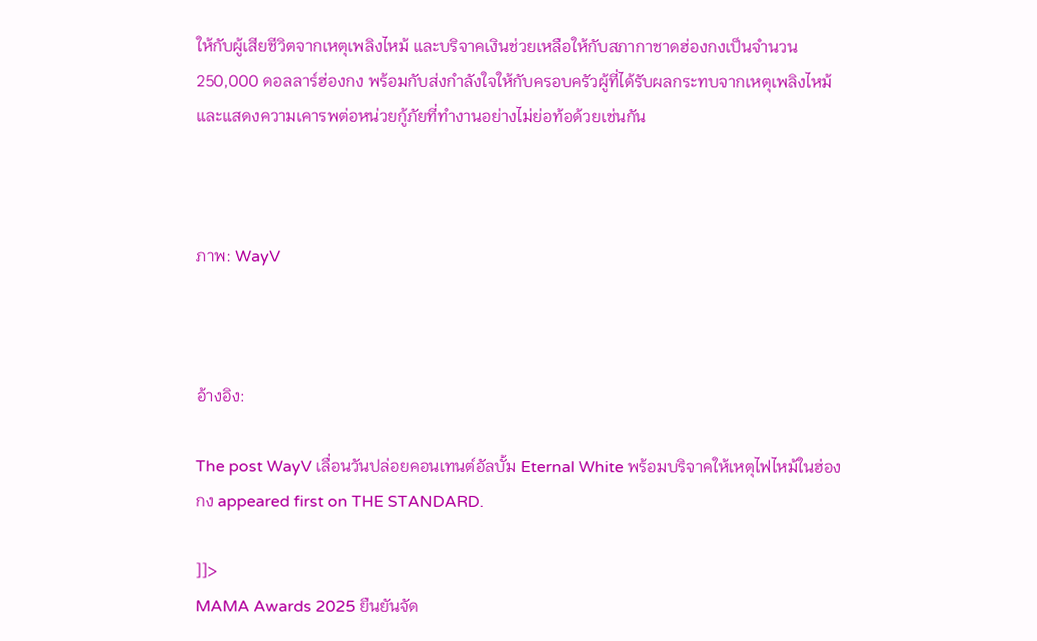ให้กับผู้เสียชีวิตจากเหตุเพลิงไหม้ และบริจาคเงินช่วยเหลือให้กับสภากาชาดฮ่องกงเป็นจำนวน 250,000 ดอลลาร์ฮ่องกง พร้อมกับส่งกำลังใจให้กับครอบครัวผู้ที่ได้รับผลกระทบจากเหตุเพลิงไหม้ และแสดงความเคารพต่อหน่วยกู้ภัยที่ทำงานอย่างไม่ย่อท้อด้วยเช่นกัน



ภาพ: WayV



อ้างอิง:

The post WayV เลื่อนวันปล่อยคอนเทนต์อัลบั้ม Eternal White พร้อมบริจาคให้เหตุไฟไหม้ในฮ่องกง appeared first on THE STANDARD.

]]>
MAMA Awards 2025 ยืนยันจัด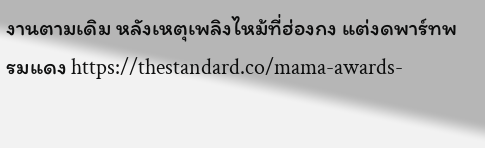งานตามเดิม หลังเหตุเพลิงไหม้ที่ฮ่องกง แต่งดพาร์ทพรมแดง https://thestandard.co/mama-awards-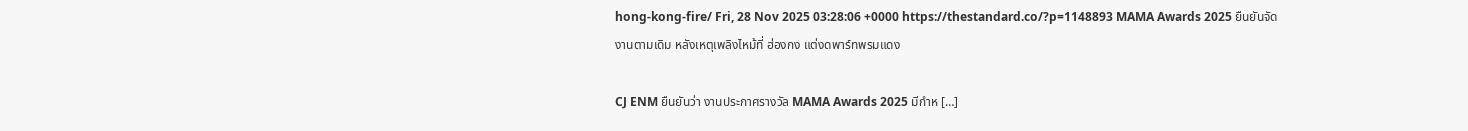hong-kong-fire/ Fri, 28 Nov 2025 03:28:06 +0000 https://thestandard.co/?p=1148893 MAMA Awards 2025 ยืนยันจัดงานตามเดิม หลังเหตุเพลิงไหม้ที่ ฮ่องกง แต่งดพาร์ทพรมแดง

CJ ENM ยืนยันว่า งานประกาศรางวัล MAMA Awards 2025 มีกำห […]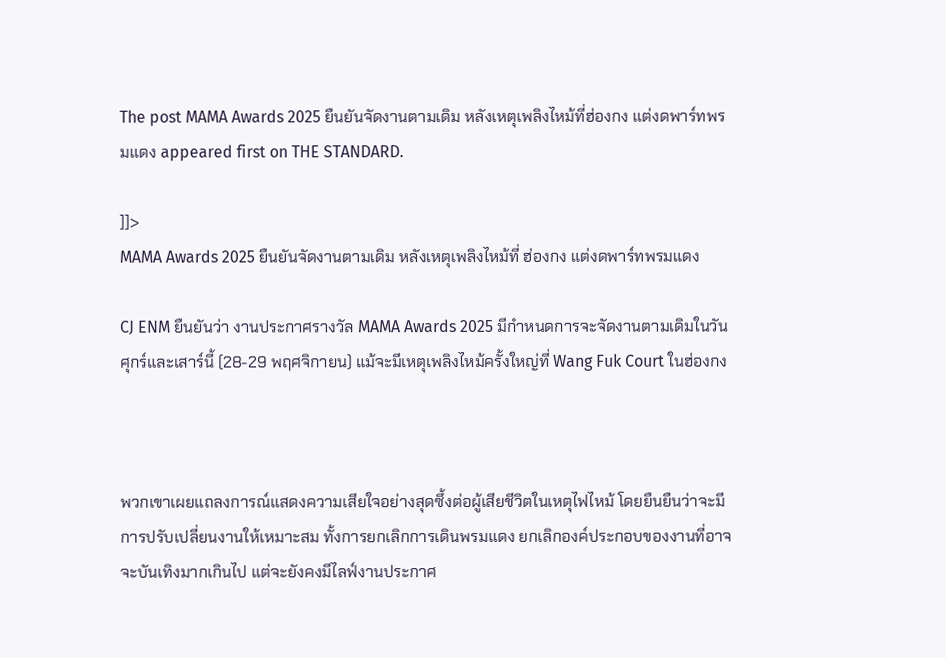The post MAMA Awards 2025 ยืนยันจัดงานตามเดิม หลังเหตุเพลิงไหม้ที่ฮ่องกง แต่งดพาร์ทพรมแดง appeared first on THE STANDARD.

]]>
MAMA Awards 2025 ยืนยันจัดงานตามเดิม หลังเหตุเพลิงไหม้ที่ ฮ่องกง แต่งดพาร์ทพรมแดง

CJ ENM ยืนยันว่า งานประกาศรางวัล MAMA Awards 2025 มีกำหนดการจะจัดงานตามเดิมในวันศุกร์และเสาร์นี้ (28-29 พฤศจิกายน) แม้จะมีเหตุเพลิงไหม้ครั้งใหญ่ที่ Wang Fuk Court ในฮ่องกง



พวกเขาเผยแถลงการณ์แสดงความเสียใจอย่างสุดซึ้งต่อผู้เสียชีวิตในเหตุไฟไหม้ โดยยืนยืนว่าจะมีการปรับเปลี่ยนงานให้เหมาะสม ทั้งการยกเลิกการเดินพรมแดง ยกเลิกองค์ประกอบของงานที่อาจจะบันเทิงมากเกินไป แต่จะยังคงมีไลฟ์งานประกาศ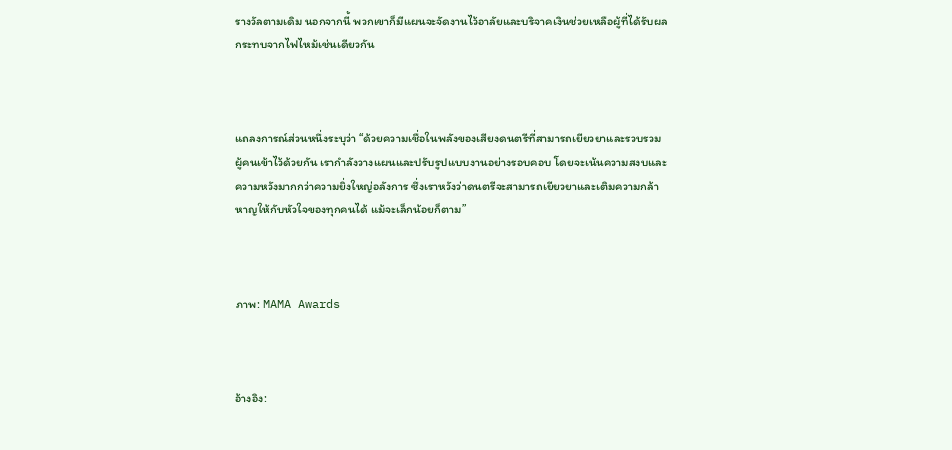รางวัลตามเดิม นอกจากนี้ พวกเขาก็มีแผนจะจัดงานไว้อาลัยและบริจาคเงินช่วยเหลือผู้ที่ได้รับผลกระทบจากไฟไหม้เช่นเดียวกัน



แถลงการณ์ส่วนหนึ่งระบุว่า “ด้วยความเชื่อในพลังของเสียงดนตรีที่สามารถเยียวยาและรวบรวมผู้คนเข้าไว้ด้วยกัน เรากำลังวางแผนและปรับรูปแบบงานอย่างรอบคอบ โดยจะเน้นความสงบและความหวังมากกว่าความยิ่งใหญ่อลังการ ซึ่งเราหวังว่าดนตรีจะสามารถเยียวยาและเติมความกล้าหาญให้กับหัวใจของทุกคนได้ แม้จะเล็กน้อยก็ตาม”



ภาพ: MAMA Awards



อ้างอิง: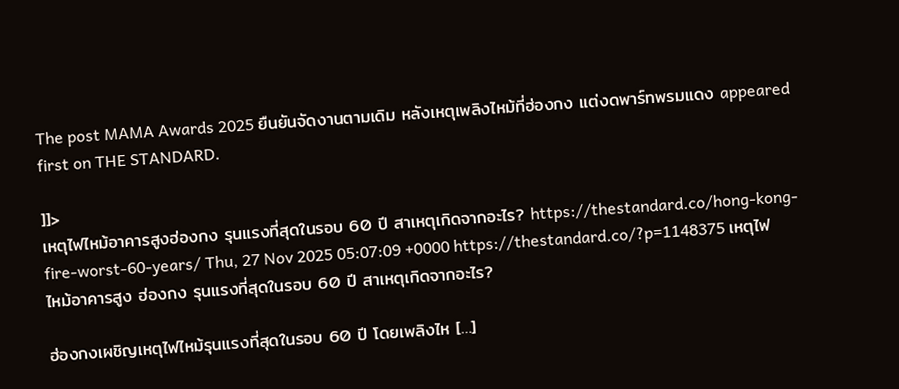The post MAMA Awards 2025 ยืนยันจัดงานตามเดิม หลังเหตุเพลิงไหม้ที่ฮ่องกง แต่งดพาร์ทพรมแดง appeared first on THE STANDARD.

]]>
เหตุไฟไหม้อาคารสูงฮ่องกง รุนแรงที่สุดในรอบ 60 ปี สาเหตุเกิดจากอะไร? https://thestandard.co/hong-kong-fire-worst-60-years/ Thu, 27 Nov 2025 05:07:09 +0000 https://thestandard.co/?p=1148375 เหตุไฟไหม้อาคารสูง ฮ่องกง รุนแรงที่สุดในรอบ 60 ปี สาเหตุเกิดจากอะไร?

ฮ่องกงเผชิญเหตุไฟไหม้รุนแรงที่สุดในรอบ 60 ปี โดยเพลิงไห […]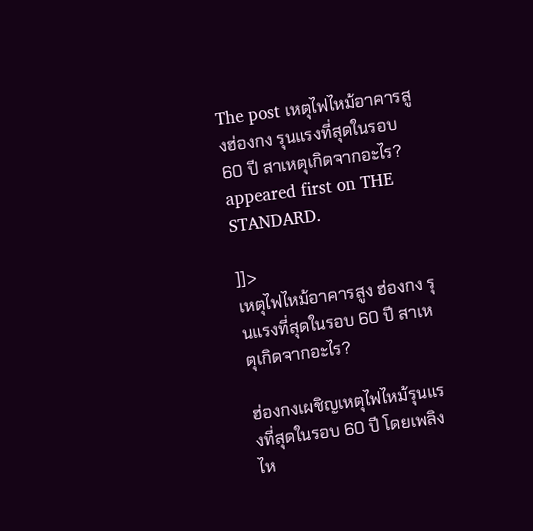The post เหตุไฟไหม้อาคารสูงฮ่องกง รุนแรงที่สุดในรอบ 60 ปี สาเหตุเกิดจากอะไร? appeared first on THE STANDARD.

]]>
เหตุไฟไหม้อาคารสูง ฮ่องกง รุนแรงที่สุดในรอบ 60 ปี สาเหตุเกิดจากอะไร?

ฮ่องกงเผชิญเหตุไฟไหม้รุนแรงที่สุดในรอบ 60 ปี โดยเพลิงไห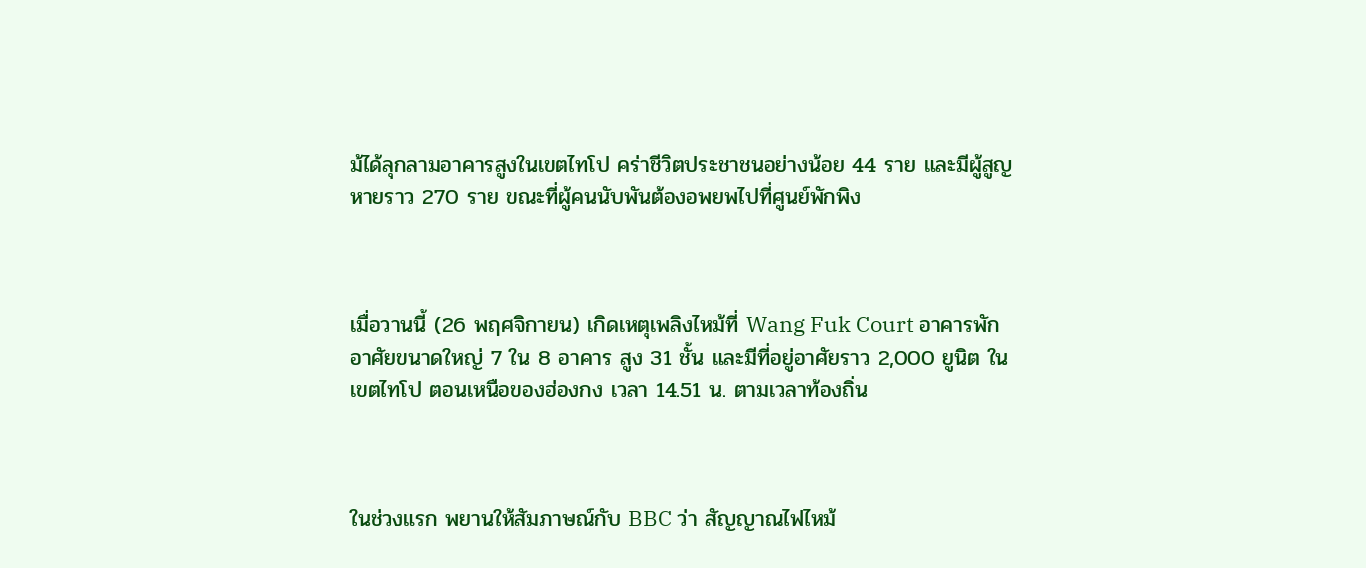ม้ได้ลุกลามอาคารสูงในเขตไทโป คร่าชีวิตประชาชนอย่างน้อย 44 ราย และมีผู้สูญหายราว 270 ราย ขณะที่ผู้คนนับพันต้องอพยพไปที่ศูนย์พักพิง



เมื่อวานนี้ (26 พฤศจิกายน) เกิดเหตุเพลิงไหม้ที่ Wang Fuk Court อาคารพักอาศัยขนาดใหญ่ 7 ใน 8 อาคาร สูง 31 ชั้น และมีที่อยู่อาศัยราว 2,000 ยูนิต ในเขตไทโป ตอนเหนือของฮ่องกง เวลา 14.51 น. ตามเวลาท้องถิ่น



ในช่วงแรก พยานให้สัมภาษณ์กับ BBC ว่า สัญญาณไฟไหม้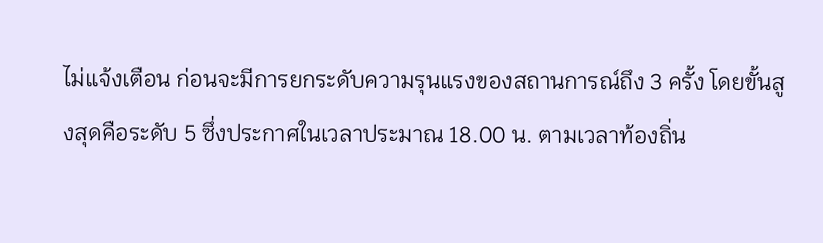ไม่แจ้งเตือน ก่อนจะมีการยกระดับความรุนแรงของสถานการณ์ถึง 3 ครั้ง โดยขั้นสูงสุดคือระดับ 5 ซึ่งประกาศในเวลาประมาณ 18.00 น. ตามเวลาท้องถิ่น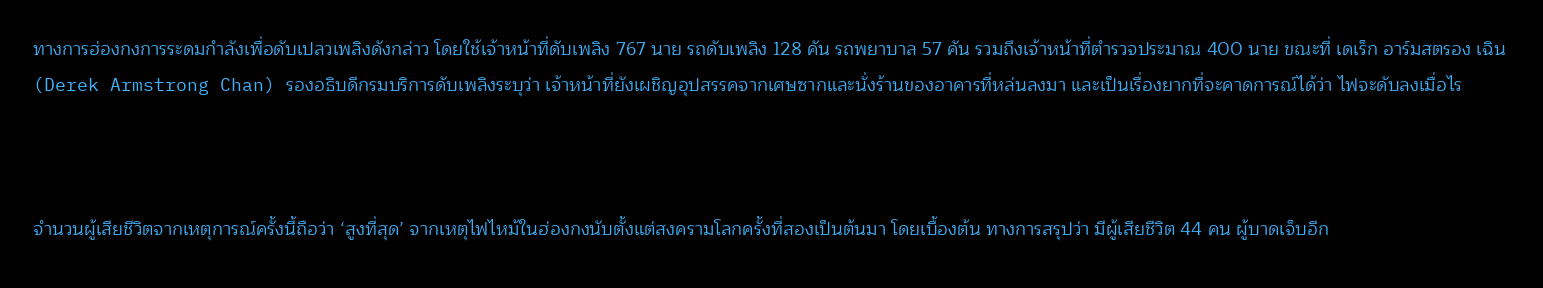ทางการฮ่องกงการระดมกำลังเพื่อดับเปลวเพลิงดังกล่าว โดยใช้เจ้าหน้าที่ดับเพลิง 767 นาย รถดับเพลิง 128 คัน รถพยาบาล 57 คัน รวมถึงเจ้าหน้าที่ตำรวจประมาณ 400 นาย ขณะที่ เดเร็ก อาร์มสตรอง เฉิน (Derek Armstrong Chan) รองอธิบดีกรมบริการดับเพลิงระบุว่า เจ้าหน้าที่ยังเผชิญอุปสรรคจากเศษซากและนั่งร้านของอาคารที่หล่นลงมา และเป็นเรื่องยากที่จะคาดการณ์ได้ว่า ไฟจะดับลงเมื่อไร



จำนวนผู้เสียชีวิตจากเหตุการณ์ครั้งนี้ถือว่า ‘สูงที่สุด’ จากเหตุไฟไหม้ในฮ่องกงนับตั้งแต่สงครามโลกครั้งที่สองเป็นต้นมา โดยเบื้องต้น ทางการสรุปว่า มีผู้เสียชีวิต 44 คน ผู้บาดเจ็บอีก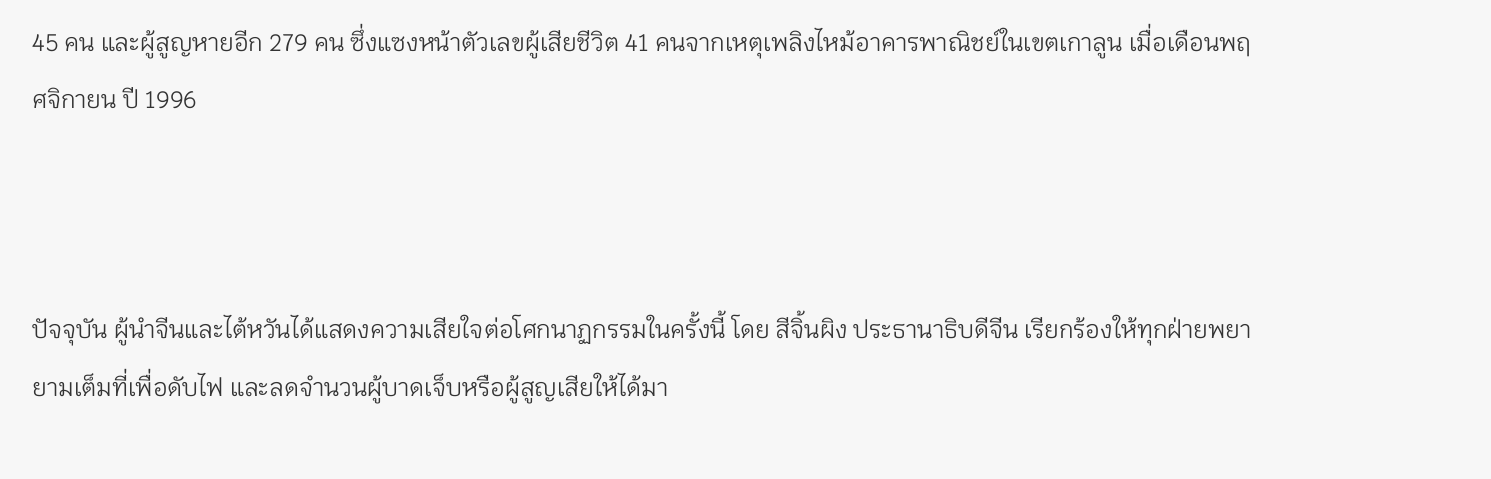45 คน และผู้สูญหายอีก 279 คน ซึ่งแซงหน้าตัวเลขผู้เสียชีวิต 41 คนจากเหตุเพลิงไหม้อาคารพาณิชย์ในเขตเกาลูน เมื่อเดือนพฤศจิกายน ปี 1996



ปัจจุบัน ผู้นำจีนและไต้หวันได้แสดงความเสียใจต่อโศกนาฏกรรมในครั้งนี้ โดย สีจิ้นผิง ประธานาธิบดีจีน เรียกร้องให้ทุกฝ่ายพยายามเต็มที่เพื่อดับไฟ และลดจำนวนผู้บาดเจ็บหรือผู้สูญเสียให้ได้มา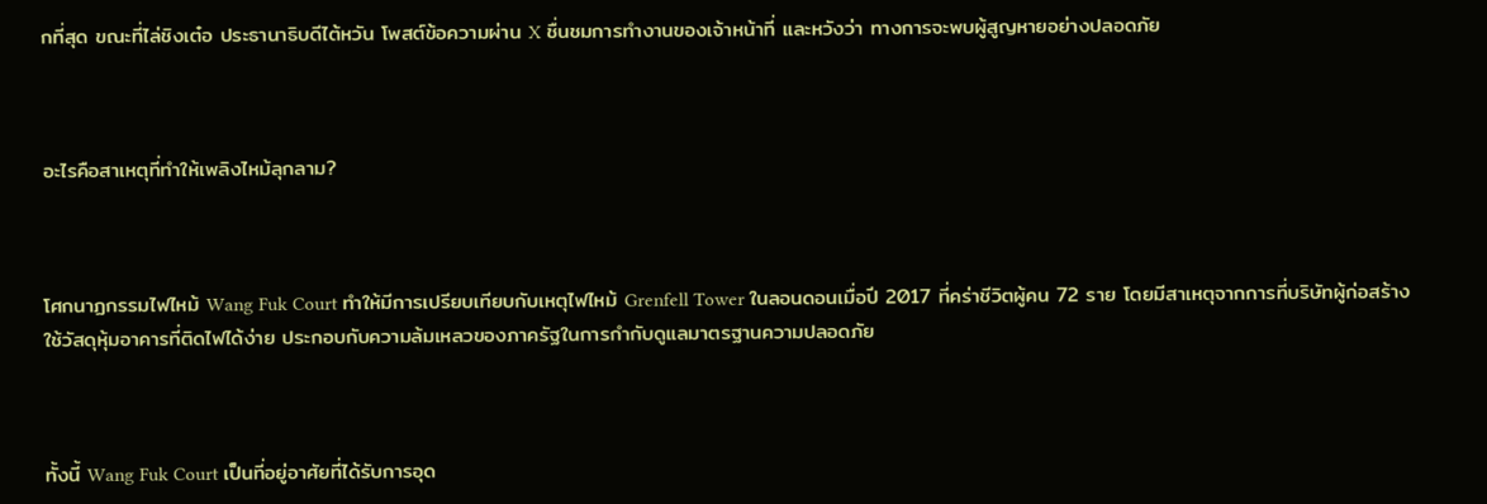กที่สุด ขณะที่ไล่ชิงเต๋อ ประธานาธิบดีไต้หวัน โพสต์ข้อความผ่าน X ชื่นชมการทำงานของเจ้าหน้าที่ และหวังว่า ทางการจะพบผู้สูญหายอย่างปลอดภัย



อะไรคือสาเหตุที่ทำให้เพลิงไหม้ลุกลาม?



โศกนาฏกรรมไฟไหม้ Wang Fuk Court ทำให้มีการเปรียบเทียบกับเหตุไฟไหม้ Grenfell Tower ในลอนดอนเมื่อปี 2017 ที่คร่าชีวิตผู้คน 72 ราย โดยมีสาเหตุจากการที่บริษัทผู้ก่อสร้างใช้วัสดุหุ้มอาคารที่ติดไฟได้ง่าย ประกอบกับความล้มเหลวของภาครัฐในการกำกับดูแลมาตรฐานความปลอดภัย



ทั้งนี้ Wang Fuk Court เป็นที่อยู่อาศัยที่ได้รับการอุด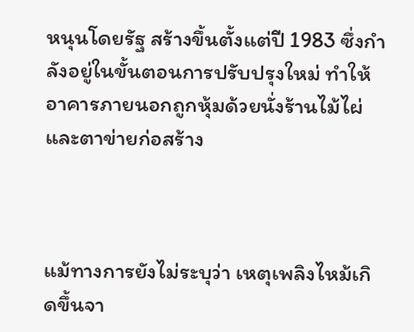หนุนโดยรัฐ สร้างขึ้นตั้งแต่ปี 1983 ซึ่งกำลังอยู่ในขั้นตอนการปรับปรุงใหม่ ทำให้อาคารภายนอกถูกหุ้มด้วยนั่งร้านไม้ไผ่ และตาข่ายก่อสร้าง



แม้ทางการยังไม่ระบุว่า เหตุเพลิงไหม้เกิดขึ้นจา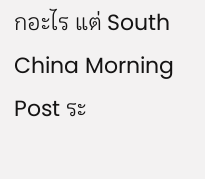กอะไร แต่ South China Morning Post ระ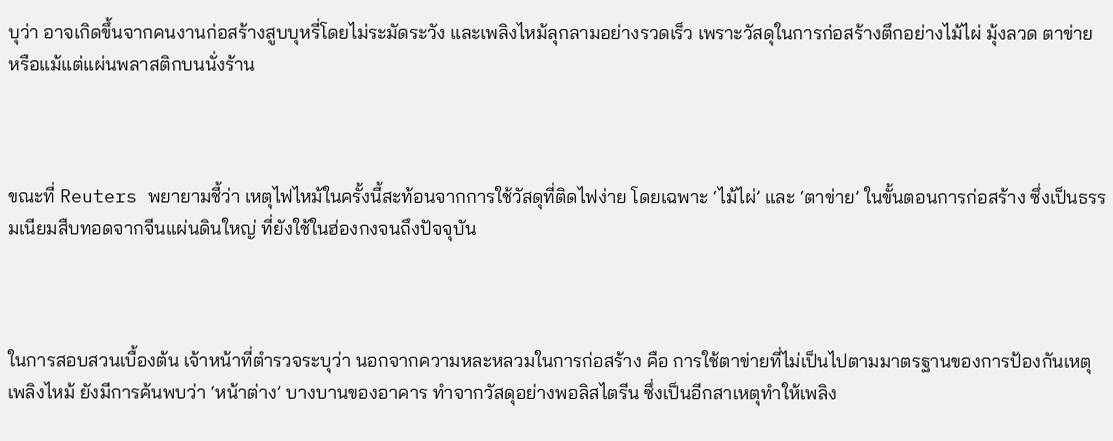บุว่า อาจเกิดขึ้นจากคนงานก่อสร้างสูบบุหรี่โดยไม่ระมัดระวัง และเพลิงไหม้ลุกลามอย่างรวดเร็ว เพราะวัสดุในการก่อสร้างตึกอย่างไม้ไผ่ มุ้งลวด ตาข่าย หรือแม้แต่แผ่นพลาสติกบนนั่งร้าน



ขณะที่ Reuters พยายามชี้ว่า เหตุไฟไหม้ในครั้งนี้สะท้อนจากการใช้วัสดุที่ติดไฟง่าย โดยเฉพาะ ‘ไม้ไผ่’ และ ‘ตาข่าย’ ในขั้นตอนการก่อสร้าง ซึ่งเป็นธรรมเนียมสืบทอดจากจีนแผ่นดินใหญ่ ที่ยังใช้ในฮ่องกงจนถึงปัจจุบัน



ในการสอบสวนเบื้องต้น เจ้าหน้าที่ตำรวจระบุว่า นอกจากความหละหลวมในการก่อสร้าง คือ การใช้ตาข่ายที่ไม่เป็นไปตามมาตรฐานของการป้องกันเหตุเพลิงไหม้ ยังมีการค้นพบว่า ‘หน้าต่าง’ บางบานของอาคาร ทำจากวัสดุอย่างพอลิสไตรีน ซึ่งเป็นอีกสาเหตุทำให้เพลิง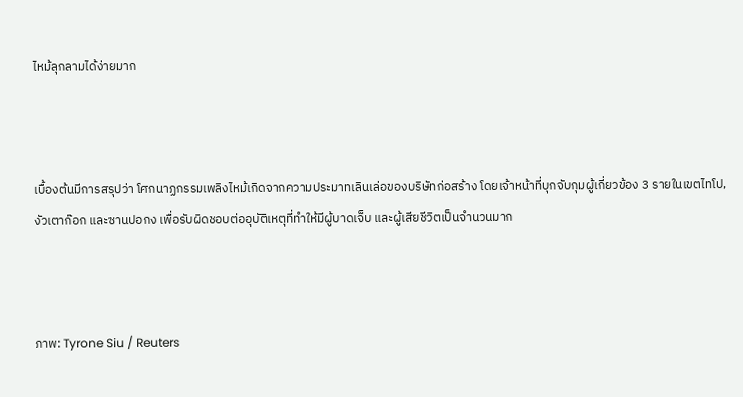ไหม้ลุกลามได้ง่ายมาก



เบื้องต้นมีการสรุปว่า โศกนาฏกรรมเพลิงไหม้เกิดจากความประมาทเลินเล่อของบริษัทก่อสร้าง โดยเจ้าหน้าที่บุกจับกุมผู้เกี่ยวข้อง 3 รายในเขตไทโป, งัวเตาก๊อก และซานปอกง เพื่อรับผิดชอบต่ออุบัติเหตุที่ทำให้มีผู้บาดเจ็บ และผู้เสียชีวิตเป็นจำนวนมาก



ภาพ: Tyrone Siu / Reuters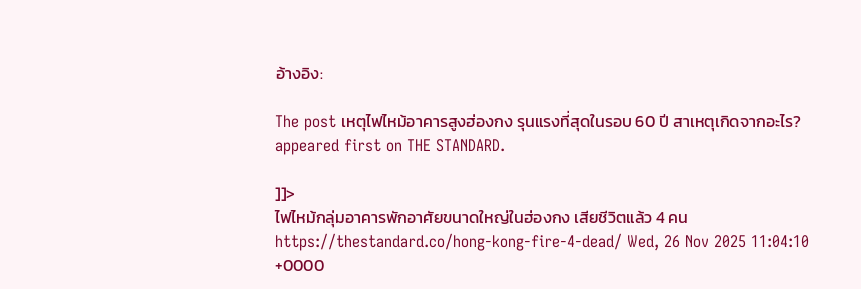อ้างอิง:

The post เหตุไฟไหม้อาคารสูงฮ่องกง รุนแรงที่สุดในรอบ 60 ปี สาเหตุเกิดจากอะไร? appeared first on THE STANDARD.

]]>
ไฟไหม้กลุ่มอาคารพักอาศัยขนาดใหญ่ในฮ่องกง เสียชีวิตแล้ว 4 คน https://thestandard.co/hong-kong-fire-4-dead/ Wed, 26 Nov 2025 11:04:10 +0000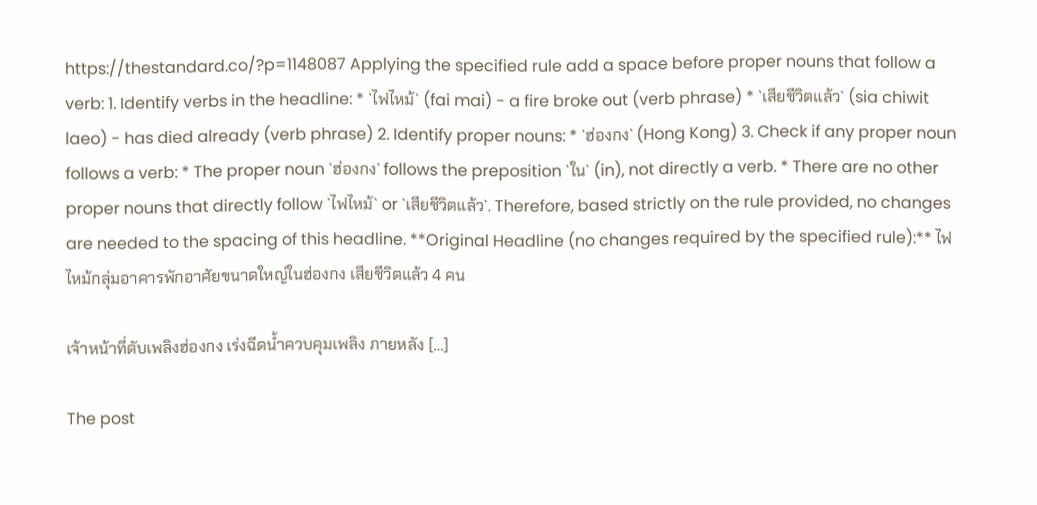https://thestandard.co/?p=1148087 Applying the specified rule add a space before proper nouns that follow a verb: 1. Identify verbs in the headline: * `ไฟไหม้` (fai mai) - a fire broke out (verb phrase) * `เสียชีวิตแล้ว` (sia chiwit laeo) - has died already (verb phrase) 2. Identify proper nouns: * `ฮ่องกง` (Hong Kong) 3. Check if any proper noun follows a verb: * The proper noun `ฮ่องกง` follows the preposition `ใน` (in), not directly a verb. * There are no other proper nouns that directly follow `ไฟไหม้` or `เสียชีวิตแล้ว`. Therefore, based strictly on the rule provided, no changes are needed to the spacing of this headline. **Original Headline (no changes required by the specified rule):** ไฟไหม้กลุ่มอาคารพักอาศัยขนาดใหญ่ในฮ่องกง เสียชีวิตแล้ว 4 คน

เจ้าหน้าที่ดับเพลิงฮ่องกง เร่งฉีดน้ำควบคุมเพลิง ภายหลัง […]

The post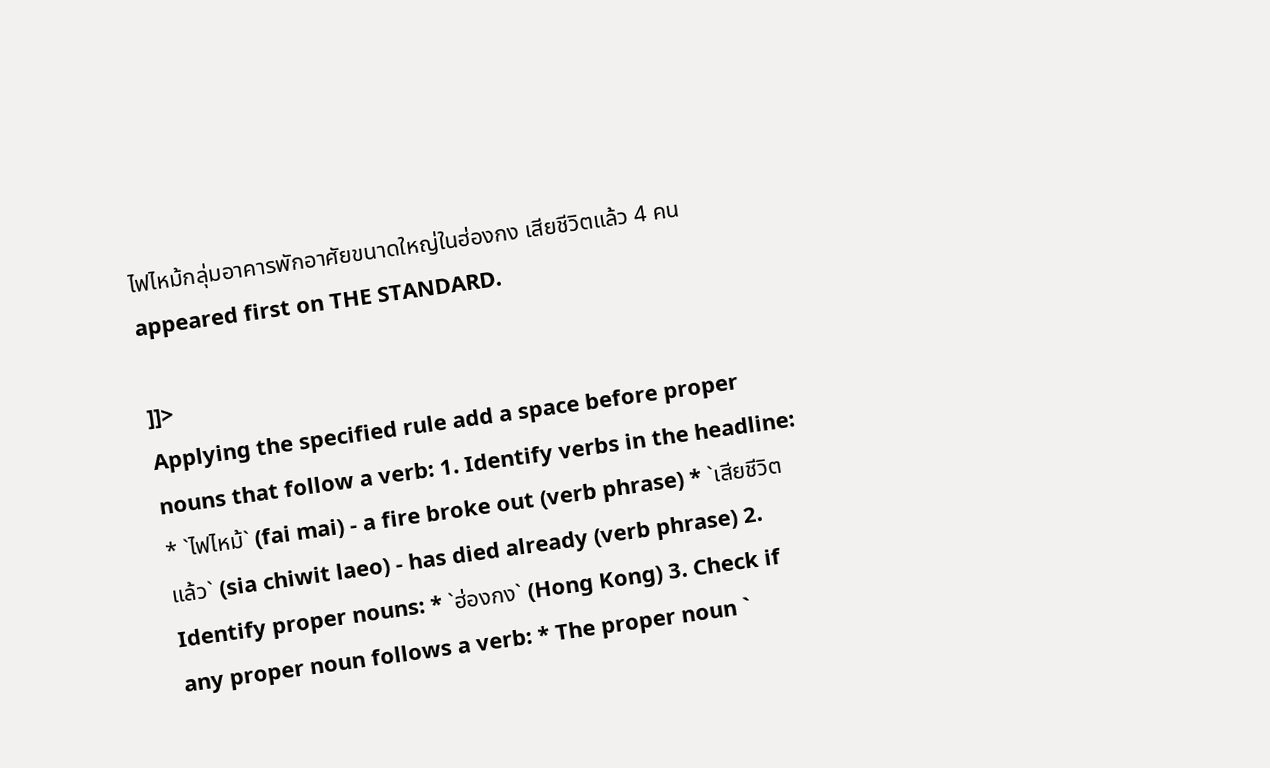ไฟไหม้กลุ่มอาคารพักอาศัยขนาดใหญ่ในฮ่องกง เสียชีวิตแล้ว 4 คน appeared first on THE STANDARD.

]]>
Applying the specified rule add a space before proper nouns that follow a verb: 1. Identify verbs in the headline: * `ไฟไหม้` (fai mai) - a fire broke out (verb phrase) * `เสียชีวิตแล้ว` (sia chiwit laeo) - has died already (verb phrase) 2. Identify proper nouns: * `ฮ่องกง` (Hong Kong) 3. Check if any proper noun follows a verb: * The proper noun `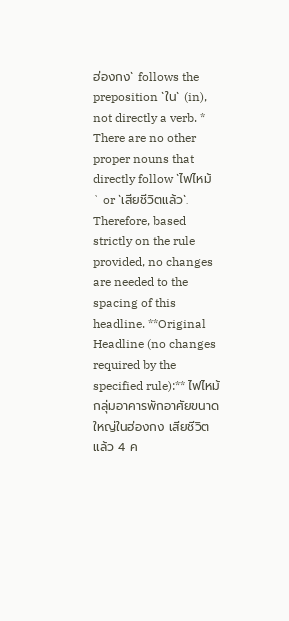ฮ่องกง` follows the preposition `ใน` (in), not directly a verb. * There are no other proper nouns that directly follow `ไฟไหม้` or `เสียชีวิตแล้ว`. Therefore, based strictly on the rule provided, no changes are needed to the spacing of this headline. **Original Headline (no changes required by the specified rule):** ไฟไหม้กลุ่มอาคารพักอาศัยขนาดใหญ่ในฮ่องกง เสียชีวิตแล้ว 4 ค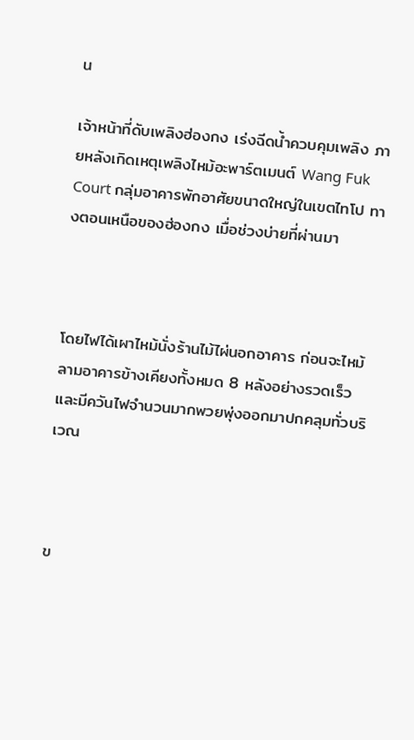น

เจ้าหน้าที่ดับเพลิงฮ่องกง เร่งฉีดน้ำควบคุมเพลิง ภายหลังเกิดเหตุเพลิงไหม้อะพาร์ตเมนต์ Wang Fuk Court กลุ่มอาคารพักอาศัยขนาดใหญ่ในเขตไทโป ทางตอนเหนือของฮ่องกง เมื่อช่วงบ่ายที่ผ่านมา



โดยไฟได้เผาไหม้นั่งร้านไม้ไผ่นอกอาคาร ก่อนจะไหม้ลามอาคารข้างเคียงทั้งหมด 8 หลังอย่างรวดเร็ว และมีควันไฟจำนวนมากพวยพุ่งออกมาปกคลุมทั่วบริเวณ



ข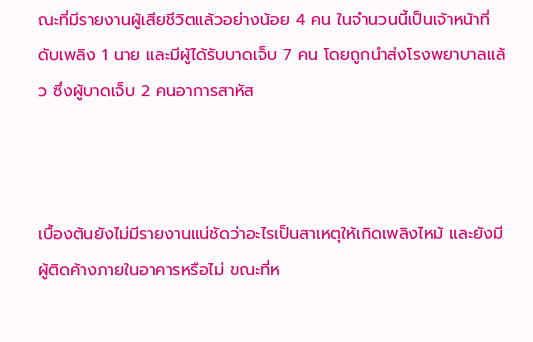ณะที่มีรายงานผู้เสียชีวิตแล้วอย่างน้อย 4 คน ในจำนวนนี้เป็นเจ้าหน้าที่ดับเพลิง 1 นาย และมีผู้ได้รับบาดเจ็บ 7 คน โดยถูกนำส่งโรงพยาบาลแล้ว ซึ่งผู้บาดเจ็บ 2 คนอาการสาหัส



เบื้องต้นยังไม่มีรายงานแน่ชัดว่าอะไรเป็นสาเหตุให้เกิดเพลิงไหม้ และยังมีผู้ติดค้างภายในอาคารหรือไม่ ขณะที่ห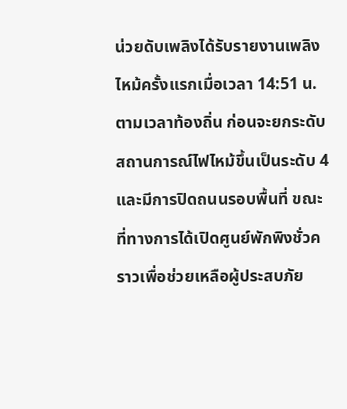น่วยดับเพลิงได้รับรายงานเพลิงไหม้ครั้งแรกเมื่อเวลา 14:51 น. ตามเวลาท้องถิ่น ก่อนจะยกระดับสถานการณ์ไฟไหม้ขึ้นเป็นระดับ 4 และมีการปิดถนนรอบพื้นที่ ขณะที่ทางการได้เปิดศูนย์พักพิงชั่วคราวเพื่อช่วยเหลือผู้ประสบภัย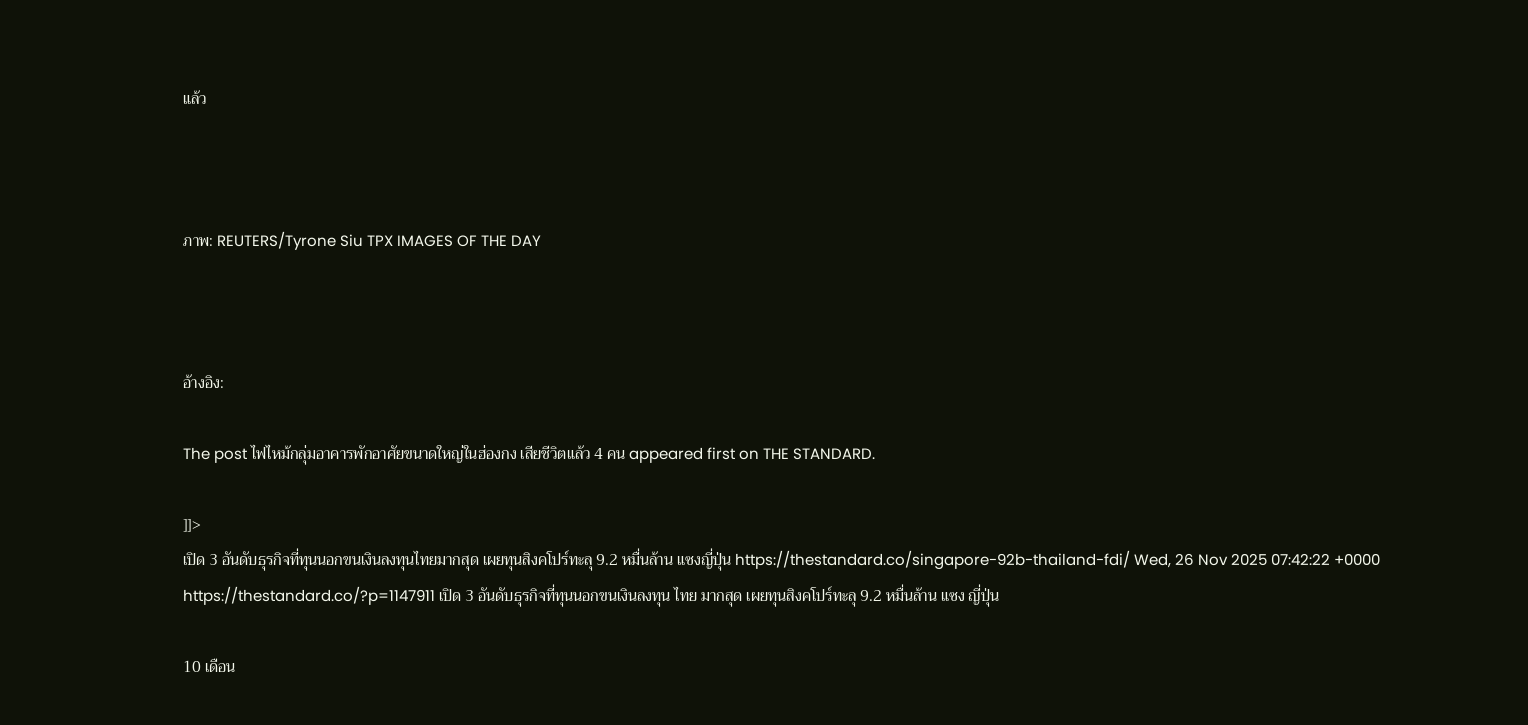แล้ว



ภาพ: REUTERS/Tyrone Siu TPX IMAGES OF THE DAY



อ้างอิง:

The post ไฟไหม้กลุ่มอาคารพักอาศัยขนาดใหญ่ในฮ่องกง เสียชีวิตแล้ว 4 คน appeared first on THE STANDARD.

]]>
เปิด 3 อันดับธุรกิจที่ทุนนอกขนเงินลงทุนไทยมากสุด เผยทุนสิงคโปร์ทะลุ 9.2 หมื่นล้าน แซงญี่ปุ่น https://thestandard.co/singapore-92b-thailand-fdi/ Wed, 26 Nov 2025 07:42:22 +0000 https://thestandard.co/?p=1147911 เปิด 3 อันดับธุรกิจที่ทุนนอกขนเงินลงทุน ไทย มากสุด เผยทุนสิงคโปร์ทะลุ 9.2 หมื่นล้าน แซง ญี่ปุ่น

10 เดือน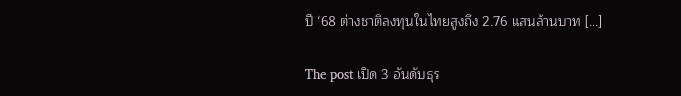ปี ‘68 ต่างชาติลงทุนในไทยสูงถึง 2.76 แสนล้านบาท […]

The post เปิด 3 อันดับธุร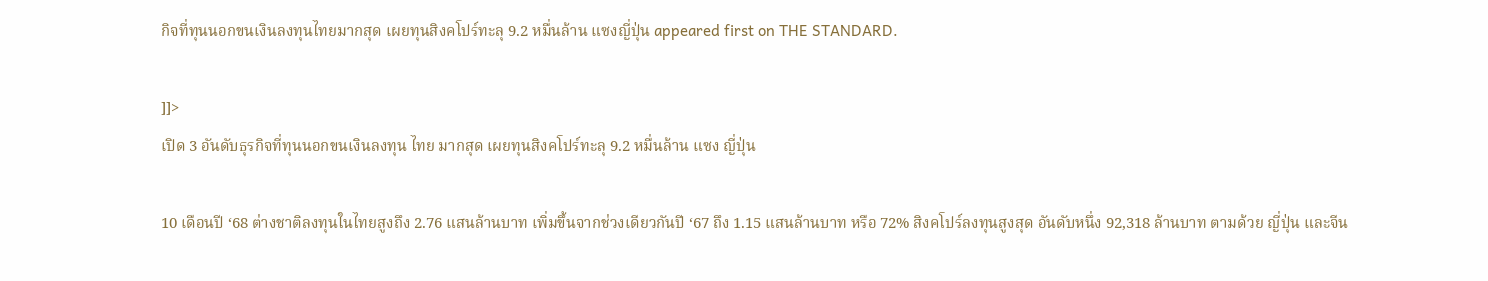กิจที่ทุนนอกขนเงินลงทุนไทยมากสุด เผยทุนสิงคโปร์ทะลุ 9.2 หมื่นล้าน แซงญี่ปุ่น appeared first on THE STANDARD.

]]>
เปิด 3 อันดับธุรกิจที่ทุนนอกขนเงินลงทุน ไทย มากสุด เผยทุนสิงคโปร์ทะลุ 9.2 หมื่นล้าน แซง ญี่ปุ่น

10 เดือนปี ‘68 ต่างชาติลงทุนในไทยสูงถึง 2.76 แสนล้านบาท เพิ่มขึ้นจากช่วงเดียวกันปี ‘67 ถึง 1.15 แสนล้านบาท หรือ 72% สิงคโปร์ลงทุนสูงสุด อันดับหนึ่ง 92,318 ล้านบาท ตามด้วย ญี่ปุ่น และจีน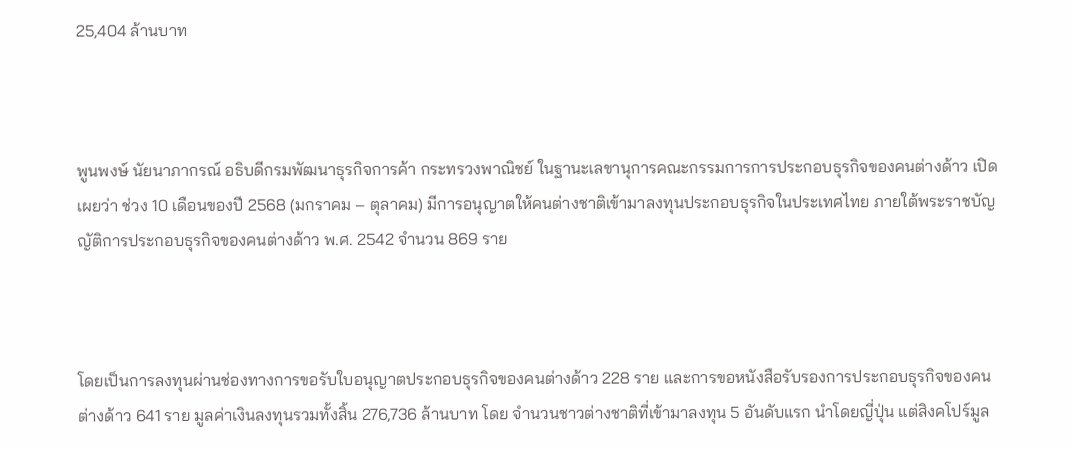25,404 ล้านบาท



พูนพงษ์ นัยนาภากรณ์ อธิบดีกรมพัฒนาธุรกิจการค้า กระทรวงพาณิชย์ ในฐานะเลขานุการคณะกรรมการการประกอบธุรกิจของคนต่างด้าว เปิดเผยว่า ช่วง 10 เดือนของปี 2568 (มกราคม – ตุลาคม) มีการอนุญาตให้คนต่างชาติเข้ามาลงทุนประกอบธุรกิจในประเทศไทย ภายใต้พระราชบัญญัติการประกอบธุรกิจของคนต่างด้าว พ.ศ. 2542 จำนวน 869 ราย



โดยเป็นการลงทุนผ่านช่องทางการขอรับใบอนุญาตประกอบธุรกิจของคนต่างด้าว 228 ราย และการขอหนังสือรับรองการประกอบธุรกิจของคนต่างด้าว 641 ราย มูลค่าเงินลงทุนรวมทั้งสิ้น 276,736 ล้านบาท โดย จำนวนชาวต่างชาติที่เข้ามาลงทุน 5 อันดับแรก นำโดยญี่ปุ่น แต่สิงคโปร์มูล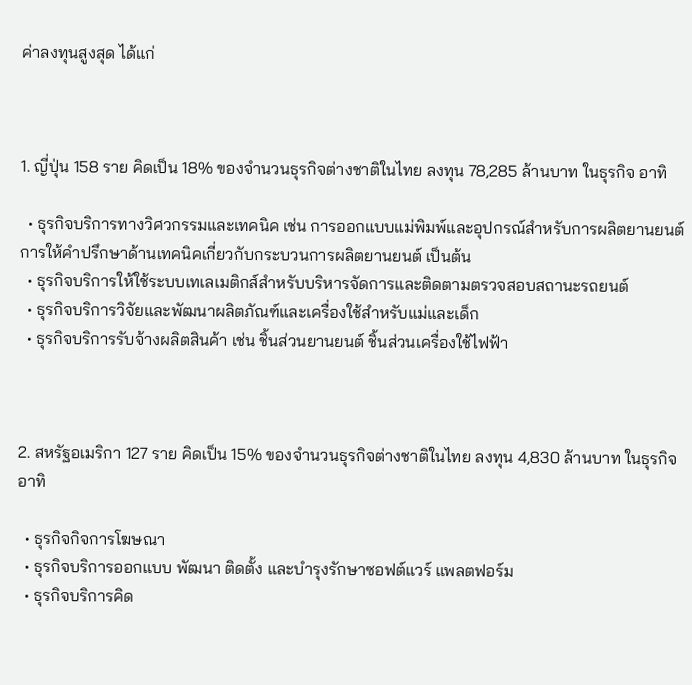ค่าลงทุนสูงสุด ได้แก่



1. ญี่ปุ่น 158 ราย คิดเป็น 18% ของจำนวนธุรกิจต่างชาติในไทย ลงทุน 78,285 ล้านบาท ในธุรกิจ อาทิ

  • ธุรกิจบริการทางวิศวกรรมและเทคนิค เช่น การออกแบบแม่พิมพ์และอุปกรณ์สำหรับการผลิตยานยนต์ การให้คำปรึกษาด้านเทคนิคเกี่ยวกับกระบวนการผลิตยานยนต์ เป็นต้น
  • ธุรกิจบริการให้ใช้ระบบเทเลเมติกส์สำหรับบริหารจัดการและติดตามตรวจสอบสถานะรถยนต์
  • ธุรกิจบริการวิจัยและพัฒนาผลิตภัณฑ์และเครื่องใช้สำหรับแม่และเด็ก
  • ธุรกิจบริการรับจ้างผลิตสินค้า เช่น ชิ้นส่วนยานยนต์ ชิ้นส่วนเครื่องใช้ไฟฟ้า



2. สหรัฐอเมริกา 127 ราย คิดเป็น 15% ของจำนวนธุรกิจต่างชาติในไทย ลงทุน 4,830 ล้านบาท ในธุรกิจ อาทิ

  • ธุรกิจกิจการโฆษณา
  • ธุรกิจบริการออกแบบ พัฒนา ติดตั้ง และบำรุงรักษาซอฟต์แวร์ แพลตฟอร์ม
  • ธุรกิจบริการคิด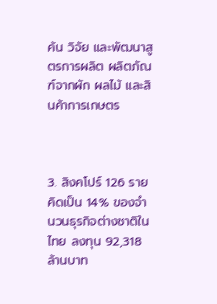ค้น วิจัย และพัฒนาสูตรการผลิต ผลิตภัณฑ์จากผัก ผลไม้ และสินค้าการเกษตร



3. สิงคโปร์ 126 ราย คิดเป็น 14% ของจำนวนธุรกิจต่างชาติในไทย ลงทุน 92,318 ล้านบาท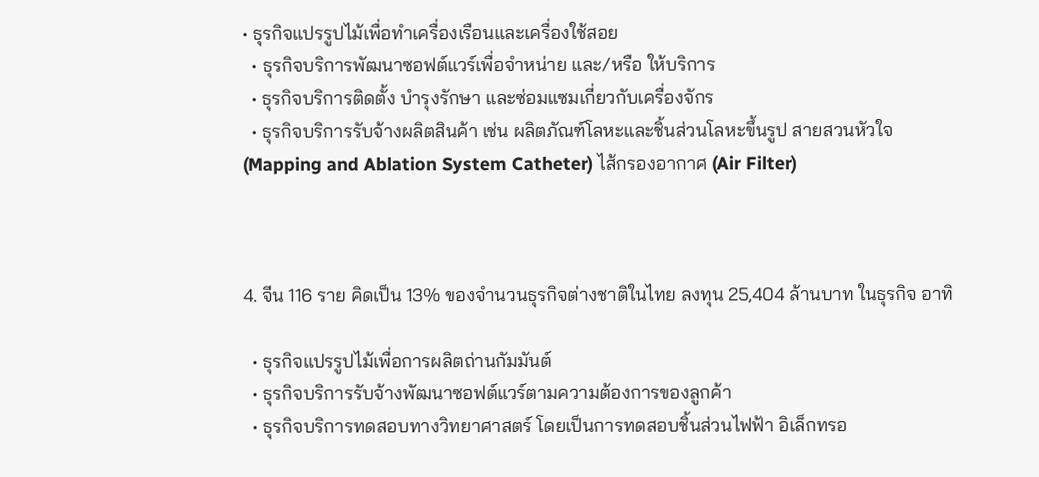• ธุรกิจแปรรูปไม้เพื่อทำเครื่องเรือนและเครื่องใช้สอย
  • ธุรกิจบริการพัฒนาซอฟต์แวร์เพื่อจำหน่าย และ/หรือ ให้บริการ
  • ธุรกิจบริการติดตั้ง บำรุงรักษา และซ่อมแซมเกี่ยวกับเครื่องจักร
  • ธุรกิจบริการรับจ้างผลิตสินค้า เช่น ผลิตภัณฑ์โลหะและชิ้นส่วนโลหะขึ้นรูป สายสวนหัวใจ (Mapping and Ablation System Catheter) ไส้กรองอากาศ (Air Filter)



4. จีน 116 ราย คิดเป็น 13% ของจำนวนธุรกิจต่างชาติในไทย ลงทุน 25,404 ล้านบาท ในธุรกิจ อาทิ

  • ธุรกิจแปรรูปไม้เพื่อการผลิตถ่านกัมมันต์
  • ธุรกิจบริการรับจ้างพัฒนาซอฟต์แวร์ตามความต้องการของลูกค้า
  • ธุรกิจบริการทดสอบทางวิทยาศาสตร์ โดยเป็นการทดสอบชิ้นส่วนไฟฟ้า อิเล็กทรอ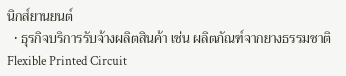นิกส์ยานยนต์
  • ธุรกิจบริการรับจ้างผลิตสินค้า เช่น ผลิตภัณฑ์จากยางธรรมชาติ Flexible Printed Circuit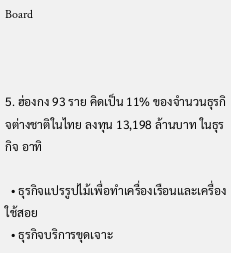Board



5. ฮ่องกง 93 ราย คิดเป็น 11% ของจำนวนธุรกิจต่างชาติในไทย ลงทุน 13,198 ล้านบาท ในธุรกิจ อาทิ

  • ธุรกิจแปรรูปไม้เพื่อทำเครื่องเรือนและเครื่องใช้สอย
  • ธุรกิจบริการขุดเจาะ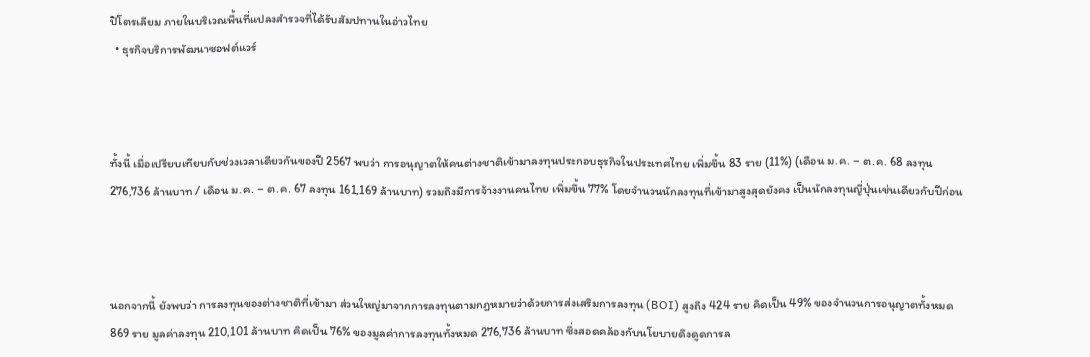ปิโตรเลียม ภายในบริเวณพื้นที่แปลงสำรวจที่ได้รับสัมปทานในอ่าวไทย
  • ธุรกิจบริการพัฒนาซอฟต์แวร์



ทั้งนี้ เมื่อเปรียบเทียบกับช่วงเวลาเดียวกันของปี 2567 พบว่า การอนุญาตให้คนต่างชาติเข้ามาลงทุนประกอบธุรกิจในประเทศไทย เพิ่มขึ้น 83 ราย (11%) (เดือน ม.ค. – ต.ค. 68 ลงทุน 276,736 ล้านบาท / เดือน ม.ค. – ต.ค. 67 ลงทุน 161,169 ล้านบาท) รวมถึงมีการจ้างงานคนไทย เพิ่มขึ้น 77% โดยจำนวนนักลงทุนที่เข้ามาสูงสุดยังคง เป็นนักลงทุนญี่ปุ่นเช่นเดียวกับปีก่อน



นอกจากนี้ ยังพบว่า การลงทุนของต่างชาติที่เข้ามา ส่วนใหญ่มาจากการลงทุนตามกฎหมายว่าด้วยการส่งเสริมการลงทุน (BOI) สูงถึง 424 ราย คิดเป็น 49% ของจำนวนการอนุญาตทั้งหมด 869 ราย มูลค่าลงทุน 210,101 ล้านบาท คิดเป็น 76% ของมูลค่าการลงทุนทั้งหมด 276,736 ล้านบาท ซึ่งสอดคล้องกับนโยบายดึงดูดการล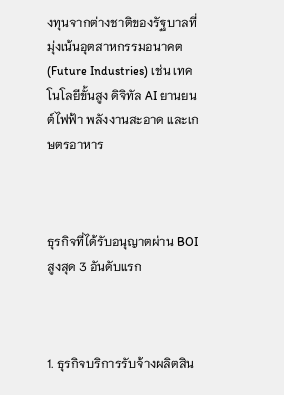งทุนจากต่างชาติของรัฐบาลที่มุ่งเน้นอุตสาหกรรมอนาคต (Future Industries) เช่น เทคโนโลยีขั้นสูง ดิจิทัล AI ยานยนต์ไฟฟ้า พลังงานสะอาด และเกษตรอาหาร



ธุรกิจที่ได้รับอนุญาตผ่าน BOI สูงสุด 3 อันดับแรก



1. ธุรกิจบริการรับจ้างผลิตสิน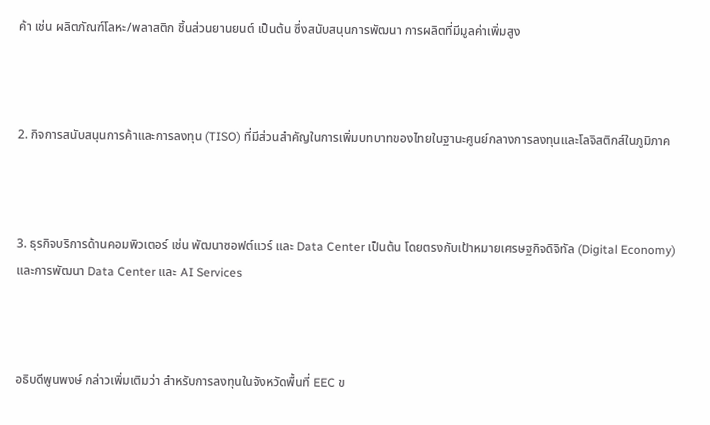ค้า เช่น ผลิตภัณฑ์โลหะ/พลาสติก ชิ้นส่วนยานยนต์ เป็นต้น ซึ่งสนับสนุนการพัฒนา การผลิตที่มีมูลค่าเพิ่มสูง



2. กิจการสนับสนุนการค้าและการลงทุน (TISO) ที่มีส่วนสำคัญในการเพิ่มบทบาทของไทยในฐานะศูนย์กลางการลงทุนและโลจิสติกส์ในภูมิภาค



3. ธุรกิจบริการด้านคอมพิวเตอร์ เช่น พัฒนาซอฟต์แวร์ และ Data Center เป็นต้น โดยตรงกับเป้าหมายเศรษฐกิจดิจิทัล (Digital Economy) และการพัฒนา Data Center และ AI Services



อธิบดีพูนพงษ์ กล่าวเพิ่มเติมว่า สำหรับการลงทุนในจังหวัดพื้นที่ EEC ข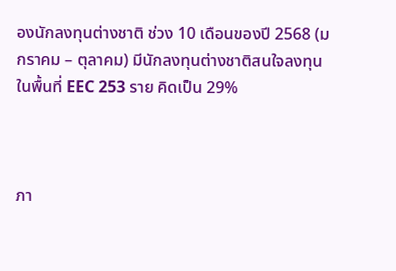องนักลงทุนต่างชาติ ช่วง 10 เดือนของปี 2568 (มกราคม – ตุลาคม) มีนักลงทุนต่างชาติสนใจลงทุนในพื้นที่ EEC 253 ราย คิดเป็น 29%



ภา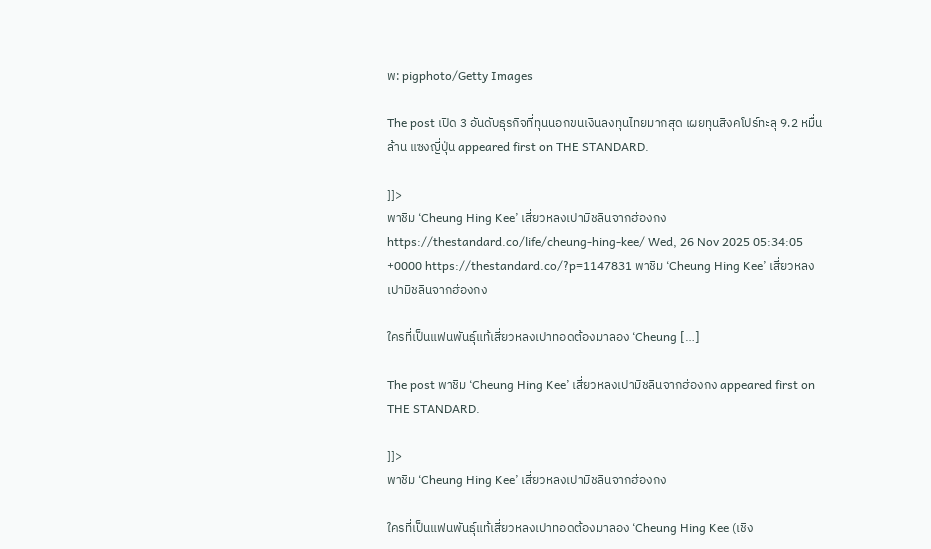พ: pigphoto/Getty Images

The post เปิด 3 อันดับธุรกิจที่ทุนนอกขนเงินลงทุนไทยมากสุด เผยทุนสิงคโปร์ทะลุ 9.2 หมื่นล้าน แซงญี่ปุ่น appeared first on THE STANDARD.

]]>
พาชิม ‘Cheung Hing Kee’ เสี่ยวหลงเปามิชลินจากฮ่องกง https://thestandard.co/life/cheung-hing-kee/ Wed, 26 Nov 2025 05:34:05 +0000 https://thestandard.co/?p=1147831 พาชิม ‘Cheung Hing Kee’ เสี่ยวหลงเปามิชลินจากฮ่องกง

ใครที่เป็นแฟนพันธุ์แท้เสี่ยวหลงเปาทอดต้องมาลอง ‘Cheung […]

The post พาชิม ‘Cheung Hing Kee’ เสี่ยวหลงเปามิชลินจากฮ่องกง appeared first on THE STANDARD.

]]>
พาชิม ‘Cheung Hing Kee’ เสี่ยวหลงเปามิชลินจากฮ่องกง

ใครที่เป็นแฟนพันธุ์แท้เสี่ยวหลงเปาทอดต้องมาลอง ‘Cheung Hing Kee (เชิง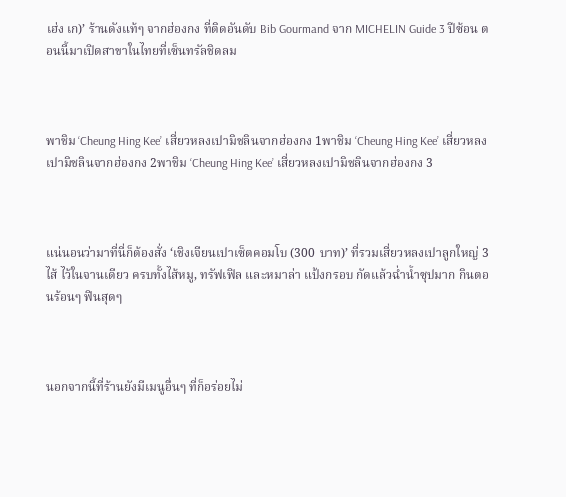เฮ่ง เก)’ ร้านดังแท้ๆ จากฮ่องกง ที่ติดอันดับ Bib Gourmand จาก MICHELIN Guide 3 ปีซ้อน ตอนนี้มาเปิดสาขาในไทยที่เซ็นทรัลชิดลม



พาชิม ‘Cheung Hing Kee’ เสี่ยวหลงเปามิชลินจากฮ่องกง 1พาชิม ‘Cheung Hing Kee’ เสี่ยวหลงเปามิชลินจากฮ่องกง 2พาชิม ‘Cheung Hing Kee’ เสี่ยวหลงเปามิชลินจากฮ่องกง 3



แน่นอนว่ามาที่นี่ก็ต้องสั่ง ‘เชิงเจียนเปาเซ็ตคอมโบ (300 บาท)’ ที่รวมเสี่ยวหลงเปาลูกใหญ่ 3 ไส้ ไว้ในจานเดียว ครบทั้งไส้หมู, ทรัฟเฟิล และหมาล่า แป้งกรอบ กัดแล้วฉ่ำน้ำซุปมาก กินตอนร้อนๆ ฟินสุดๆ



นอกจากนี้ที่ร้านยังมีเมนูอื่นๆ ที่ก็อร่อยไม่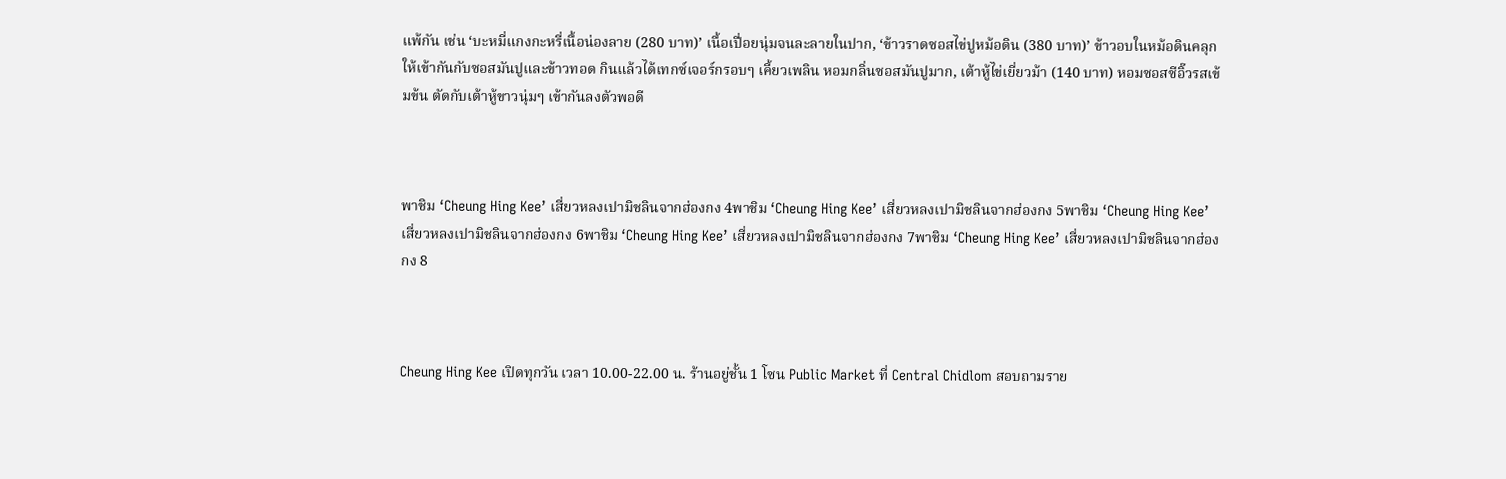แพ้กัน เช่น ‘บะหมี่แกงกะหรี่เนื้อน่องลาย (280 บาท)’ เนื้อเปื่อยนุ่มจนละลายในปาก, ‘ข้าวราดซอสไข่ปูหม้อดิน (380 บาท)’ ข้าวอบในหม้อดินคลุกให้เข้ากันกับซอสมันปูและข้าวทอด กินแล้วได้เทกซ์เจอร์กรอบๆ เคี้ยวเพลิน หอมกลิ่นซอสมันปูมาก, เต้าหู้ไข่เยี่ยวม้า (140 บาท) หอมซอสซีอิ๊วรสเข้มข้น ตัดกับเต้าหู้ขาวนุ่มๆ เข้ากันลงตัวพอดี



พาชิม ‘Cheung Hing Kee’ เสี่ยวหลงเปามิชลินจากฮ่องกง 4พาชิม ‘Cheung Hing Kee’ เสี่ยวหลงเปามิชลินจากฮ่องกง 5พาชิม ‘Cheung Hing Kee’ เสี่ยวหลงเปามิชลินจากฮ่องกง 6พาชิม ‘Cheung Hing Kee’ เสี่ยวหลงเปามิชลินจากฮ่องกง 7พาชิม ‘Cheung Hing Kee’ เสี่ยวหลงเปามิชลินจากฮ่องกง 8



Cheung Hing Kee เปิดทุกวัน เวลา 10.00-22.00 น. ร้านอยู่ชั้น 1 โซน Public Market ที่ Central Chidlom สอบถามราย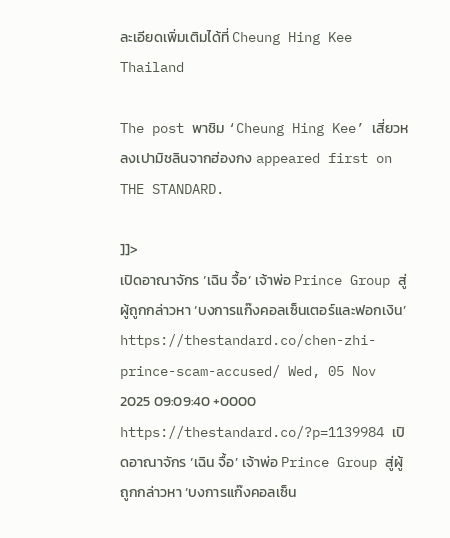ละเอียดเพิ่มเติมได้ที่ Cheung Hing Kee Thailand

The post พาชิม ‘Cheung Hing Kee’ เสี่ยวหลงเปามิชลินจากฮ่องกง appeared first on THE STANDARD.

]]>
เปิดอาณาจักร ‘เฉิน จื้อ’ เจ้าพ่อ Prince Group สู่ผู้ถูกกล่าวหา ‘บงการแก๊งคอลเซ็นเตอร์และฟอกเงิน’ https://thestandard.co/chen-zhi-prince-scam-accused/ Wed, 05 Nov 2025 09:09:40 +0000 https://thestandard.co/?p=1139984 เปิดอาณาจักร ‘เฉิน จื้อ’ เจ้าพ่อ Prince Group สู่ผู้ถูกกล่าวหา ‘บงการแก๊งคอลเซ็น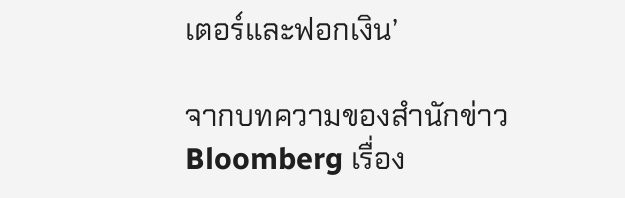เตอร์และฟอกเงิน’

จากบทความของสำนักข่าว Bloomberg เรื่อง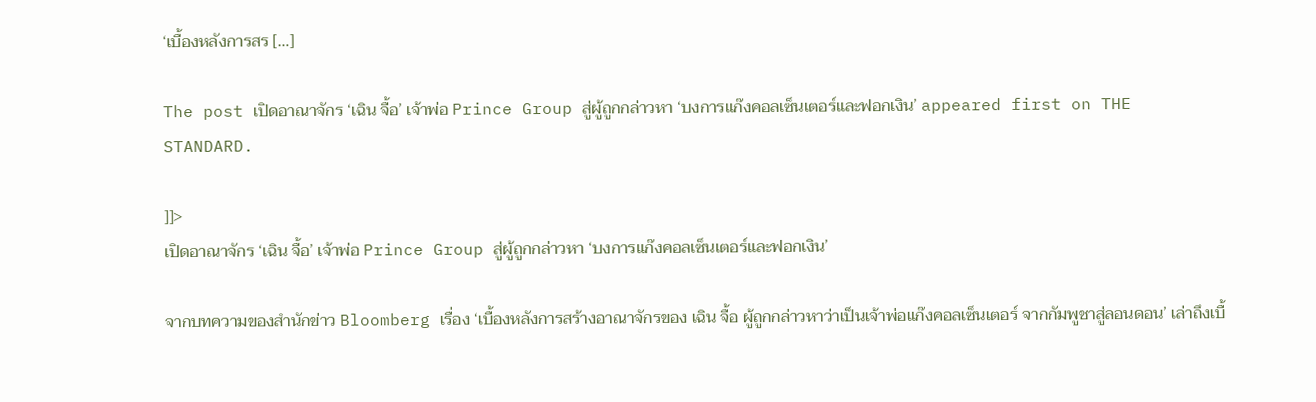‘เบื้องหลังการสร […]

The post เปิดอาณาจักร ‘เฉิน จื้อ’ เจ้าพ่อ Prince Group สู่ผู้ถูกกล่าวหา ‘บงการแก๊งคอลเซ็นเตอร์และฟอกเงิน’ appeared first on THE STANDARD.

]]>
เปิดอาณาจักร ‘เฉิน จื้อ’ เจ้าพ่อ Prince Group สู่ผู้ถูกกล่าวหา ‘บงการแก๊งคอลเซ็นเตอร์และฟอกเงิน’

จากบทความของสำนักข่าว Bloomberg เรื่อง ‘เบื้องหลังการสร้างอาณาจักรของ เฉิน จื้อ ผู้ถูกกล่าวหาว่าเป็นเจ้าพ่อแก๊งคอลเซ็นเตอร์ จากกัมพูชาสู่ลอนดอน’ เล่าถึงเบื้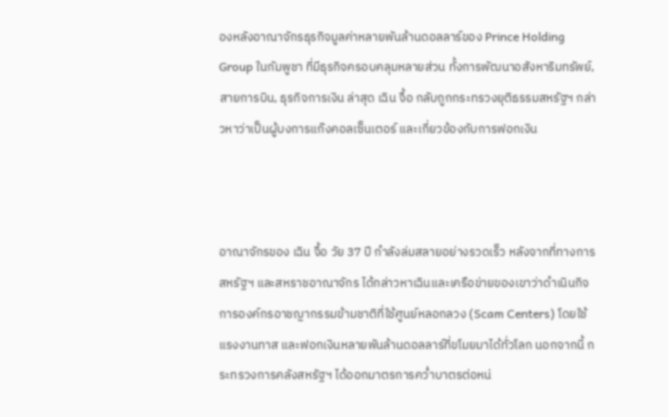องหลังอาณาจักรธุรกิจมูลค่าหลายพันล้านดอลลาร์ของ Prince Holding Group ในกัมพูชา ที่มีธุรกิจครอบคลุมหลายส่วน ทั้งการพัฒนาอสังหาริมทรัพย์, สายการบิน, ธุรกิจการเงิน ล่าสุด เฉิน จื้อ กลับถูกกระทรวงยุติธรรมสหรัฐฯ กล่าวหาว่าเป็นผู้บงการแก๊งคอลเซ็นเตอร์ และเกี่ยวข้องกับการฟอกเงิน



อาณาจักรของ เฉิน จื้อ วัย 37 ปี กำลังล่มสลายอย่างรวดเร็ว หลังจากที่ทางการสหรัฐฯ และสหราชอาณาจักร ได้กล่าวหาเฉินและเครือข่ายของเขาว่าดำเนินกิจการองค์กรอาชญากรรมข้ามชาติที่ใช้ศูนย์หลอกลวง (Scam Centers) โดยใช้แรงงานทาส และฟอกเงินหลายพันล้านดอลลาร์ที่ขโมยมาได้ทั่วโลก นอกจากนี้ กระทรวงการคลังสหรัฐฯ ได้ออกมาตรการคว่ำบาตรต่อหน่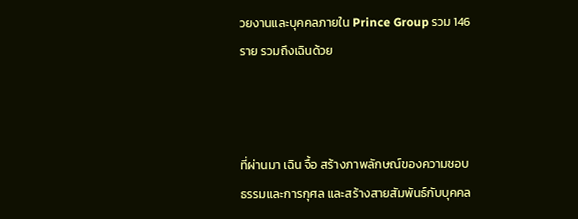วยงานและบุคคลภายใน Prince Group รวม 146 ราย รวมถึงเฉินด้วย



ที่ผ่านมา เฉิน จื้อ สร้างภาพลักษณ์ของความชอบธรรมและการกุศล และสร้างสายสัมพันธ์กับบุคคล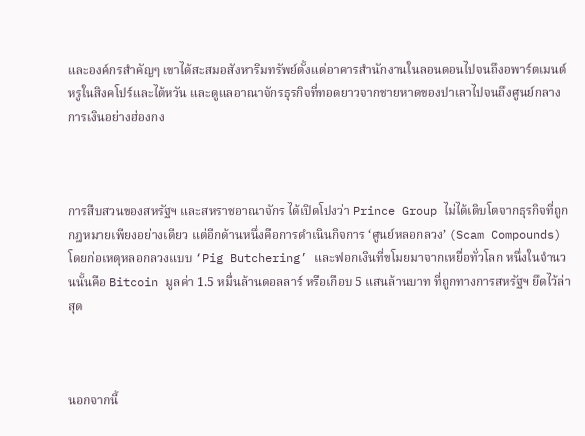และองค์กรสำคัญๆ เขาได้สะสมอสังหาริมทรัพย์ตั้งแต่อาคารสำนักงานในลอนดอนไปจนถึงอพาร์ตเมนต์หรูในสิงคโปร์และไต้หวัน และดูแลอาณาจักรธุรกิจที่ทอดยาวจากชายหาดของปาเลาไปจนถึงศูนย์กลางการเงินอย่างฮ่องกง



การสืบสวนของสหรัฐฯ และสหราชอาณาจักร ได้เปิดโปงว่า Prince Group ไม่ได้เติบโตจากธุรกิจที่ถูกกฎหมายเพียงอย่างเดียว แต่อีกด้านหนึ่งคือการดำเนินกิจการ ‘ศูนย์หลอกลวง’ (Scam Compounds) โดยก่อเหตุหลอกลวงแบบ ‘Pig Butchering’ และฟอกเงินที่ขโมยมาจากเหยื่อทั่วโลก หนึ่งในจำนวนนั้นคือ Bitcoin มูลค่า 1.5 หมื่นล้านดอลลาร์ หรือเกือบ 5 แสนล้านบาท ที่ถูกทางการสหรัฐฯ ยึดไว้ล่าสุด



นอกจากนี้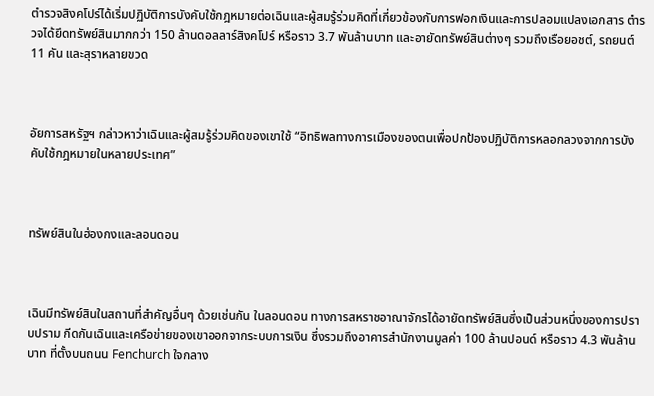ตำรวจสิงคโปร์ได้เริ่มปฏิบัติการบังคับใช้กฎหมายต่อเฉินและผู้สมรู้ร่วมคิดที่เกี่ยวข้องกับการฟอกเงินและการปลอมแปลงเอกสาร ตำรวจได้ยึดทรัพย์สินมากกว่า 150 ล้านดอลลาร์สิงคโปร์ หรือราว 3.7 พันล้านบาท และอายัดทรัพย์สินต่างๆ รวมถึงเรือยอชต์, รถยนต์ 11 คัน และสุราหลายขวด



อัยการสหรัฐฯ กล่าวหาว่าเฉินและผู้สมรู้ร่วมคิดของเขาใช้ “อิทธิพลทางการเมืองของตนเพื่อปกป้องปฏิบัติการหลอกลวงจากการบังคับใช้กฎหมายในหลายประเทศ”



ทรัพย์สินในฮ่องกงและลอนดอน



เฉินมีทรัพย์สินในสถานที่สำคัญอื่นๆ ด้วยเช่นกัน ในลอนดอน ทางการสหราชอาณาจักรได้อายัดทรัพย์สินซึ่งเป็นส่วนหนึ่งของการปราบปราม กีดกันเฉินและเครือข่ายของเขาออกจากระบบการเงิน ซึ่งรวมถึงอาคารสำนักงานมูลค่า 100 ล้านปอนด์ หรือราว 4.3 พันล้านบาท ที่ตั้งบนถนน Fenchurch ใจกลาง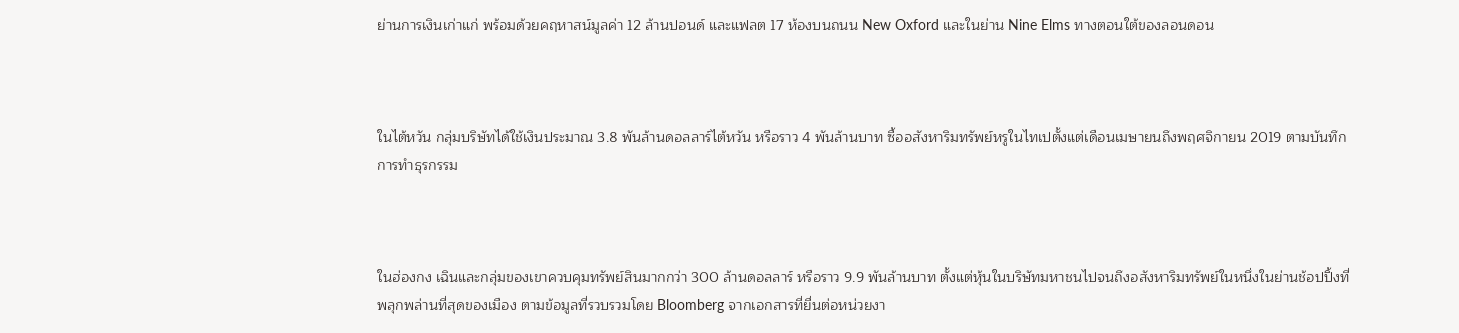ย่านการเงินเก่าแก่ พร้อมด้วยคฤหาสน์มูลค่า 12 ล้านปอนด์ และแฟลต 17 ห้องบนถนน New Oxford และในย่าน Nine Elms ทางตอนใต้ของลอนดอน



ในไต้หวัน กลุ่มบริษัทได้ใช้เงินประมาณ 3.8 พันล้านดอลลาร์ไต้หวัน หรือราว 4 พันล้านบาท ซื้ออสังหาริมทรัพย์หรูในไทเปตั้งแต่เดือนเมษายนถึงพฤศจิกายน 2019 ตามบันทึกการทำธุรกรรม



ในฮ่องกง เฉินและกลุ่มของเขาควบคุมทรัพย์สินมากกว่า 300 ล้านดอลลาร์ หรือราว 9.9 พันล้านบาท ตั้งแต่หุ้นในบริษัทมหาชนไปจนถึงอสังหาริมทรัพย์ในหนึ่งในย่านช้อปปิ้งที่พลุกพล่านที่สุดของเมือง ตามข้อมูลที่รวบรวมโดย Bloomberg จากเอกสารที่ยื่นต่อหน่วยงา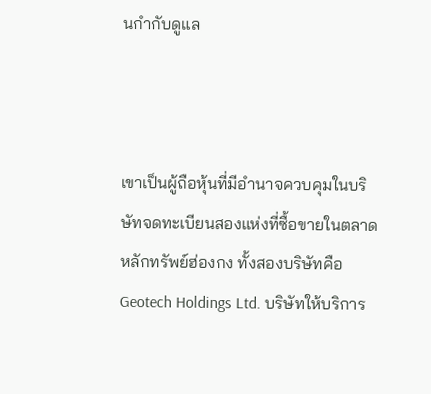นกำกับดูแล



เขาเป็นผู้ถือหุ้นที่มีอำนาจควบคุมในบริษัทจดทะเบียนสองแห่งที่ซื้อขายในตลาดหลักทรัพย์ฮ่องกง ทั้งสองบริษัทคือ Geotech Holdings Ltd. บริษัทให้บริการ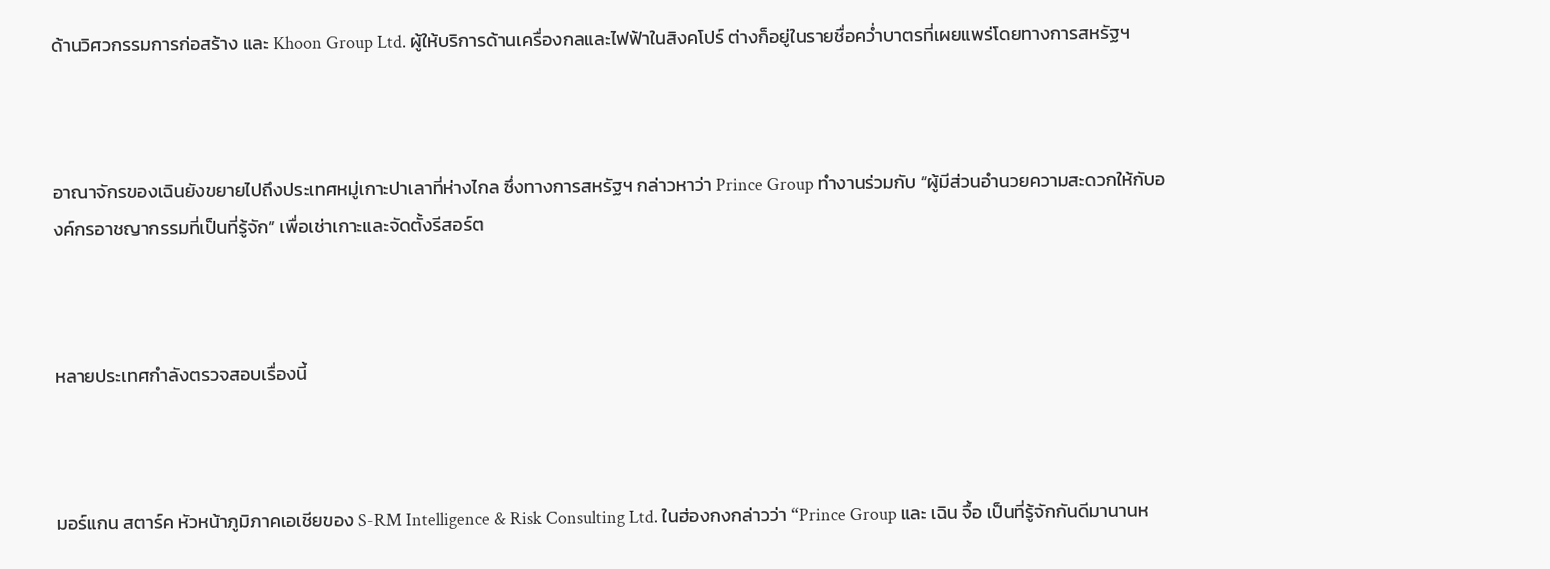ด้านวิศวกรรมการก่อสร้าง และ Khoon Group Ltd. ผู้ให้บริการด้านเครื่องกลและไฟฟ้าในสิงคโปร์ ต่างก็อยู่ในรายชื่อคว่ำบาตรที่เผยแพร่โดยทางการสหรัฐฯ



อาณาจักรของเฉินยังขยายไปถึงประเทศหมู่เกาะปาเลาที่ห่างไกล ซึ่งทางการสหรัฐฯ กล่าวหาว่า Prince Group ทำงานร่วมกับ “ผู้มีส่วนอำนวยความสะดวกให้กับองค์กรอาชญากรรมที่เป็นที่รู้จัก” เพื่อเช่าเกาะและจัดตั้งรีสอร์ต



หลายประเทศกำลังตรวจสอบเรื่องนี้



มอร์แกน สตาร์ค หัวหน้าภูมิภาคเอเชียของ S-RM Intelligence & Risk Consulting Ltd. ในฮ่องกงกล่าวว่า “Prince Group และ เฉิน จื้อ เป็นที่รู้จักกันดีมานานห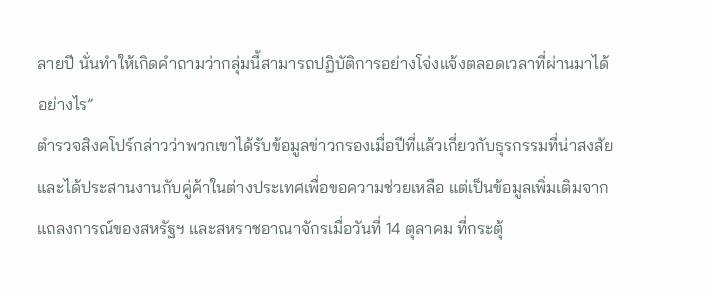ลายปี นั่นทำให้เกิดคำถามว่ากลุ่มนี้สามารถปฏิบัติการอย่างโจ่งแจ้งตลอดเวลาที่ผ่านมาได้อย่างไร”
ตำรวจสิงคโปร์กล่าวว่าพวกเขาได้รับข้อมูลข่าวกรองเมื่อปีที่แล้วเกี่ยวกับธุรกรรมที่น่าสงสัยและได้ประสานงานกับคู่ค้าในต่างประเทศเพื่อขอความช่วยเหลือ แต่เป็นข้อมูลเพิ่มเติมจากแถลงการณ์ของสหรัฐฯ และสหราชอาณาจักรเมื่อวันที่ 14 ตุลาคม ที่กระตุ้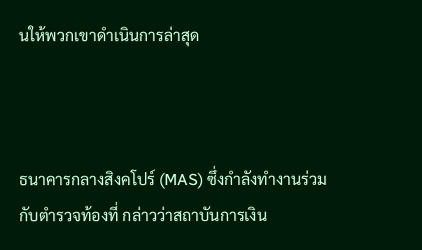นให้พวกเขาดำเนินการล่าสุด



ธนาคารกลางสิงคโปร์ (MAS) ซึ่งกำลังทำงานร่วมกับตำรวจท้องที่ กล่าวว่าสถาบันการเงิน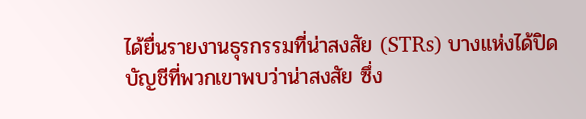ได้ยื่นรายงานธุรกรรมที่น่าสงสัย (STRs) บางแห่งได้ปิดบัญชีที่พวกเขาพบว่าน่าสงสัย ซึ่ง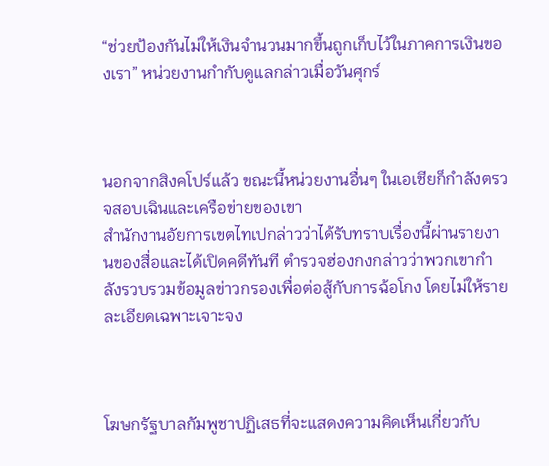“ช่วยป้องกันไม่ให้เงินจำนวนมากขึ้นถูกเก็บไว้ในภาคการเงินของเรา” หน่วยงานกำกับดูแลกล่าวเมื่อวันศุกร์



นอกจากสิงคโปร์แล้ว ขณะนี้หน่วยงานอื่นๆ ในเอเชียก็กำลังตรวจสอบเฉินและเครือข่ายของเขา
สำนักงานอัยการเขตไทเปกล่าวว่าได้รับทราบเรื่องนี้ผ่านรายงานของสื่อและได้เปิดคดีทันที ตำรวจฮ่องกงกล่าวว่าพวกเขากำลังรวบรวมข้อมูลข่าวกรองเพื่อต่อสู้กับการฉ้อโกง โดยไม่ให้รายละเอียดเฉพาะเจาะจง



โฆษกรัฐบาลกัมพูชาปฏิเสธที่จะแสดงความคิดเห็นเกี่ยวกับ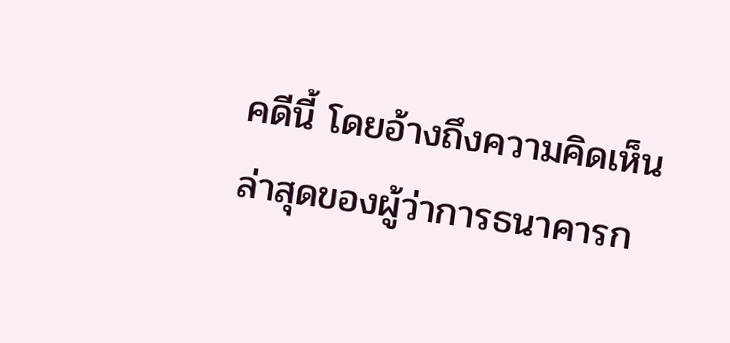คดีนี้ โดยอ้างถึงความคิดเห็นล่าสุดของผู้ว่าการธนาคารก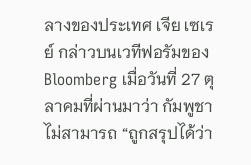ลางของประเทศ เจีย เซเรย์ กล่าวบนเวทีฟอรัมของ Bloomberg เมื่อวันที่ 27 ตุลาคมที่ผ่านมาว่า กัมพูชาไม่สามารถ “ถูกสรุปได้ว่า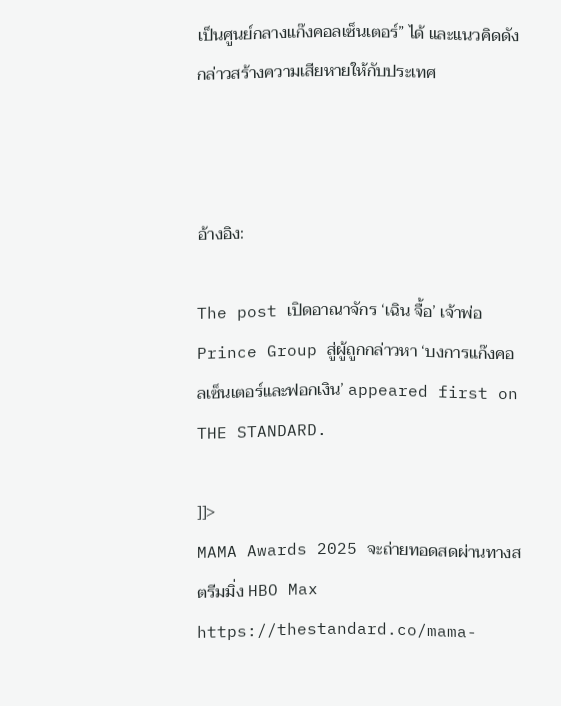เป็นศูนย์กลางแก๊งคอลเซ็นเตอร์” ได้ และแนวคิดดังกล่าวสร้างความเสียหายให้กับประเทศ



อ้างอิง:

The post เปิดอาณาจักร ‘เฉิน จื้อ’ เจ้าพ่อ Prince Group สู่ผู้ถูกกล่าวหา ‘บงการแก๊งคอลเซ็นเตอร์และฟอกเงิน’ appeared first on THE STANDARD.

]]>
MAMA Awards 2025 จะถ่ายทอดสดผ่านทางสตรีมมิ่ง HBO Max https://thestandard.co/mama-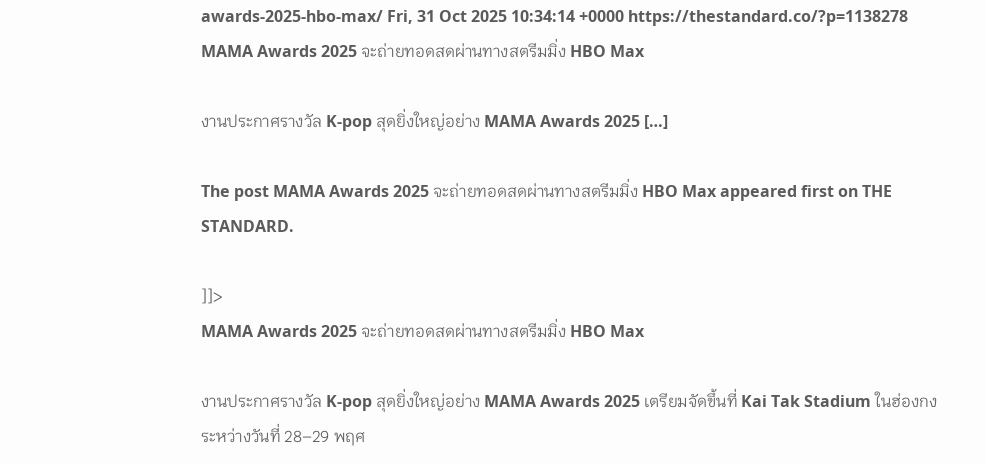awards-2025-hbo-max/ Fri, 31 Oct 2025 10:34:14 +0000 https://thestandard.co/?p=1138278 MAMA Awards 2025 จะถ่ายทอดสดผ่านทางสตรีมมิ่ง HBO Max

งานประกาศรางวัล K-pop สุดยิ่งใหญ่อย่าง MAMA Awards 2025 […]

The post MAMA Awards 2025 จะถ่ายทอดสดผ่านทางสตรีมมิ่ง HBO Max appeared first on THE STANDARD.

]]>
MAMA Awards 2025 จะถ่ายทอดสดผ่านทางสตรีมมิ่ง HBO Max

งานประกาศรางวัล K-pop สุดยิ่งใหญ่อย่าง MAMA Awards 2025 เตรียมจัดขึ้นที่ Kai Tak Stadium ในฮ่องกง ระหว่างวันที่ 28–29 พฤศ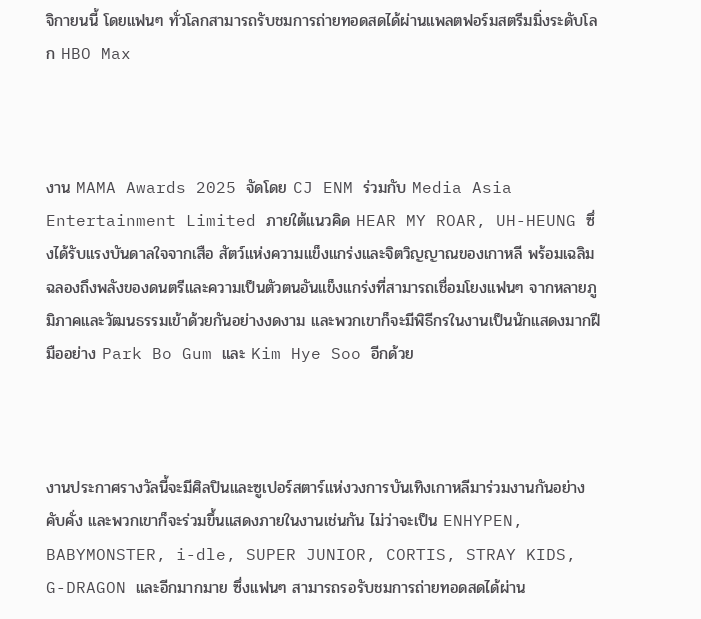จิกายนนี้ โดยแฟนๆ ทั่วโลกสามารถรับชมการถ่ายทอดสดได้ผ่านแพลตฟอร์มสตรีมมิ่งระดับโลก HBO Max



งาน MAMA Awards 2025 จัดโดย CJ ENM ร่วมกับ Media Asia Entertainment Limited ภายใต้แนวคิด HEAR MY ROAR, UH-HEUNG ซึ่งได้รับแรงบันดาลใจจากเสือ สัตว์แห่งความแข็งแกร่งและจิตวิญญาณของเกาหลี พร้อมเฉลิมฉลองถึงพลังของดนตรีและความเป็นตัวตนอันแข็งแกร่งที่สามารถเชื่อมโยงแฟนๆ จากหลายภูมิภาคและวัฒนธรรมเข้าด้วยกันอย่างงดงาม และพวกเขาก็จะมีพิธีกรในงานเป็นนักแสดงมากฝีมืออย่าง Park Bo Gum และ Kim Hye Soo อีกด้วย



งานประกาศรางวัลนี้จะมีศิลปินและซูเปอร์สตาร์แห่งวงการบันเทิงเกาหลีมาร่วมงานกันอย่างคับคั่ง และพวกเขาก็จะร่วมขึ้นแสดงภายในงานเช่นกัน ไม่ว่าจะเป็น ENHYPEN, BABYMONSTER, i-dle, SUPER JUNIOR, CORTIS, STRAY KIDS, G-DRAGON และอีกมากมาย ซึ่งแฟนๆ สามารถรอรับชมการถ่ายทอดสดได้ผ่าน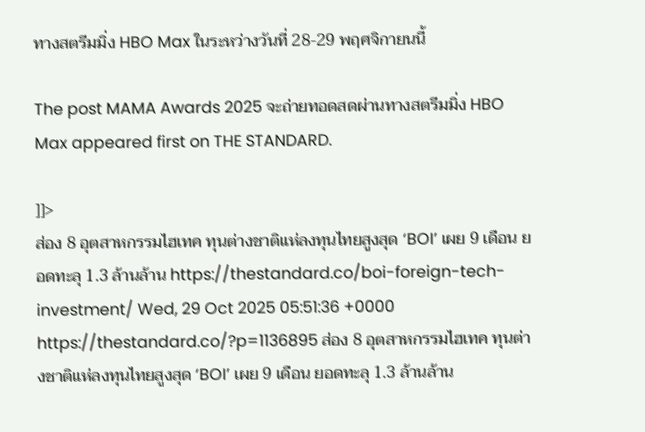ทางสตรีมมิ่ง HBO Max ในระหว่างวันที่ 28-29 พฤศจิกายนนี้

The post MAMA Awards 2025 จะถ่ายทอดสดผ่านทางสตรีมมิ่ง HBO Max appeared first on THE STANDARD.

]]>
ส่อง 8 อุตสาหกรรมไฮเทค ทุนต่างชาติแห่ลงทุนไทยสูงสุด ‘BOI’ เผย 9 เดือน ยอดทะลุ 1.3 ล้านล้าน https://thestandard.co/boi-foreign-tech-investment/ Wed, 29 Oct 2025 05:51:36 +0000 https://thestandard.co/?p=1136895 ส่อง 8 อุตสาหกรรมไฮเทค ทุนต่างชาติแห่ลงทุนไทยสูงสุด ‘BOI’ เผย 9 เดือน ยอดทะลุ 1.3 ล้านล้าน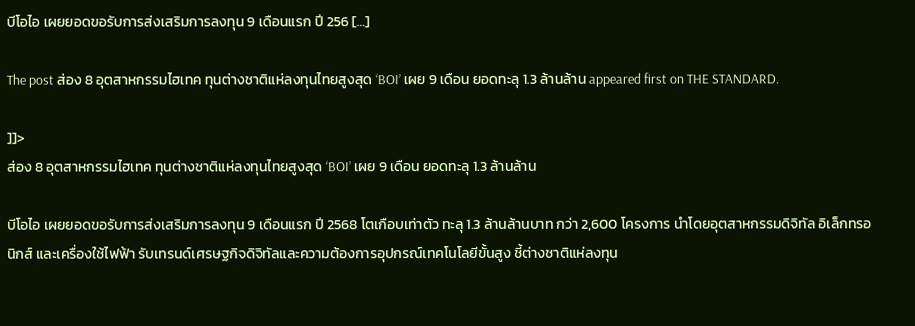บีโอไอ เผยยอดขอรับการส่งเสริมการลงทุน 9 เดือนแรก ปี 256 […]

The post ส่อง 8 อุตสาหกรรมไฮเทค ทุนต่างชาติแห่ลงทุนไทยสูงสุด ‘BOI’ เผย 9 เดือน ยอดทะลุ 1.3 ล้านล้าน appeared first on THE STANDARD.

]]>
ส่อง 8 อุตสาหกรรมไฮเทค ทุนต่างชาติแห่ลงทุนไทยสูงสุด ‘BOI’ เผย 9 เดือน ยอดทะลุ 1.3 ล้านล้าน

บีโอไอ เผยยอดขอรับการส่งเสริมการลงทุน 9 เดือนแรก ปี 2568 โตเกือบเท่าตัว ทะลุ 1.3 ล้านล้านบาท กว่า 2,600 โครงการ นำโดยอุตสาหกรรมดิจิทัล อิเล็กทรอนิกส์ และเครื่องใช้ไฟฟ้า รับเทรนด์เศรษฐกิจดิจิทัลและความต้องการอุปกรณ์เทคโนโลยีขั้นสูง ชี้ต่างชาติแห่ลงทุน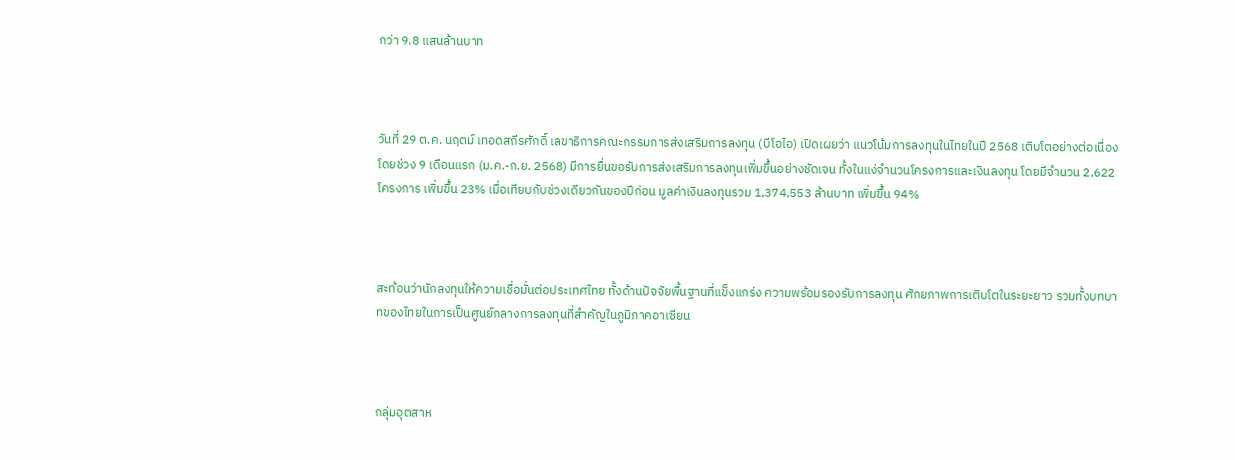กว่า 9.8 แสนล้านบาท



วันที่ 29 ต.ค. นฤตม์ เทอดสถีรศักดิ์ เลขาธิการคณะกรรมการส่งเสริมการลงทุน (บีโอไอ) เปิดเผยว่า แนวโน้มการลงทุนในไทยในปี 2568 เติบโตอย่างต่อเนื่อง โดยช่วง 9 เดือนแรก (ม.ค.-ก.ย. 2568) มีการยื่นขอรับการส่งเสริมการลงทุนเพิ่มขึ้นอย่างชัดเจน ทั้งในแง่จำนวนโครงการและเงินลงทุน โดยมีจำนวน 2,622 โครงการ เพิ่มขึ้น 23% เมื่อเทียบกับช่วงเดียวกันของปีก่อน มูลค่าเงินลงทุนรวม 1,374,553 ล้านบาท เพิ่มขึ้น 94%



สะท้อนว่านักลงทุนให้ความเชื่อมั่นต่อประเทศไทย ทั้งด้านปัจจัยพื้นฐานที่แข็งแกร่ง ความพร้อมรองรับการลงทุน ศักยภาพการเติบโตในระยะยาว รวมทั้งบทบาทของไทยในการเป็นศูนย์กลางการลงทุนที่สำคัญในภูมิภาคอาเซียน



กลุ่มอุตสาห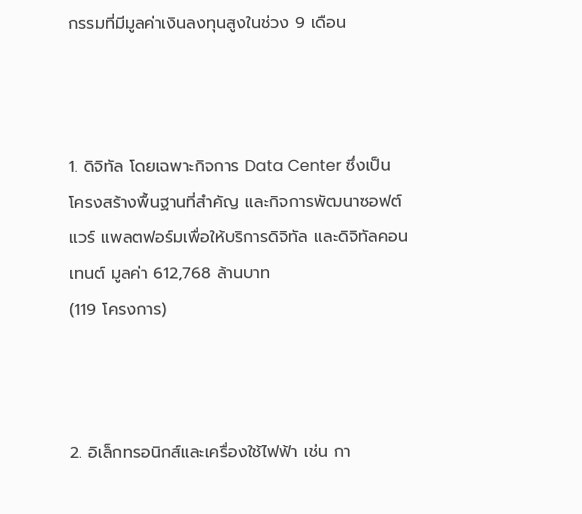กรรมที่มีมูลค่าเงินลงทุนสูงในช่วง 9 เดือน



1. ดิจิทัล โดยเฉพาะกิจการ Data Center ซึ่งเป็นโครงสร้างพื้นฐานที่สำคัญ และกิจการพัฒนาซอฟต์แวร์ แพลตฟอร์มเพื่อให้บริการดิจิทัล และดิจิทัลคอนเทนต์ มูลค่า 612,768 ล้านบาท
(119 โครงการ)



2. อิเล็กทรอนิกส์และเครื่องใช้ไฟฟ้า เช่น กา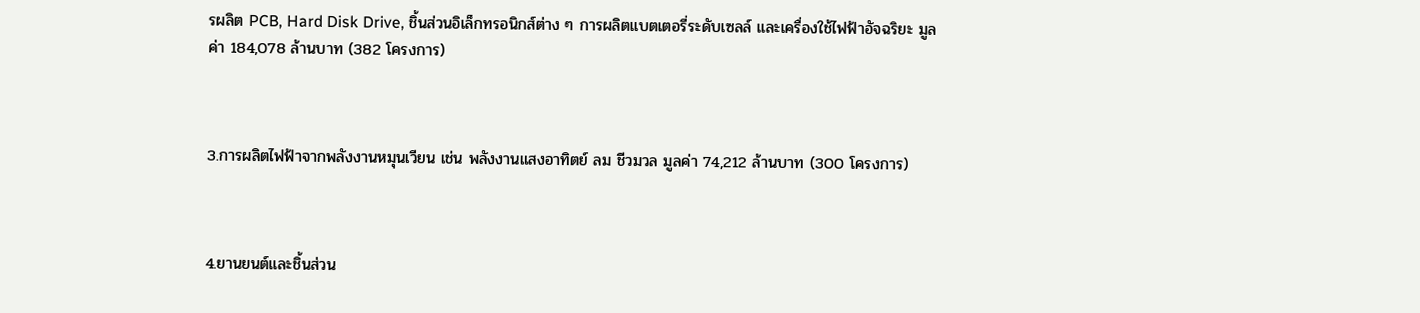รผลิต PCB, Hard Disk Drive, ชิ้นส่วนอิเล็กทรอนิกส์ต่าง ๆ การผลิตแบตเตอรี่ระดับเซลล์ และเครื่องใช้ไฟฟ้าอัจฉริยะ มูลค่า 184,078 ล้านบาท (382 โครงการ)



3.การผลิตไฟฟ้าจากพลังงานหมุนเวียน เช่น พลังงานแสงอาทิตย์ ลม ชีวมวล มูลค่า 74,212 ล้านบาท (300 โครงการ)



4.ยานยนต์และชิ้นส่วน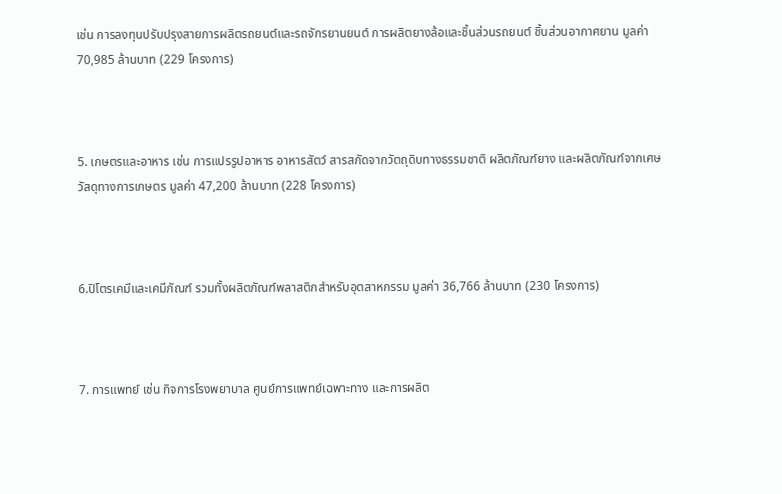เช่น การลงทุนปรับปรุงสายการผลิตรถยนต์และรถจักรยานยนต์ การผลิตยางล้อและชิ้นส่วนรถยนต์ ชิ้นส่วนอากาศยาน มูลค่า 70,985 ล้านบาท (229 โครงการ)



5. เกษตรและอาหาร เช่น การแปรรูปอาหาร อาหารสัตว์ สารสกัดจากวัตถุดิบทางธรรมชาติ ผลิตภัณฑ์ยาง และผลิตภัณฑ์จากเศษวัสดุทางการเกษตร มูลค่า 47,200 ล้านบาท (228 โครงการ)



6.ปิโตรเคมีและเคมีภัณฑ์ รวมทั้งผลิตภัณฑ์พลาสติกสำหรับอุตสาหกรรม มูลค่า 36,766 ล้านบาท (230 โครงการ)



7. การแพทย์ เช่น กิจการโรงพยาบาล ศูนย์การแพทย์เฉพาะทาง และการผลิต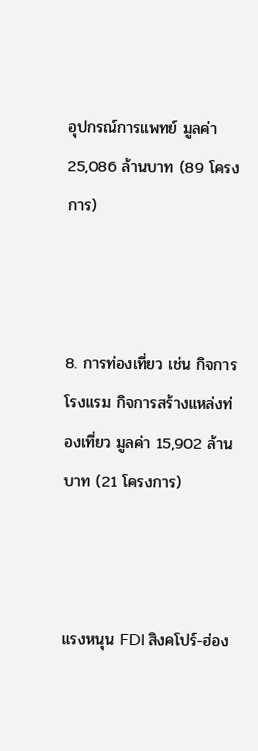อุปกรณ์การแพทย์ มูลค่า 25,086 ล้านบาท (89 โครงการ)



8. การท่องเที่ยว เช่น กิจการโรงแรม กิจการสร้างแหล่งท่องเที่ยว มูลค่า 15,902 ล้านบาท (21 โครงการ)



แรงหนุน FDI สิงคโปร์-ฮ่อง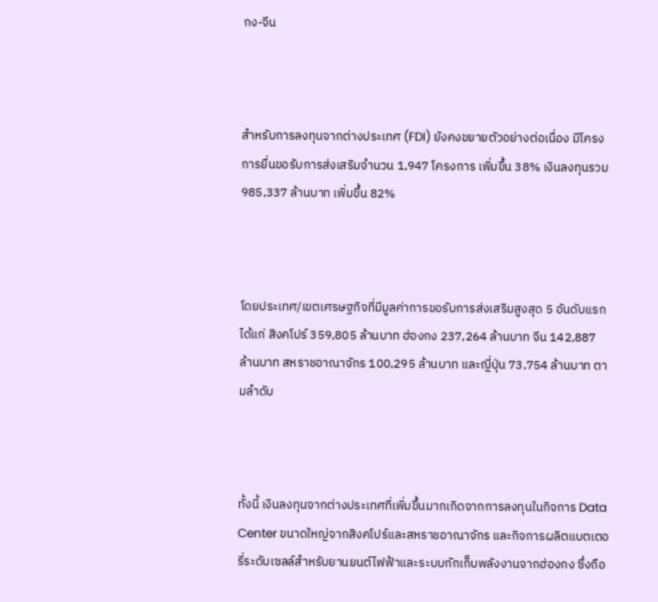กง-จีน



สำหรับการลงทุนจากต่างประเทศ (FDI) ยังคงขยายตัวอย่างต่อเนื่อง มีโครงการยื่นขอรับการส่งเสริมจำนวน 1,947 โครงการ เพิ่มขึ้น 38% เงินลงทุนรวม 985,337 ล้านบาท เพิ่มขึ้น 82%



โดยประเทศ/เขตเศรษฐกิจที่มีมูลค่าการขอรับการส่งเสริมสูงสุด 5 อันดับแรก ได้แก่ สิงคโปร์ 359,805 ล้านบาท ฮ่องกง 237,264 ล้านบาท จีน 142,887 ล้านบาท สหราชอาณาจักร 100,295 ล้านบาท และญี่ปุ่น 73,754 ล้านบาท ตามลำดับ



ทั้งนี้ เงินลงทุนจากต่างประเทศที่เพิ่มขึ้นมากเกิดจากการลงทุนในกิจการ Data Center ขนาดใหญ่จากสิงคโปร์และสหราชอาณาจักร และกิจการผลิตแบตเตอรี่ระดับเซลล์สำหรับยานยนต์ไฟฟ้าและระบบกักเก็บพลังงานจากฮ่องกง ซึ่งถือ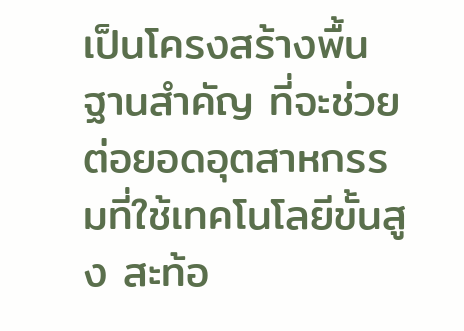เป็นโครงสร้างพื้นฐานสำคัญ ที่จะช่วยต่อยอดอุตสาหกรรมที่ใช้เทคโนโลยีขั้นสูง สะท้อ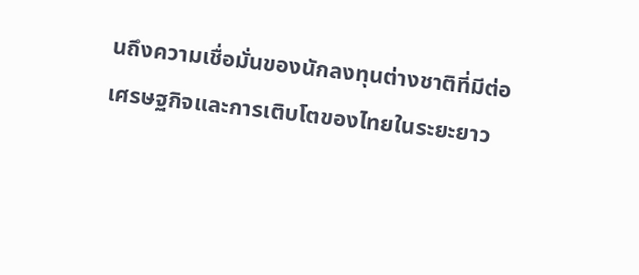นถึงความเชื่อมั่นของนักลงทุนต่างชาติที่มีต่อเศรษฐกิจและการเติบโตของไทยในระยะยาว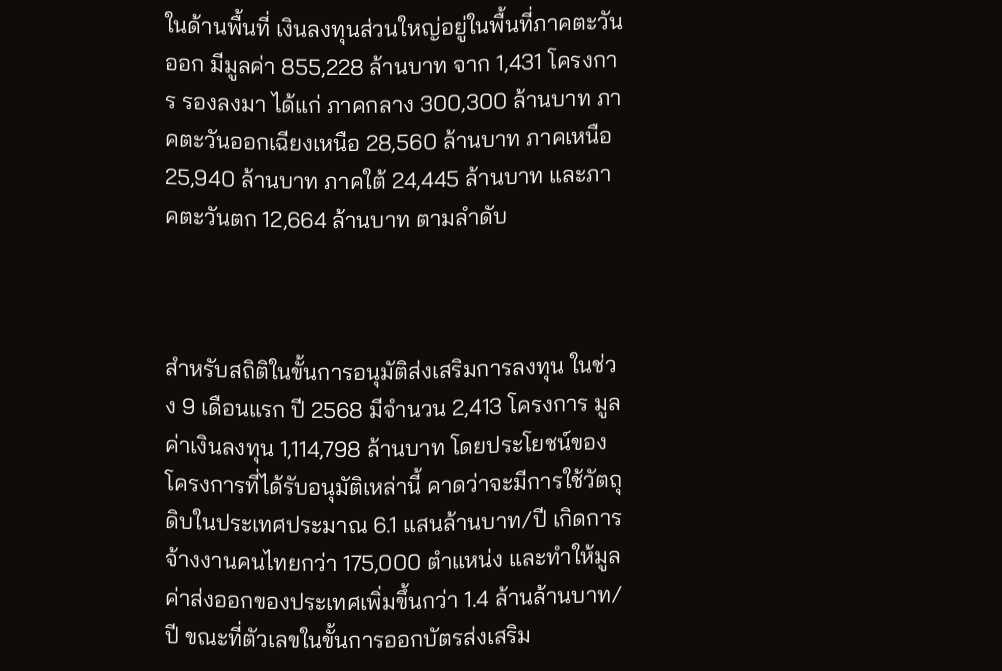ในด้านพื้นที่ เงินลงทุนส่วนใหญ่อยู่ในพื้นที่ภาคตะวันออก มีมูลค่า 855,228 ล้านบาท จาก 1,431 โครงการ รองลงมา ได้แก่ ภาคกลาง 300,300 ล้านบาท ภาคตะวันออกเฉียงเหนือ 28,560 ล้านบาท ภาคเหนือ 25,940 ล้านบาท ภาคใต้ 24,445 ล้านบาท และภาคตะวันตก 12,664 ล้านบาท ตามลำดับ



สำหรับสถิติในขั้นการอนุมัติส่งเสริมการลงทุน ในช่วง 9 เดือนแรก ปี 2568 มีจำนวน 2,413 โครงการ มูลค่าเงินลงทุน 1,114,798 ล้านบาท โดยประโยชน์ของโครงการที่ได้รับอนุมัติเหล่านี้ คาดว่าจะมีการใช้วัตถุดิบในประเทศประมาณ 6.1 แสนล้านบาท/ปี เกิดการจ้างงานคนไทยกว่า 175,000 ตำแหน่ง และทำให้มูลค่าส่งออกของประเทศเพิ่มขึ้นกว่า 1.4 ล้านล้านบาท/ปี ขณะที่ตัวเลขในขั้นการออกบัตรส่งเสริม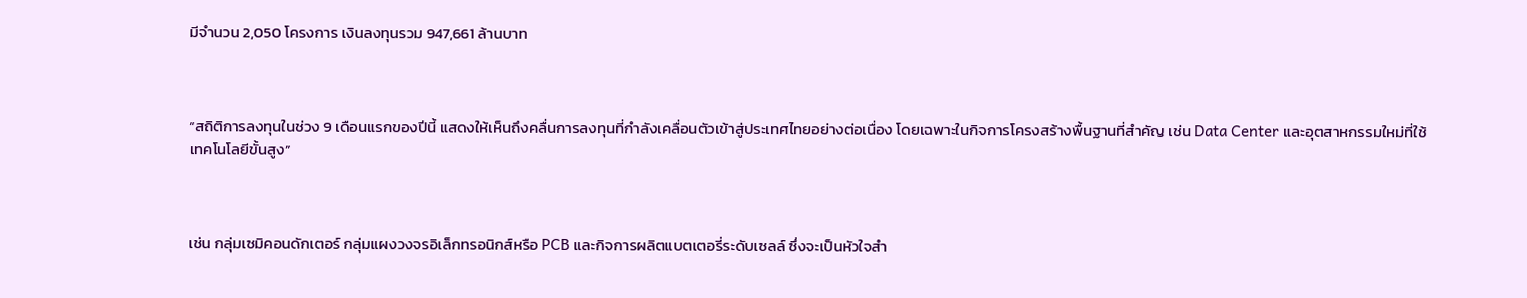มีจำนวน 2,050 โครงการ เงินลงทุนรวม 947,661 ล้านบาท



“สถิติการลงทุนในช่วง 9 เดือนแรกของปีนี้ แสดงให้เห็นถึงคลื่นการลงทุนที่กำลังเคลื่อนตัวเข้าสู่ประเทศไทยอย่างต่อเนื่อง โดยเฉพาะในกิจการโครงสร้างพื้นฐานที่สำคัญ เช่น Data Center และอุตสาหกรรมใหม่ที่ใช้เทคโนโลยีขั้นสูง”



เช่น กลุ่มเซมิคอนดักเตอร์ กลุ่มแผงวงจรอิเล็กทรอนิกส์หรือ PCB และกิจการผลิตแบตเตอรี่ระดับเซลล์ ซึ่งจะเป็นหัวใจสำ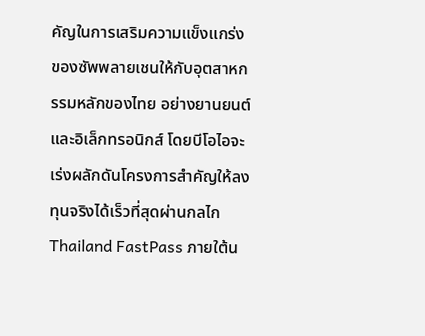คัญในการเสริมความแข็งแกร่งของซัพพลายเชนให้กับอุตสาหกรรมหลักของไทย อย่างยานยนต์และอิเล็กทรอนิกส์ โดยบีโอไอจะเร่งผลักดันโครงการสำคัญให้ลงทุนจริงได้เร็วที่สุดผ่านกลไก Thailand FastPass ภายใต้น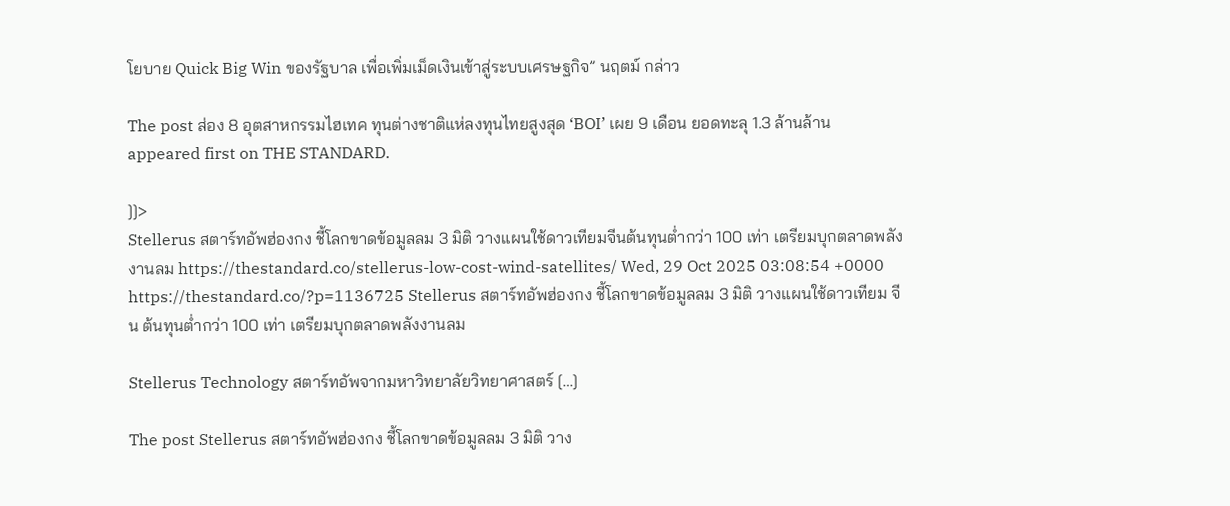โยบาย Quick Big Win ของรัฐบาล เพื่อเพิ่มเม็ดเงินเข้าสู่ระบบเศรษฐกิจ” นฤตม์ กล่าว

The post ส่อง 8 อุตสาหกรรมไฮเทค ทุนต่างชาติแห่ลงทุนไทยสูงสุด ‘BOI’ เผย 9 เดือน ยอดทะลุ 1.3 ล้านล้าน appeared first on THE STANDARD.

]]>
Stellerus สตาร์ทอัพฮ่องกง ชี้โลกขาดข้อมูลลม 3 มิติ วางแผนใช้ดาวเทียมจีนต้นทุนต่ำกว่า 100 เท่า เตรียมบุกตลาดพลังงานลม https://thestandard.co/stellerus-low-cost-wind-satellites/ Wed, 29 Oct 2025 03:08:54 +0000 https://thestandard.co/?p=1136725 Stellerus สตาร์ทอัพฮ่องกง ชี้โลกขาดข้อมูลลม 3 มิติ วางแผนใช้ดาวเทียม จีน ต้นทุนต่ำกว่า 100 เท่า เตรียมบุกตลาดพลังงานลม

Stellerus Technology สตาร์ทอัพจากมหาวิทยาลัยวิทยาศาสตร์ […]

The post Stellerus สตาร์ทอัพฮ่องกง ชี้โลกขาดข้อมูลลม 3 มิติ วาง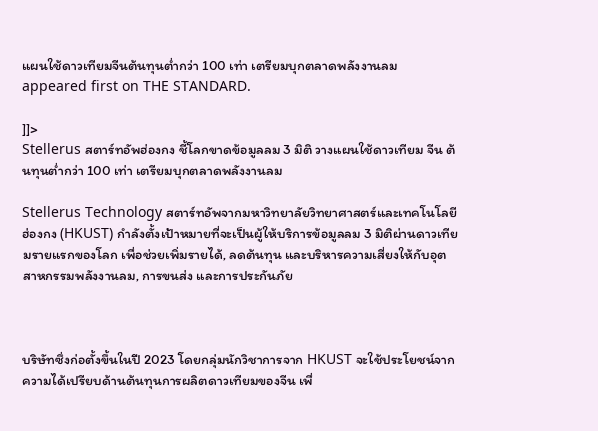แผนใช้ดาวเทียมจีนต้นทุนต่ำกว่า 100 เท่า เตรียมบุกตลาดพลังงานลม appeared first on THE STANDARD.

]]>
Stellerus สตาร์ทอัพฮ่องกง ชี้โลกขาดข้อมูลลม 3 มิติ วางแผนใช้ดาวเทียม จีน ต้นทุนต่ำกว่า 100 เท่า เตรียมบุกตลาดพลังงานลม

Stellerus Technology สตาร์ทอัพจากมหาวิทยาลัยวิทยาศาสตร์และเทคโนโลยีฮ่องกง (HKUST) กำลังตั้งเป้าหมายที่จะเป็นผู้ให้บริการข้อมูลลม 3 มิติผ่านดาวเทียมรายแรกของโลก เพื่อช่วยเพิ่มรายได้, ลดต้นทุน และบริหารความเสี่ยงให้กับอุตสาหกรรมพลังงานลม, การขนส่ง และการประกันภัย



บริษัทซึ่งก่อตั้งขึ้นในปี 2023 โดยกลุ่มนักวิชาการจาก HKUST จะใช้ประโยชน์จากความได้เปรียบด้านต้นทุนการผลิตดาวเทียมของจีน เพื่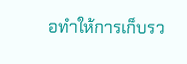อทำให้การเก็บรว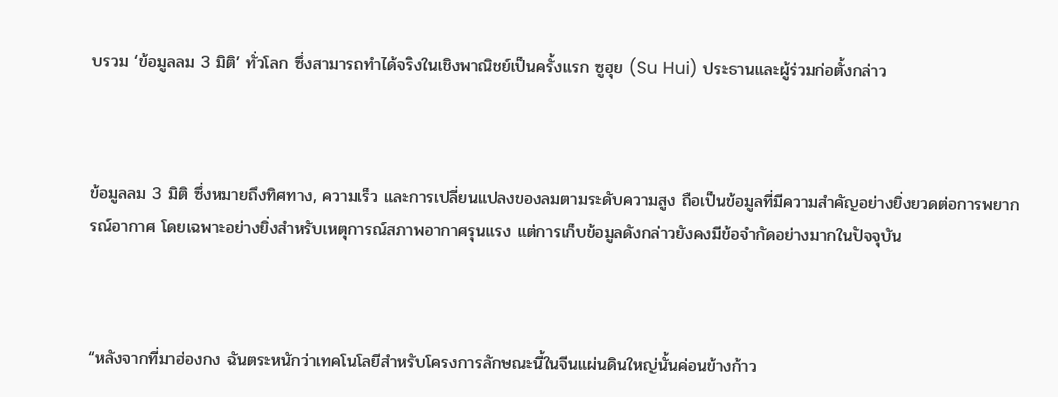บรวม ‘ข้อมูลลม 3 มิติ’ ทั่วโลก ซึ่งสามารถทำได้จริงในเชิงพาณิชย์เป็นครั้งแรก ซูฮุย (Su Hui) ประธานและผู้ร่วมก่อตั้งกล่าว



ข้อมูลลม 3 มิติ ซึ่งหมายถึงทิศทาง, ความเร็ว และการเปลี่ยนแปลงของลมตามระดับความสูง ถือเป็นข้อมูลที่มีความสำคัญอย่างยิ่งยวดต่อการพยากรณ์อากาศ โดยเฉพาะอย่างยิ่งสำหรับเหตุการณ์สภาพอากาศรุนแรง แต่การเก็บข้อมูลดังกล่าวยังคงมีข้อจำกัดอย่างมากในปัจจุบัน



“หลังจากที่มาฮ่องกง ฉันตระหนักว่าเทคโนโลยีสำหรับโครงการลักษณะนี้ในจีนแผ่นดินใหญ่นั้นค่อนข้างก้าว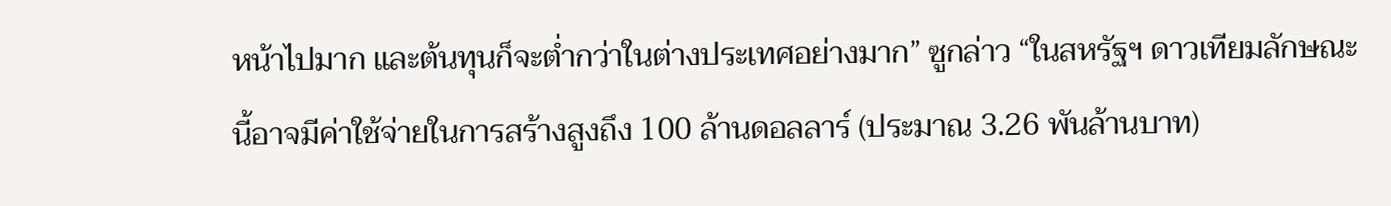หน้าไปมาก และต้นทุนก็จะต่ำกว่าในต่างประเทศอย่างมาก” ซูกล่าว “ในสหรัฐฯ ดาวเทียมลักษณะนี้อาจมีค่าใช้จ่ายในการสร้างสูงถึง 100 ล้านดอลลาร์ (ประมาณ 3.26 พันล้านบาท)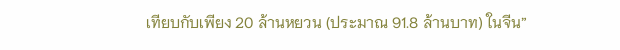เทียบกับเพียง 20 ล้านหยวน (ประมาณ 91.8 ล้านบาท) ในจีน”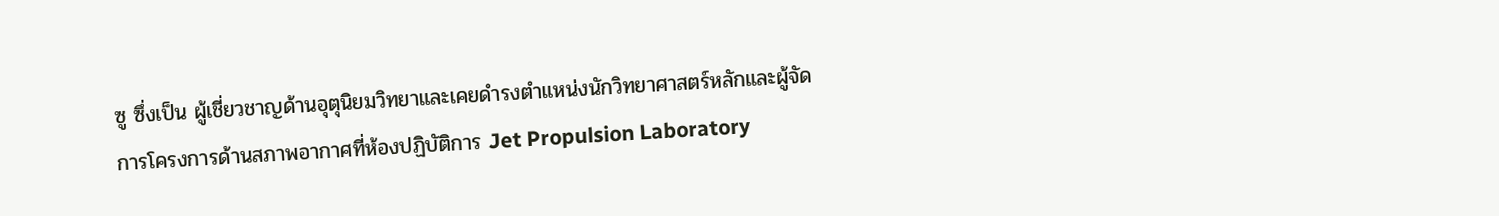ซู ซึ่งเป็น ผู้เชี่ยวชาญด้านอุตุนิยมวิทยาและเคยดำรงตำแหน่งนักวิทยาศาสตร์หลักและผู้จัดการโครงการด้านสภาพอากาศที่ห้องปฏิบัติการ Jet Propulsion Laboratory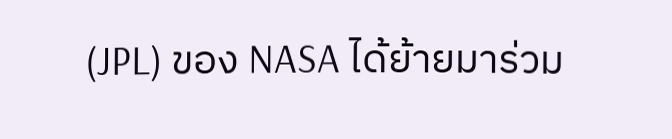(JPL) ของ NASA ได้ย้ายมาร่วม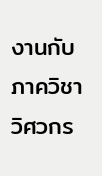งานกับภาควิชาวิศวกร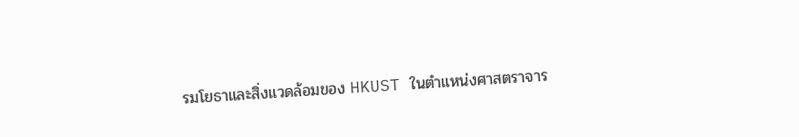รมโยธาและสิ่งแวดล้อมของ HKUST ในตำแหน่งศาสตราจาร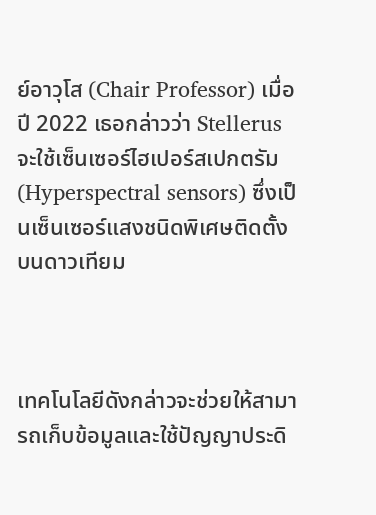ย์อาวุโส (Chair Professor) เมื่อปี 2022 เธอกล่าวว่า Stellerus จะใช้เซ็นเซอร์ไฮเปอร์สเปกตรัม (Hyperspectral sensors) ซึ่งเป็นเซ็นเซอร์แสงชนิดพิเศษติดตั้งบนดาวเทียม



เทคโนโลยีดังกล่าวจะช่วยให้สามารถเก็บข้อมูลและใช้ปัญญาประดิ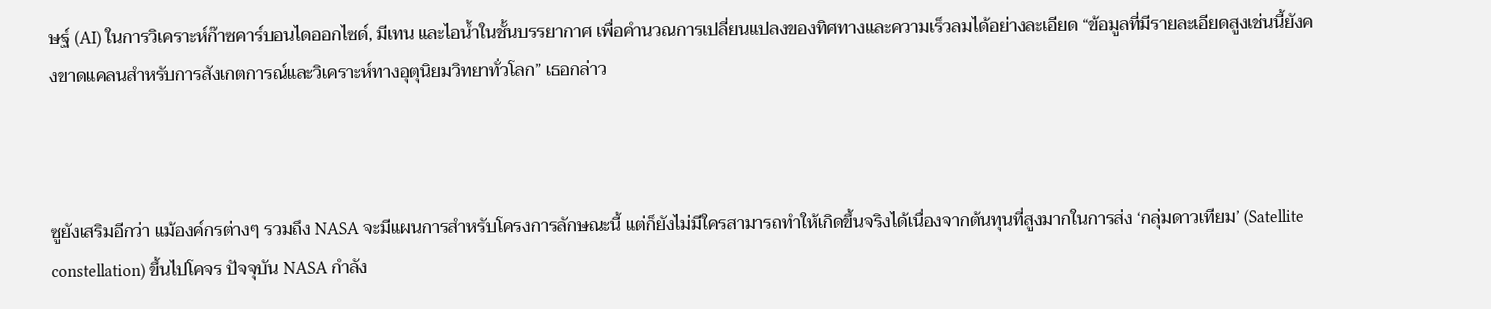ษฐ์ (AI) ในการวิเคราะห์ก๊าซคาร์บอนไดออกไซด์, มีเทน และไอน้ำในชั้นบรรยากาศ เพื่อคำนวณการเปลี่ยนแปลงของทิศทางและความเร็วลมได้อย่างละเอียด “ข้อมูลที่มีรายละเอียดสูงเช่นนี้ยังคงขาดแคลนสำหรับการสังเกตการณ์และวิเคราะห์ทางอุตุนิยมวิทยาทั่วโลก” เธอกล่าว



ซูยังเสริมอีกว่า แม้องค์กรต่างๆ รวมถึง NASA จะมีแผนการสำหรับโครงการลักษณะนี้ แต่ก็ยังไม่มีใครสามารถทำให้เกิดขึ้นจริงได้เนื่องจากต้นทุนที่สูงมากในการส่ง ‘กลุ่มดาวเทียม’ (Satellite constellation) ขึ้นไปโคจร ปัจจุบัน NASA กำลัง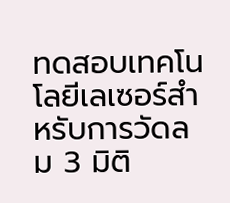ทดสอบเทคโนโลยีเลเซอร์สำหรับการวัดลม 3 มิติ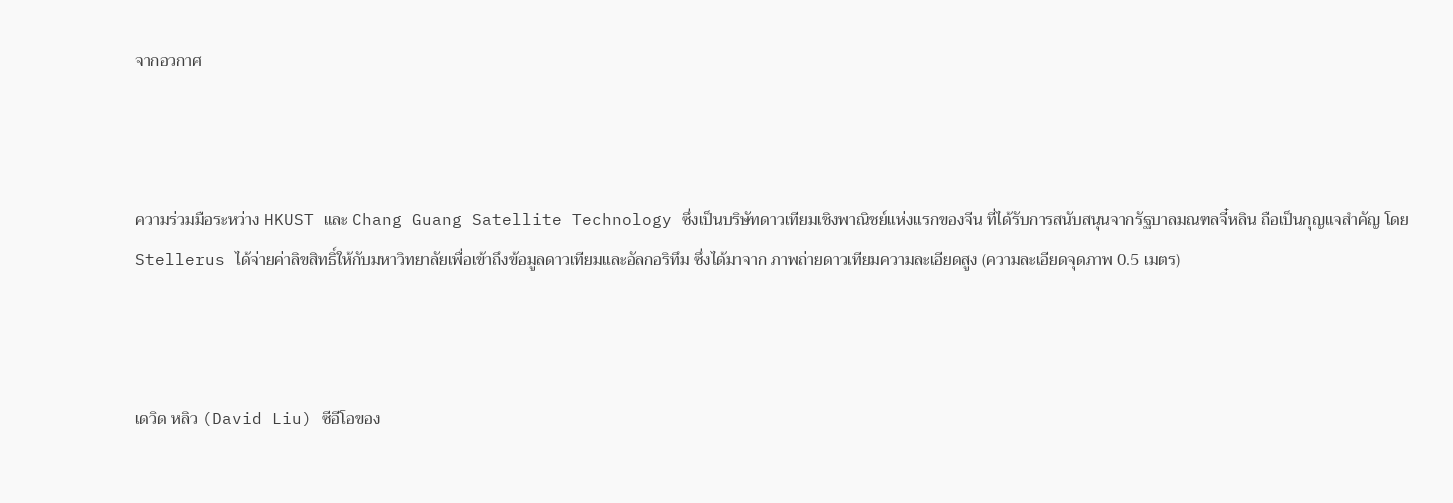จากอวกาศ



ความร่วมมือระหว่าง HKUST และ Chang Guang Satellite Technology ซึ่งเป็นบริษัทดาวเทียมเชิงพาณิชย์แห่งแรกของจีน ที่ได้รับการสนับสนุนจากรัฐบาลมณฑลจี๋หลิน ถือเป็นกุญแจสำคัญ โดย Stellerus ได้จ่ายค่าลิขสิทธิ์ให้กับมหาวิทยาลัยเพื่อเข้าถึงข้อมูลดาวเทียมและอัลกอริทึม ซึ่งได้มาจาก ภาพถ่ายดาวเทียมความละเอียดสูง (ความละเอียดจุดภาพ 0.5 เมตร)



เดวิด หลิว (David Liu) ซีอีโอของ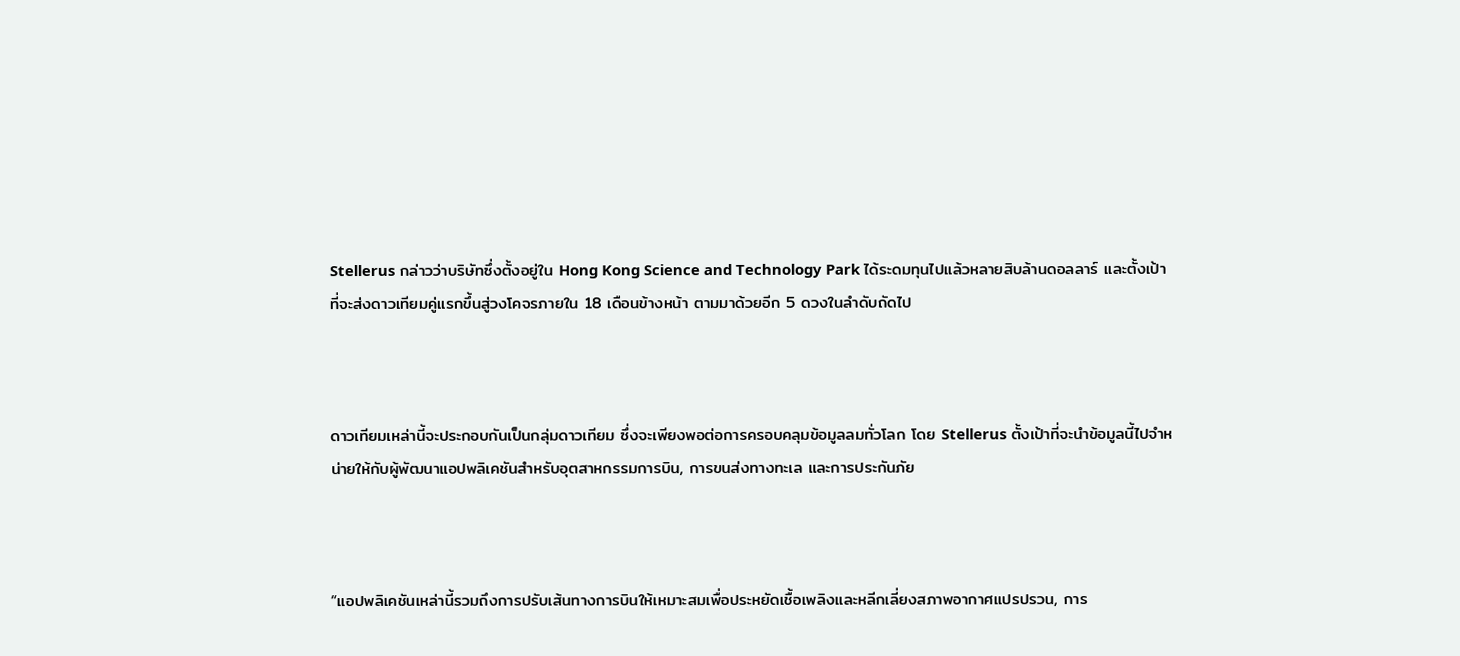Stellerus กล่าวว่าบริษัทซึ่งตั้งอยู่ใน Hong Kong Science and Technology Park ได้ระดมทุนไปแล้วหลายสิบล้านดอลลาร์ และตั้งเป้าที่จะส่งดาวเทียมคู่แรกขึ้นสู่วงโคจรภายใน 18 เดือนข้างหน้า ตามมาด้วยอีก 5 ดวงในลำดับถัดไป



ดาวเทียมเหล่านี้จะประกอบกันเป็นกลุ่มดาวเทียม ซึ่งจะเพียงพอต่อการครอบคลุมข้อมูลลมทั่วโลก โดย Stellerus ตั้งเป้าที่จะนำข้อมูลนี้ไปจำหน่ายให้กับผู้พัฒนาแอปพลิเคชันสำหรับอุตสาหกรรมการบิน, การขนส่งทางทะเล และการประกันภัย



“แอปพลิเคชันเหล่านี้รวมถึงการปรับเส้นทางการบินให้เหมาะสมเพื่อประหยัดเชื้อเพลิงและหลีกเลี่ยงสภาพอากาศแปรปรวน, การ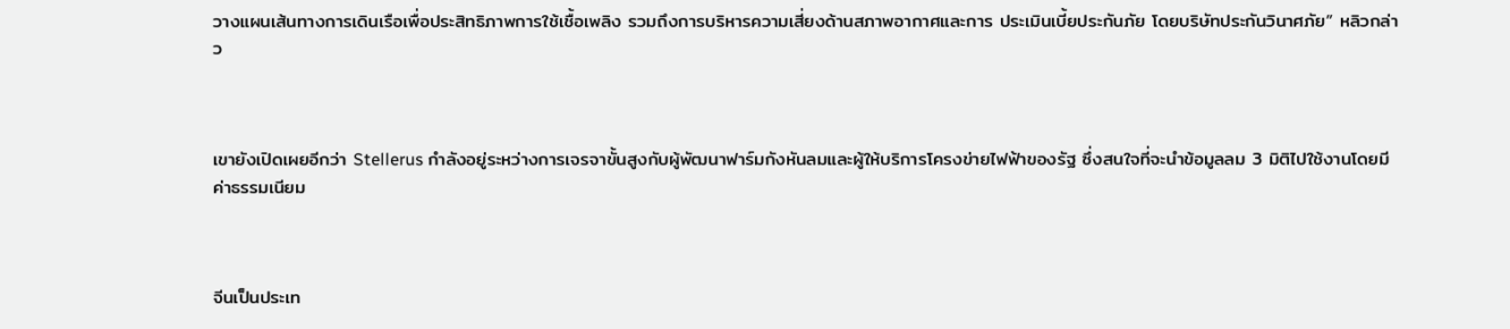วางแผนเส้นทางการเดินเรือเพื่อประสิทธิภาพการใช้เชื้อเพลิง รวมถึงการบริหารความเสี่ยงด้านสภาพอากาศและการ ประเมินเบี้ยประกันภัย โดยบริษัทประกันวินาศภัย” หลิวกล่าว



เขายังเปิดเผยอีกว่า Stellerus กำลังอยู่ระหว่างการเจรจาขั้นสูงกับผู้พัฒนาฟาร์มกังหันลมและผู้ให้บริการโครงข่ายไฟฟ้าของรัฐ ซึ่งสนใจที่จะนำข้อมูลลม 3 มิติไปใช้งานโดยมีค่าธรรมเนียม



จีนเป็นประเท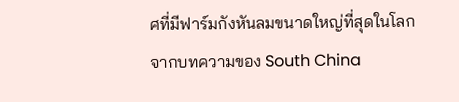ศที่มีฟาร์มกังหันลมขนาดใหญ่ที่สุดในโลก จากบทความของ South China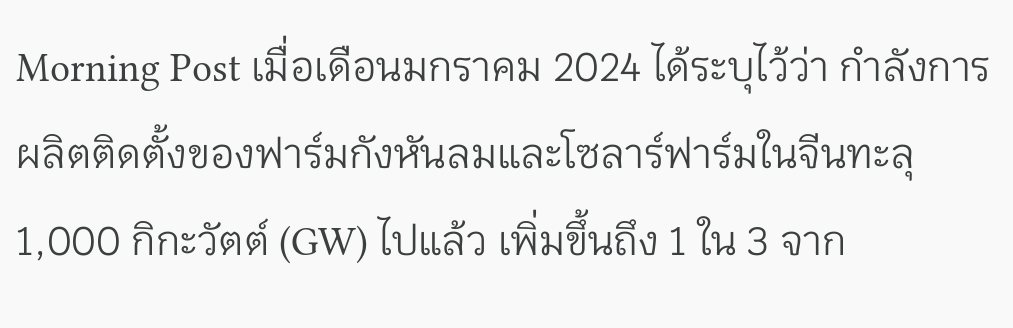Morning Post เมื่อเดือนมกราคม 2024 ได้ระบุไว้ว่า กำลังการผลิตติดตั้งของฟาร์มกังหันลมและโซลาร์ฟาร์มในจีนทะลุ 1,000 กิกะวัตต์ (GW) ไปแล้ว เพิ่มขึ้นถึง 1 ใน 3 จาก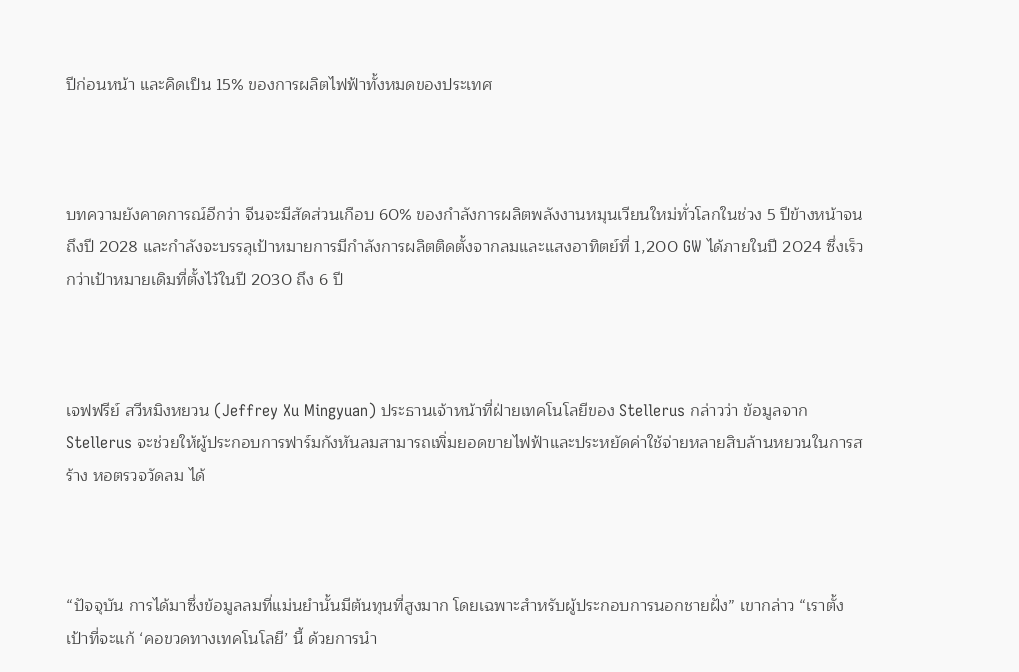ปีก่อนหน้า และคิดเป็น 15% ของการผลิตไฟฟ้าทั้งหมดของประเทศ



บทความยังคาดการณ์อีกว่า จีนจะมีสัดส่วนเกือบ 60% ของกำลังการผลิตพลังงานหมุนเวียนใหม่ทั่วโลกในช่วง 5 ปีข้างหน้าจนถึงปี 2028 และกำลังจะบรรลุเป้าหมายการมีกำลังการผลิตติดตั้งจากลมและแสงอาทิตย์ที่ 1,200 GW ได้ภายในปี 2024 ซึ่งเร็วกว่าเป้าหมายเดิมที่ตั้งไว้ในปี 2030 ถึง 6 ปี



เจฟฟรีย์ สวีหมิงหยวน (Jeffrey Xu Mingyuan) ประธานเจ้าหน้าที่ฝ่ายเทคโนโลยีของ Stellerus กล่าวว่า ข้อมูลจาก Stellerus จะช่วยให้ผู้ประกอบการฟาร์มกังหันลมสามารถเพิ่มยอดขายไฟฟ้าและประหยัดค่าใช้จ่ายหลายสิบล้านหยวนในการสร้าง หอตรวจวัดลม ได้



“ปัจจุบัน การได้มาซึ่งข้อมูลลมที่แม่นยำนั้นมีต้นทุนที่สูงมาก โดยเฉพาะสำหรับผู้ประกอบการนอกชายฝั่ง” เขากล่าว “เราตั้งเป้าที่จะแก้ ‘คอขวดทางเทคโนโลยี’ นี้ ด้วยการนำ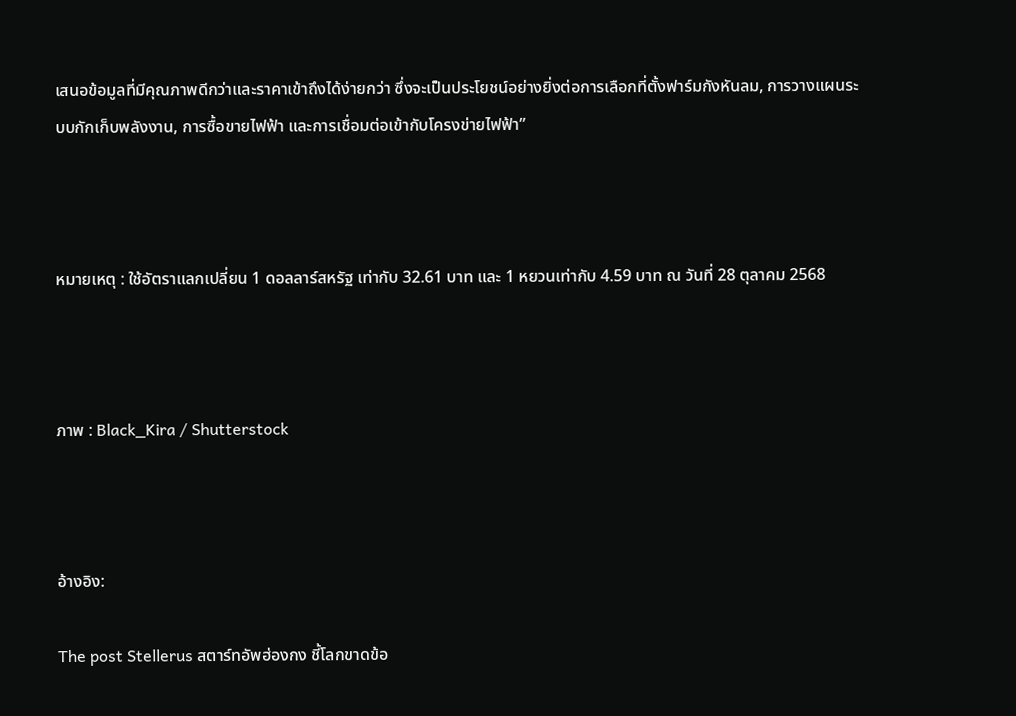เสนอข้อมูลที่มีคุณภาพดีกว่าและราคาเข้าถึงได้ง่ายกว่า ซึ่งจะเป็นประโยชน์อย่างยิ่งต่อการเลือกที่ตั้งฟาร์มกังหันลม, การวางแผนระบบกักเก็บพลังงาน, การซื้อขายไฟฟ้า และการเชื่อมต่อเข้ากับโครงข่ายไฟฟ้า”



หมายเหตุ : ใช้อัตราแลกเปลี่ยน 1 ดอลลาร์สหรัฐ เท่ากับ 32.61 บาท และ 1 หยวนเท่ากับ 4.59 บาท ณ วันที่ 28 ตุลาคม 2568



ภาพ : Black_Kira / Shutterstock



อ้างอิง:

The post Stellerus สตาร์ทอัพฮ่องกง ชี้โลกขาดข้อ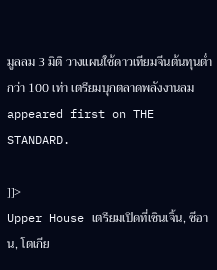มูลลม 3 มิติ วางแผนใช้ดาวเทียมจีนต้นทุนต่ำกว่า 100 เท่า เตรียมบุกตลาดพลังงานลม appeared first on THE STANDARD.

]]>
Upper House เตรียมเปิดที่เซินเจิ้น, ซีอาน, โตเกีย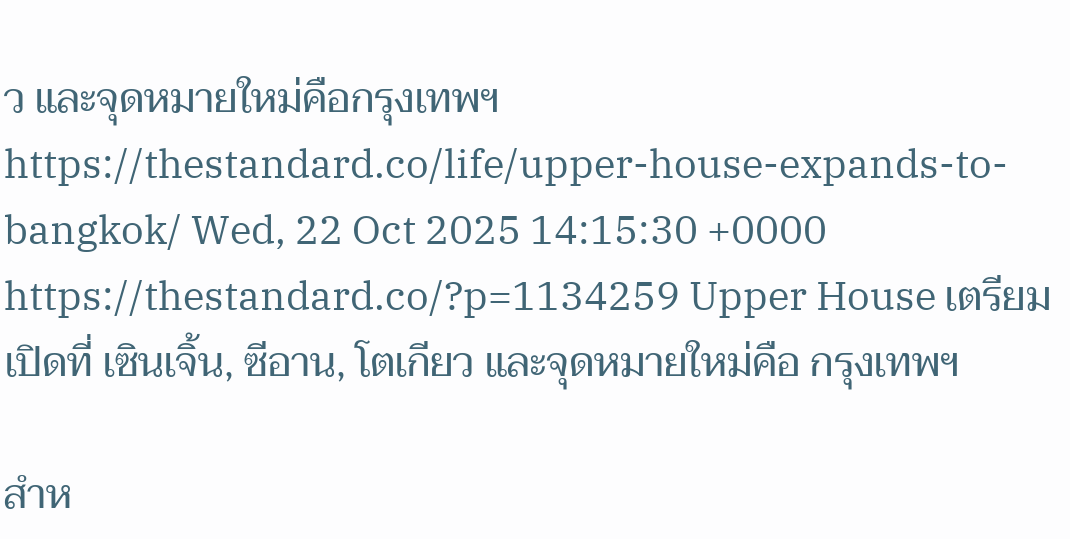ว และจุดหมายใหม่คือกรุงเทพฯ https://thestandard.co/life/upper-house-expands-to-bangkok/ Wed, 22 Oct 2025 14:15:30 +0000 https://thestandard.co/?p=1134259 Upper House เตรียมเปิดที่ เซินเจิ้น, ซีอาน, โตเกียว และจุดหมายใหม่คือ กรุงเทพฯ

สำห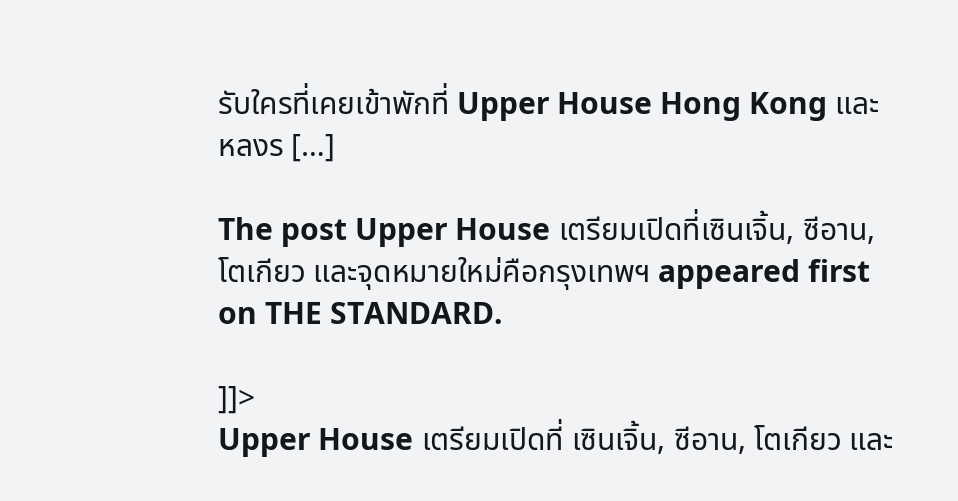รับใครที่เคยเข้าพักที่ Upper House Hong Kong และหลงร […]

The post Upper House เตรียมเปิดที่เซินเจิ้น, ซีอาน, โตเกียว และจุดหมายใหม่คือกรุงเทพฯ appeared first on THE STANDARD.

]]>
Upper House เตรียมเปิดที่ เซินเจิ้น, ซีอาน, โตเกียว และ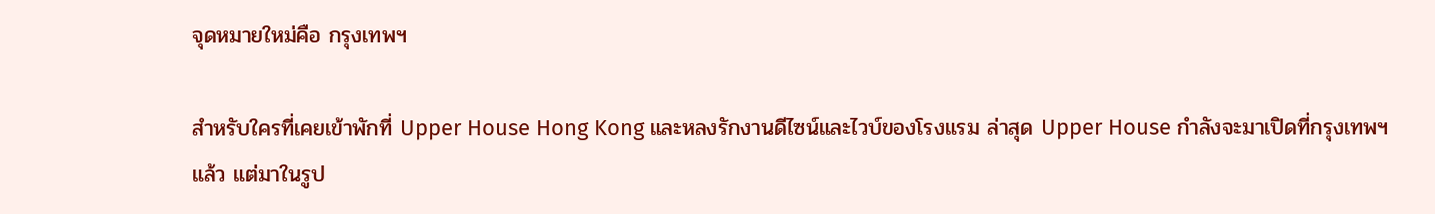จุดหมายใหม่คือ กรุงเทพฯ

สำหรับใครที่เคยเข้าพักที่ Upper House Hong Kong และหลงรักงานดีไซน์และไวบ์ของโรงแรม ล่าสุด Upper House กำลังจะมาเปิดที่กรุงเทพฯ แล้ว แต่มาในรูป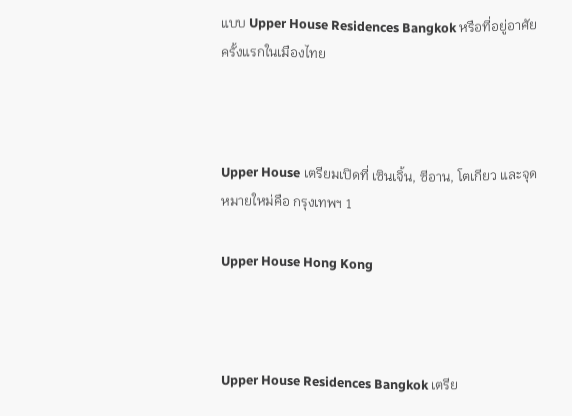แบบ Upper House Residences Bangkok หรือที่อยู่อาศัยครั้งแรกในเมืองไทย



Upper House เตรียมเปิดที่ เซินเจิ้น, ซีอาน, โตเกียว และจุดหมายใหม่คือ กรุงเทพฯ 1

Upper House Hong Kong



Upper House Residences Bangkok เตรีย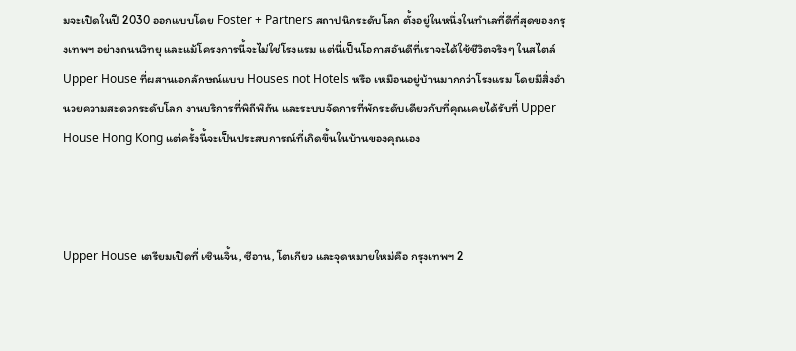มจะเปิดในปี 2030 ออกแบบโดย Foster + Partners สถาปนิกระดับโลก ตั้งอยู่ในหนึ่งในทำเลที่ดีที่สุดของกรุงเทพฯ อย่างถนนวิทยุ และแม้โครงการนี้จะไม่ใช่โรงแรม แต่นี่เป็นโอกาสอันดีที่เราจะได้ใช้ชีวิตจริงๆ ในสไตล์ Upper House ที่ผสานเอกลักษณ์แบบ Houses not Hotels หรือ เหมือนอยู่บ้านมากกว่าโรงแรม โดยมีสิ่งอำนวยความสะดวกระดับโลก งานบริการที่พิถีพิถัน และระบบจัดการที่พักระดับเดียวกับที่คุณเคยได้รับที่ Upper House Hong Kong แต่ครั้งนี้จะเป็นประสบการณ์ที่เกิดขึ้นในบ้านของคุณเอง



Upper House เตรียมเปิดที่ เซินเจิ้น, ซีอาน, โตเกียว และจุดหมายใหม่คือ กรุงเทพฯ 2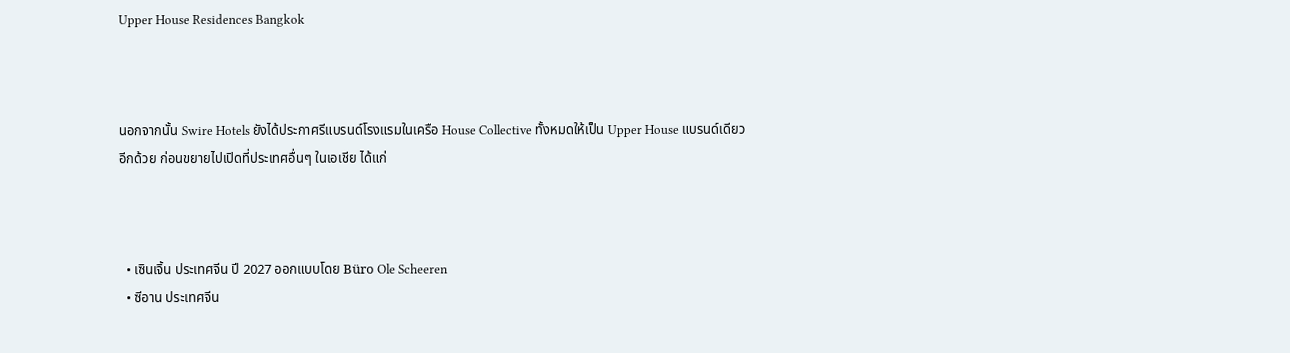Upper House Residences Bangkok



นอกจากนั้น Swire Hotels ยังได้ประกาศรีแบรนด์โรงแรมในเครือ House Collective ทั้งหมดให้เป็น Upper House แบรนด์เดียวอีกด้วย ก่อนขยายไปเปิดที่ประเทศอื่นๆ ในเอเชีย ได้แก่



  • เซินเจิ้น ประเทศจีน ปี 2027 ออกแบบโดย Büro Ole Scheeren
  • ซีอาน ประเทศจีน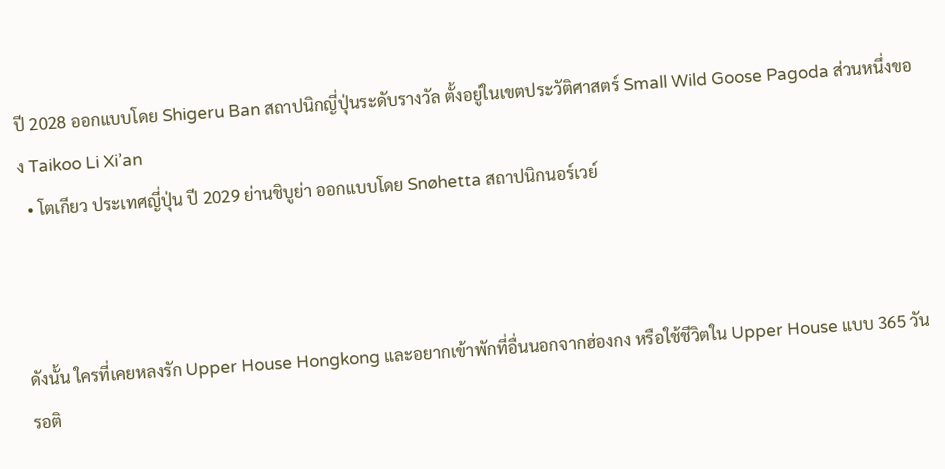ปี 2028 ออกแบบโดย Shigeru Ban สถาปนิกญี่ปุ่นระดับรางวัล ตั้งอยู่ในเขตประวัติศาสตร์ Small Wild Goose Pagoda ส่วนหนึ่งของ Taikoo Li Xi’an
  • โตเกียว ประเทศญี่ปุ่น ปี 2029 ย่านชิบูย่า ออกแบบโดย Snøhetta สถาปนิกนอร์เวย์



ดังนั้น ใครที่เคยหลงรัก Upper House Hongkong และอยากเข้าพักที่อื่นนอกจากฮ่องกง หรือใช้ชีวิตใน Upper House แบบ 365 วัน รอติ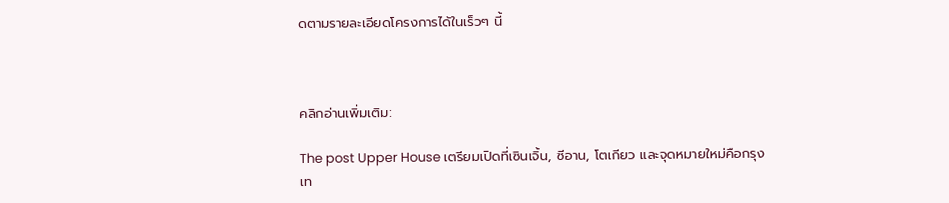ดตามรายละเอียดโครงการได้ในเร็วๆ นี้



คลิกอ่านเพิ่มเติม:

The post Upper House เตรียมเปิดที่เซินเจิ้น, ซีอาน, โตเกียว และจุดหมายใหม่คือกรุงเท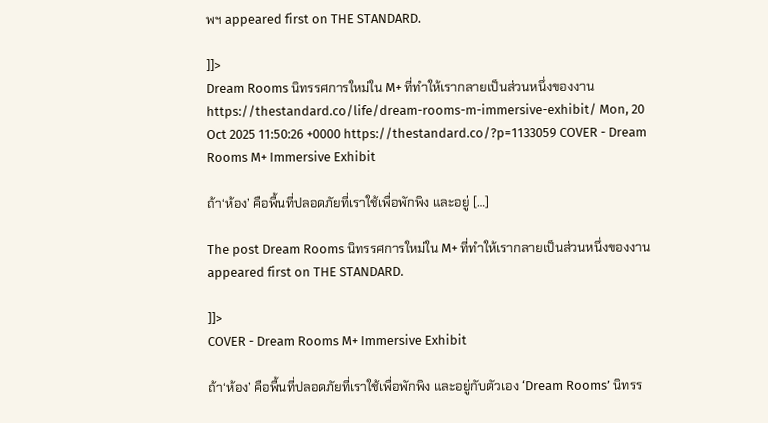พฯ appeared first on THE STANDARD.

]]>
Dream Rooms นิทรรศการใหม่ใน M+ ที่ทำให้เรากลายเป็นส่วนหนึ่งของงาน https://thestandard.co/life/dream-rooms-m-immersive-exhibit/ Mon, 20 Oct 2025 11:50:26 +0000 https://thestandard.co/?p=1133059 COVER - Dream Rooms M+ Immersive Exhibit

ถ้า‘ห้อง’ คือพื้นที่ปลอดภัยที่เราใช้เพื่อพักพิง และอยู่ […]

The post Dream Rooms นิทรรศการใหม่ใน M+ ที่ทำให้เรากลายเป็นส่วนหนึ่งของงาน appeared first on THE STANDARD.

]]>
COVER - Dream Rooms M+ Immersive Exhibit

ถ้า‘ห้อง’ คือพื้นที่ปลอดภัยที่เราใช้เพื่อพักพิง และอยู่กับตัวเอง ‘Dream Rooms’ นิทรร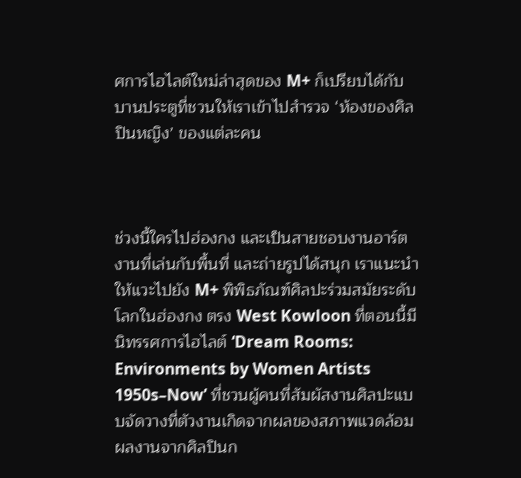ศการไฮไลต์ใหม่ล่าสุดของ M+ ก็เปรียบได้กับบานประตูที่ชวนให้เราเข้าไปสำรวจ ‘ห้องของศิลปินหญิง’ ของแต่ละคน



ช่วงนี้ใครไปฮ่องกง และเป็นสายชอบงานอาร์ต งานที่เล่นกับพื้นที่ และถ่ายรูปได้สนุก เราแนะนำให้แวะไปยัง M+ พิพิธภัณฑ์ศิลปะร่วมสมัยระดับโลกในฮ่องกง ตรง West Kowloon ที่ตอนนี้มีนิทรรศการไฮไลต์ ‘Dream Rooms: Environments by Women Artists 1950s–Now’ ที่ชวนผู้คนที่สัมผัสงานศิลปะแบบจัดวางที่ตัวงานเกิดจากผลของสภาพแวดล้อม ผลงานจากศิลปินก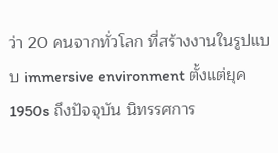ว่า 20 คนจากทั่วโลก ที่สร้างงานในรูปแบบ immersive environment ตั้งแต่ยุค 1950s ถึงปัจจุบัน นิทรรศการ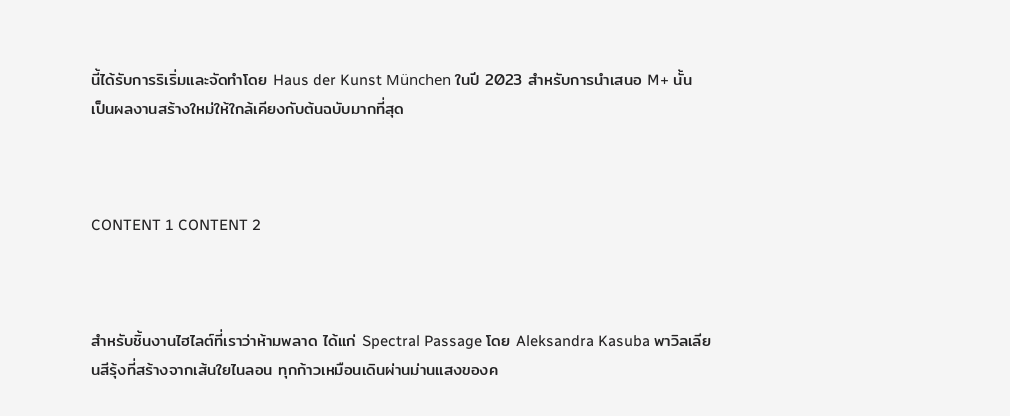นี้ได้รับการริเริ่มและจัดทำโดย Haus der Kunst München ในปี 2023 สำหรับการนำเสนอ M+ นั้น เป็นผลงานสร้างใหม่ให้ใกล้เคียงกับต้นฉบับมากที่สุด



CONTENT 1 CONTENT 2



สำหรับชิ้นงานไฮไลต์ที่เราว่าห้ามพลาด ได้แก่ Spectral Passage โดย Aleksandra Kasuba พาวิลเลียนสีรุ้งที่สร้างจากเส้นใยไนลอน ทุกก้าวเหมือนเดินผ่านม่านแสงของค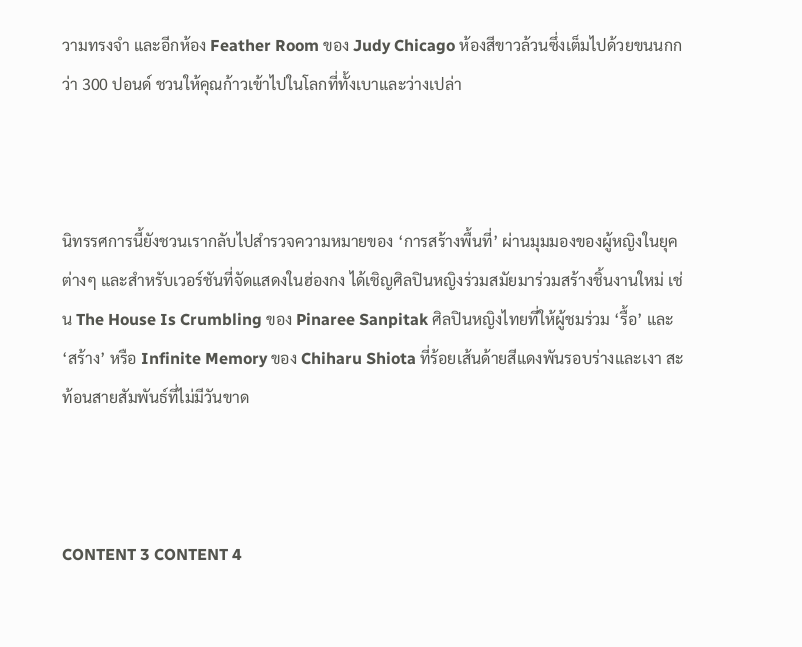วามทรงจำ และอีกห้อง Feather Room ของ Judy Chicago ห้องสีขาวล้วนซึ่งเต็มไปด้วยขนนกกว่า 300 ปอนด์ ชวนให้คุณก้าวเข้าไปในโลกที่ทั้งเบาและว่างเปล่า



นิทรรศการนี้ยังชวนเรากลับไปสำรวจความหมายของ ‘การสร้างพื้นที่’ ผ่านมุมมองของผู้หญิงในยุคต่างๆ และสำหรับเวอร์ชันที่จัดแสดงในฮ่องกง ได้เชิญศิลปินหญิงร่วมสมัยมาร่วมสร้างชิ้นงานใหม่ เช่น The House Is Crumbling ของ Pinaree Sanpitak ศิลปินหญิงไทยที่ให้ผู้ชมร่วม ‘รื้อ’ และ ‘สร้าง’ หรือ Infinite Memory ของ Chiharu Shiota ที่ร้อยเส้นด้ายสีแดงพันรอบร่างและเงา สะท้อนสายสัมพันธ์ที่ไม่มีวันขาด



CONTENT 3 CONTENT 4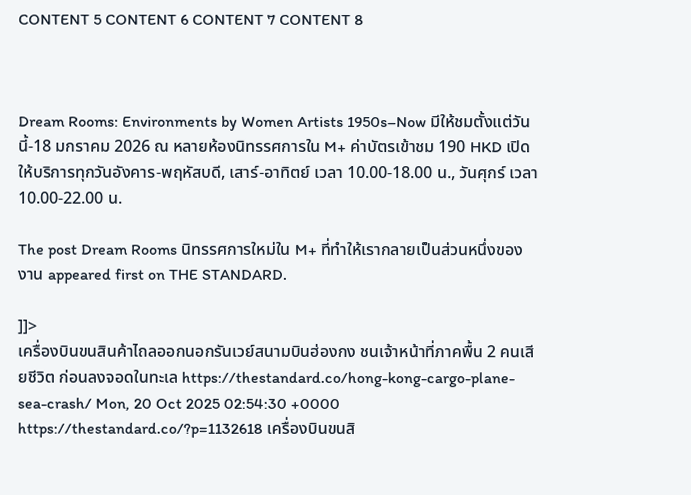CONTENT 5 CONTENT 6 CONTENT 7 CONTENT 8



Dream Rooms: Environments by Women Artists 1950s–Now มีให้ชมตั้งแต่วันนี้-18 มกราคม 2026 ณ หลายห้องนิทรรศการใน M+ ค่าบัตรเข้าชม 190 HKD เปิดให้บริการทุกวันอังคาร-พฤหัสบดี, เสาร์-อาทิตย์ เวลา 10.00-18.00 น., วันศุกร์ เวลา 10.00-22.00 น.

The post Dream Rooms นิทรรศการใหม่ใน M+ ที่ทำให้เรากลายเป็นส่วนหนึ่งของงาน appeared first on THE STANDARD.

]]>
เครื่องบินขนสินค้าไถลออกนอกรันเวย์สนามบินฮ่องกง ชนเจ้าหน้าที่ภาคพื้น 2 คนเสียชีวิต ก่อนลงจอดในทะเล https://thestandard.co/hong-kong-cargo-plane-sea-crash/ Mon, 20 Oct 2025 02:54:30 +0000 https://thestandard.co/?p=1132618 เครื่องบินขนสิ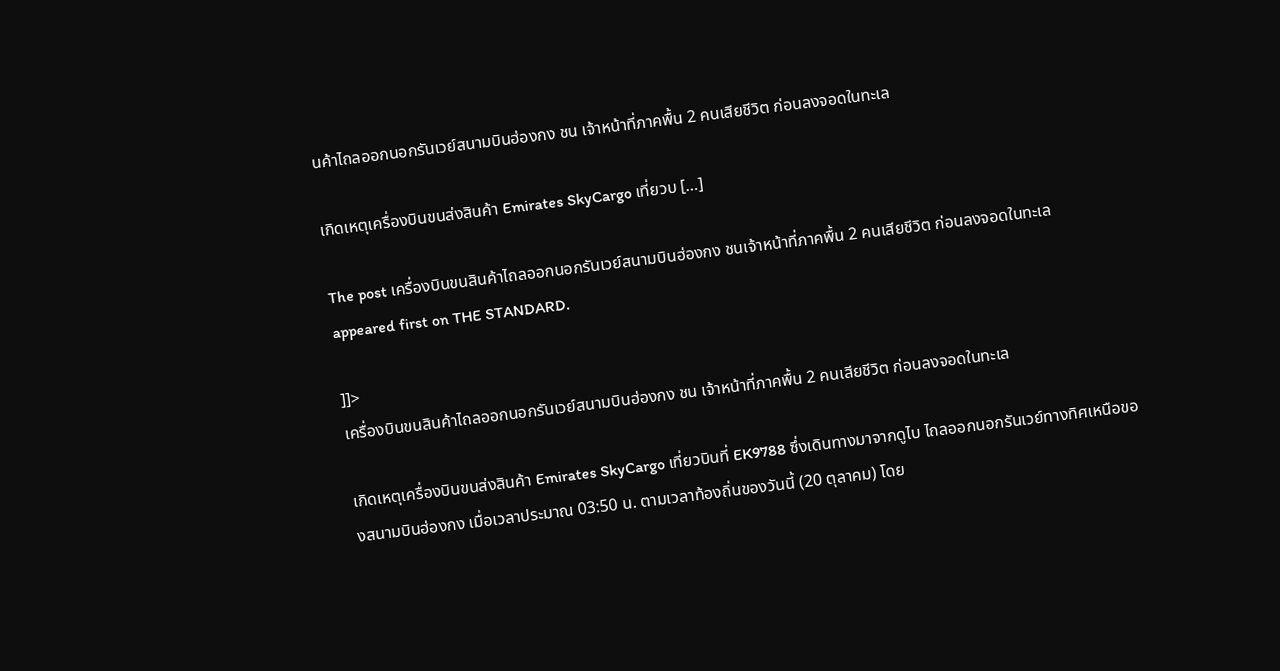นค้าไถลออกนอกรันเวย์สนามบินฮ่องกง ชน เจ้าหน้าที่ภาคพื้น 2 คนเสียชีวิต ก่อนลงจอดในทะเล

เกิดเหตุเครื่องบินขนส่งสินค้า Emirates SkyCargo เที่ยวบ […]

The post เครื่องบินขนสินค้าไถลออกนอกรันเวย์สนามบินฮ่องกง ชนเจ้าหน้าที่ภาคพื้น 2 คนเสียชีวิต ก่อนลงจอดในทะเล appeared first on THE STANDARD.

]]>
เครื่องบินขนสินค้าไถลออกนอกรันเวย์สนามบินฮ่องกง ชน เจ้าหน้าที่ภาคพื้น 2 คนเสียชีวิต ก่อนลงจอดในทะเล

เกิดเหตุเครื่องบินขนส่งสินค้า Emirates SkyCargo เที่ยวบินที่ EK9788 ซึ่งเดินทางมาจากดูไบ ไถลออกนอกรันเวย์ทางทิศเหนือของสนามบินฮ่องกง เมื่อเวลาประมาณ 03:50 น. ตามเวลาท้องถิ่นของวันนี้ (20 ตุลาคม) โดย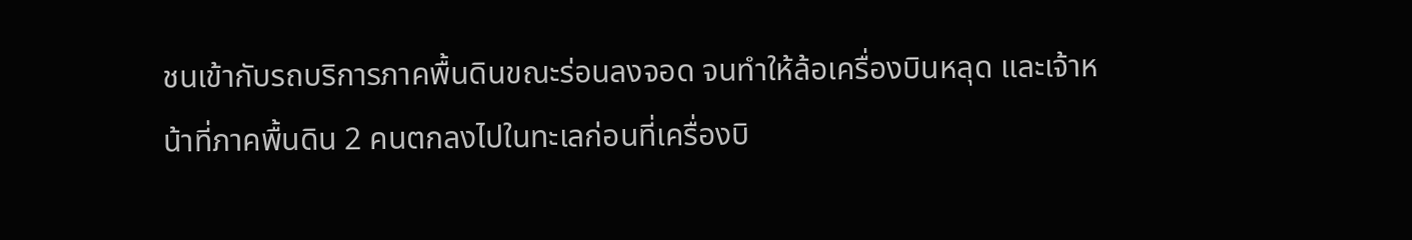ชนเข้ากับรถบริการภาคพื้นดินขณะร่อนลงจอด จนทำให้ล้อเครื่องบินหลุด และเจ้าหน้าที่ภาคพื้นดิน 2 คนตกลงไปในทะเลก่อนที่เครื่องบิ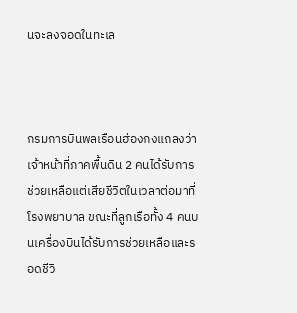นจะลงจอดในทะเล



กรมการบินพลเรือนฮ่องกงแถลงว่า เจ้าหน้าที่ภาคพื้นดิน 2 คนได้รับการช่วยเหลือแต่เสียชีวิตในเวลาต่อมาที่โรงพยาบาล ขณะที่ลูกเรือทั้ง 4 คนบนเครื่องบินได้รับการช่วยเหลือและรอดชีวิ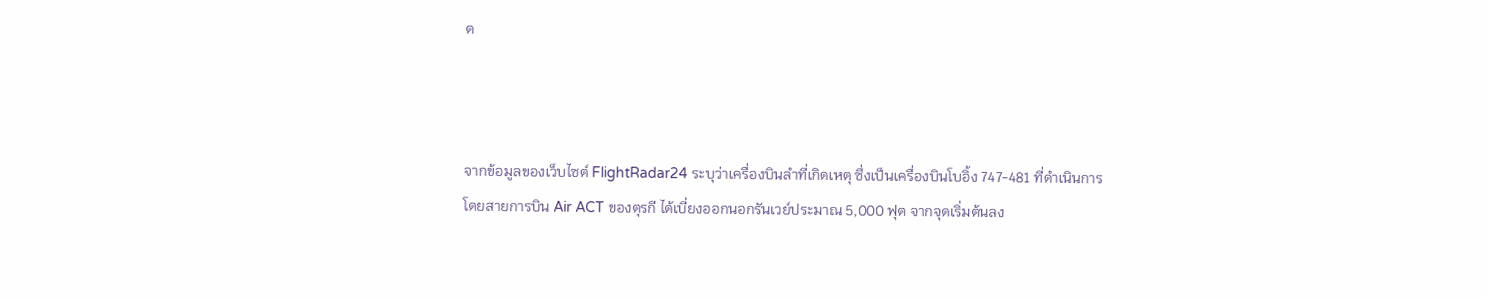ต



จากข้อมูลของเว็บไซต์ FlightRadar24 ระบุว่าเครื่องบินลำที่เกิดเหตุ ซึ่งเป็นเครื่องบินโบอิ้ง 747-481 ที่ดำเนินการโดยสายการบิน Air ACT ของตุรกี ได้เบี่ยงออกนอกรันเวย์ประมาณ 5,000 ฟุต จากจุดเริ่มต้นลง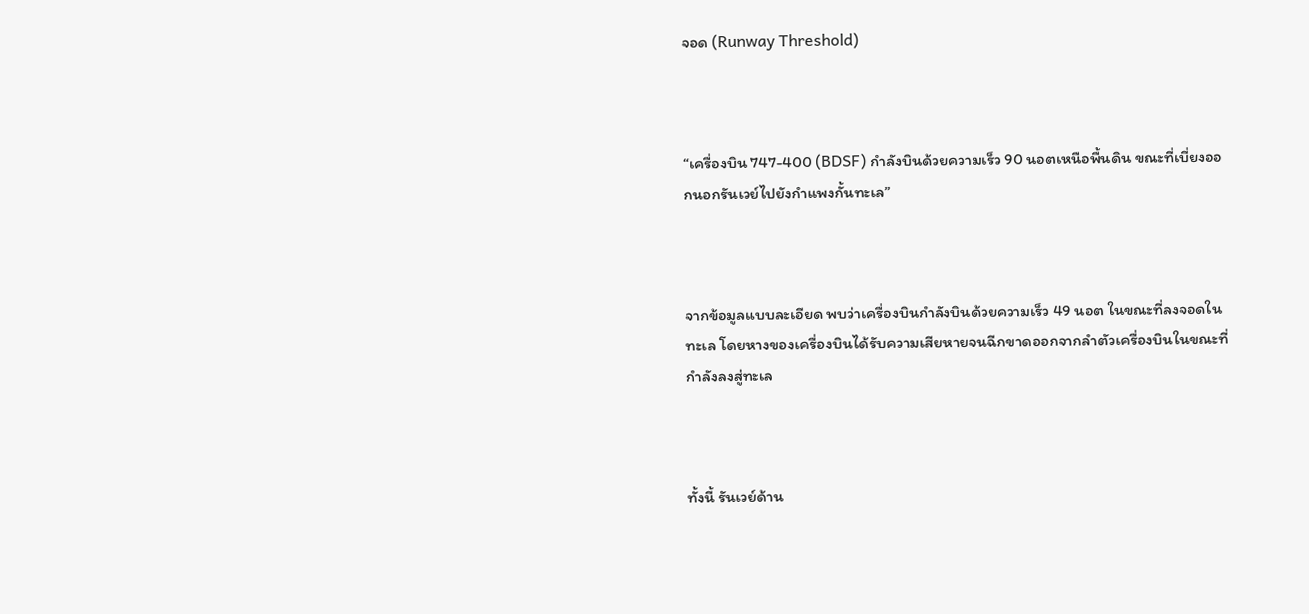จอด (Runway Threshold)



“เครื่องบิน 747-400 (BDSF) กำลังบินด้วยความเร็ว 90 นอตเหนือพื้นดิน ขณะที่เบี่ยงออกนอกรันเวย์ไปยังกำแพงกั้นทะเล”



จากข้อมูลแบบละเอียด พบว่าเครื่องบินกำลังบินด้วยความเร็ว 49 นอต ในขณะที่ลงจอดในทะเล โดยหางของเครื่องบินได้รับความเสียหายจนฉีกขาดออกจากลำตัวเครื่องบินในขณะที่กำลังลงสู่ทะเล



ทั้งนี้ รันเวย์ด้าน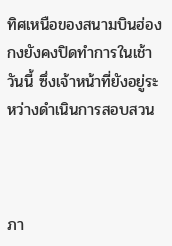ทิศเหนือของสนามบินฮ่องกงยังคงปิดทำการในเช้าวันนี้ ซึ่งเจ้าหน้าที่ยังอยู่ระหว่างดำเนินการสอบสวน



ภา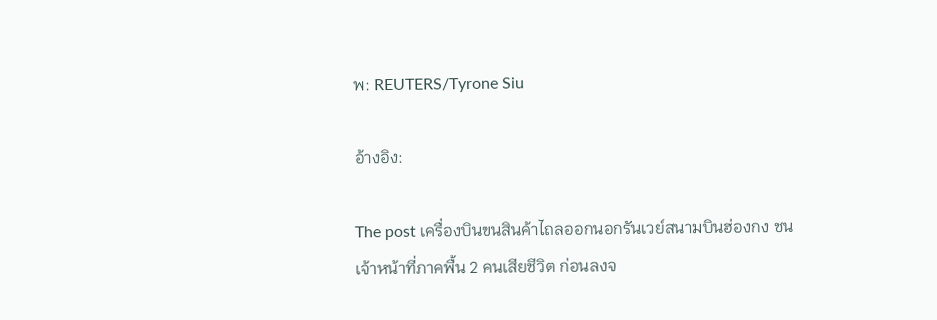พ: REUTERS/Tyrone Siu

อ้างอิง:

The post เครื่องบินขนสินค้าไถลออกนอกรันเวย์สนามบินฮ่องกง ชนเจ้าหน้าที่ภาคพื้น 2 คนเสียชีวิต ก่อนลงจ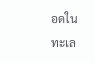อดในทะเล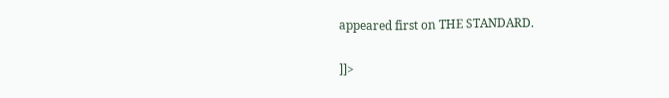appeared first on THE STANDARD.

]]>